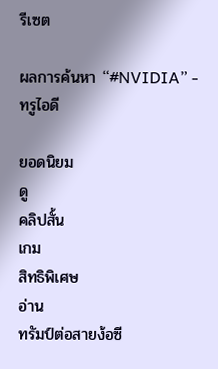รีเซต

ผลการค้นหา “#NVIDIA” - ทรูไอดี

ยอดนิยม
ดู
คลิปสั้น
เกม
สิทธิพิเศษ
อ่าน
ทรัมป์ต่อสายง้อซี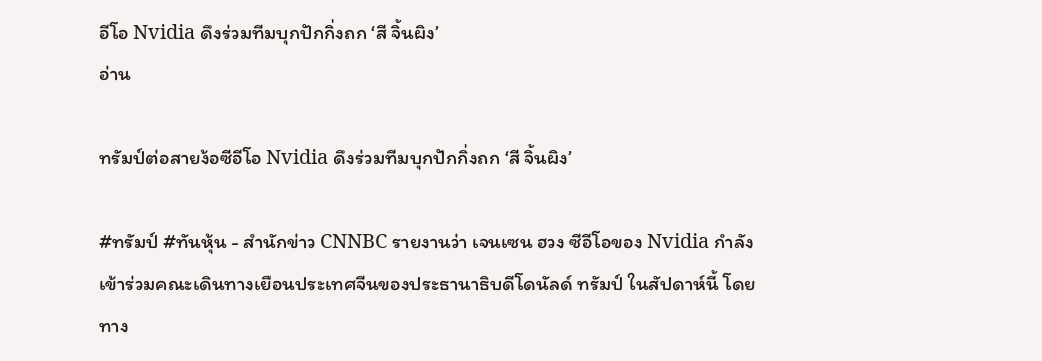อีโอ Nvidia ดึงร่วมทีมบุกปักกิ่งถก ‘สี จิ้นผิง’
อ่าน

ทรัมป์ต่อสายง้อซีอีโอ Nvidia ดึงร่วมทีมบุกปักกิ่งถก ‘สี จิ้นผิง’

#ทรัมป์ #ทันหุ้น - สำนักข่าว CNNBC รายงานว่า เจนเซน ฮวง ซีอีโอของ Nvidia กำลังเข้าร่วมคณะเดินทางเยือนประเทศจีนของประธานาธิบดีโดนัลด์ ทรัมป์ ในสัปดาห์นี้ โดยทาง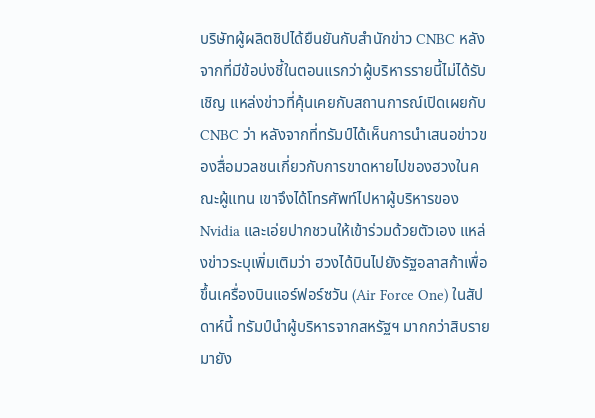บริษัทผู้ผลิตชิปได้ยืนยันกับสำนักข่าว CNBC หลังจากที่มีข้อบ่งชี้ในตอนแรกว่าผู้บริหารรายนี้ไม่ได้รับเชิญ แหล่งข่าวที่คุ้นเคยกับสถานการณ์เปิดเผยกับ CNBC ว่า หลังจากที่ทรัมป์ได้เห็นการนำเสนอข่าวของสื่อมวลชนเกี่ยวกับการขาดหายไปของฮวงในคณะผู้แทน เขาจึงได้โทรศัพท์ไปหาผู้บริหารของ Nvidia และเอ่ยปากชวนให้เข้าร่วมด้วยตัวเอง แหล่งข่าวระบุเพิ่มเติมว่า ฮวงได้บินไปยังรัฐอลาสก้าเพื่อขึ้นเครื่องบินแอร์ฟอร์ซวัน (Air Force One) ในสัปดาห์นี้ ทรัมป์นำผู้บริหารจากสหรัฐฯ มากกว่าสิบรายมายัง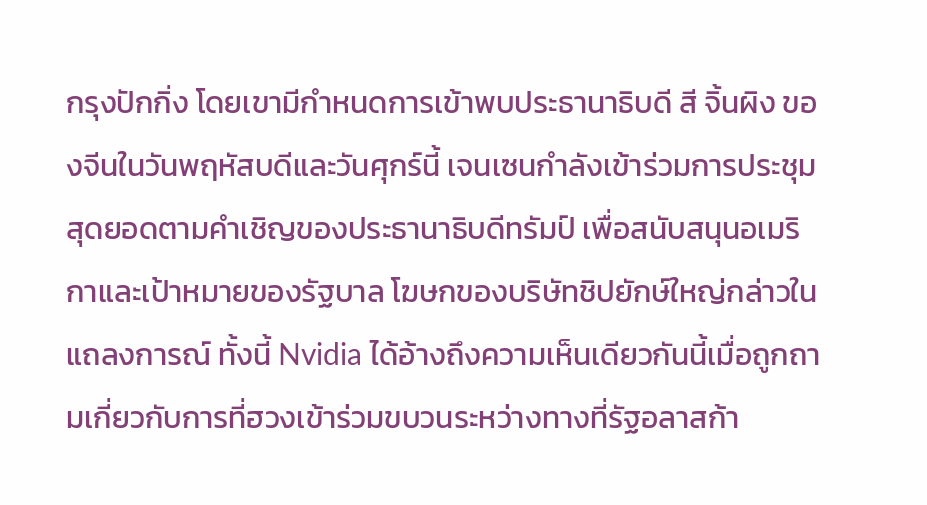กรุงปักกิ่ง โดยเขามีกำหนดการเข้าพบประธานาธิบดี สี จิ้นผิง ของจีนในวันพฤหัสบดีและวันศุกร์นี้ เจนเซนกำลังเข้าร่วมการประชุมสุดยอดตามคำเชิญของประธานาธิบดีทรัมป์ เพื่อสนับสนุนอเมริกาและเป้าหมายของรัฐบาล โฆษกของบริษัทชิปยักษ์ใหญ่กล่าวในแถลงการณ์ ทั้งนี้ Nvidia ได้อ้างถึงความเห็นเดียวกันนี้เมื่อถูกถามเกี่ยวกับการที่ฮวงเข้าร่วมขบวนระหว่างทางที่รัฐอลาสก้า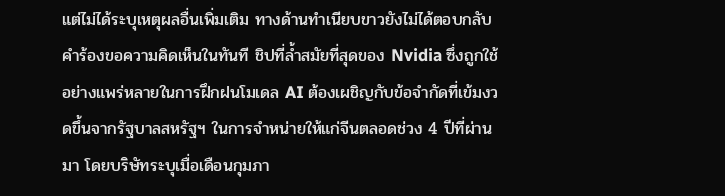แต่ไม่ได้ระบุเหตุผลอื่นเพิ่มเติม ทางด้านทำเนียบขาวยังไม่ได้ตอบกลับคำร้องขอความคิดเห็นในทันที ชิปที่ล้ำสมัยที่สุดของ Nvidia ซึ่งถูกใช้อย่างแพร่หลายในการฝึกฝนโมเดล AI ต้องเผชิญกับข้อจำกัดที่เข้มงวดขึ้นจากรัฐบาลสหรัฐฯ ในการจำหน่ายให้แก่จีนตลอดช่วง 4 ปีที่ผ่านมา โดยบริษัทระบุเมื่อเดือนกุมภา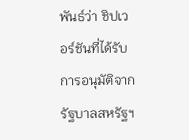พันธ์ว่า ชิปเวอร์ชันที่ได้รับการอนุมัติจากรัฐบาลสหรัฐฯ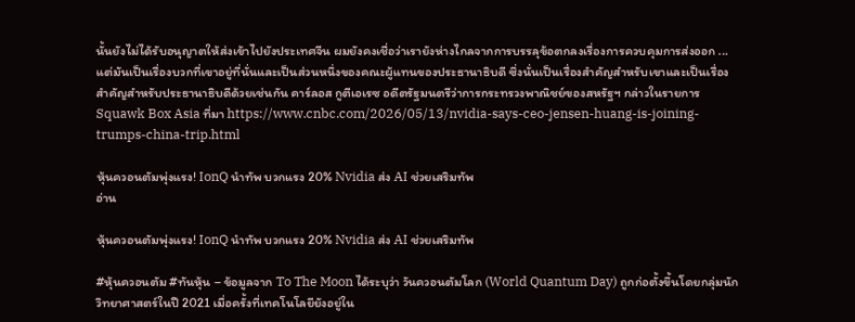นั้นยังไม่ได้รับอนุญาตให้ส่งเข้าไปยังประเทศจีน ผมยังคงเชื่อว่าเรายังห่างไกลจากการบรรลุข้อตกลงเรื่องการควบคุมการส่งออก ... แต่มันเป็นเรื่องบวกที่เขาอยู่ที่นั่นและเป็นส่วนหนึ่งของคณะผู้แทนของประธานาธิบดี ซึ่งนั่นเป็นเรื่องสำคัญสำหรับเขาและเป็นเรื่องสำคัญสำหรับประธานาธิบดีด้วยเช่นกัน คาร์ลอส กูตีเอเรซ อดีตรัฐมนตรีว่าการกระทรวงพาณิชย์ของสหรัฐฯ กล่าวในรายการ Squawk Box Asia ที่มา https://www.cnbc.com/2026/05/13/nvidia-says-ceo-jensen-huang-is-joining-trumps-china-trip.html

หุ้นควอนตัมพุ่งแรง! IonQ นำทัพ บวกแรง 20% Nvidia ส่ง AI ช่วยเสริมทัพ
อ่าน

หุ้นควอนตัมพุ่งแรง! IonQ นำทัพ บวกแรง 20% Nvidia ส่ง AI ช่วยเสริมทัพ

#หุ้นควอนตัม #ทันหุ้น – ข้อมูลจาก To The Moon ได้ระบุว่า วันควอนตัมโลก (World Quantum Day) ถูกก่อตั้งขึ้นโดยกลุ่มนักวิทยาศาสตร์ในปี 2021 เมื่อครั้งที่เทคโนโลยียังอยู่ใน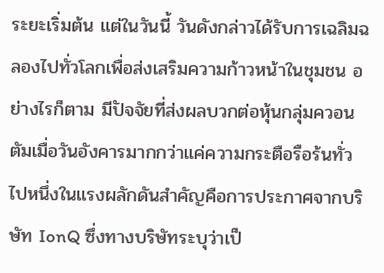ระยะเริ่มต้น แต่ในวันนี้ วันดังกล่าวได้รับการเฉลิมฉลองไปทั่วโลกเพื่อส่งเสริมความก้าวหน้าในชุมชน อย่างไรก็ตาม มีปัจจัยที่ส่งผลบวกต่อหุ้นกลุ่มควอนตัมเมื่อวันอังคารมากกว่าแค่ความกระตือรือร้นทั่วไปหนึ่งในแรงผลักดันสำคัญคือการประกาศจากบริษัท IonQ ซึ่งทางบริษัทระบุว่าเป็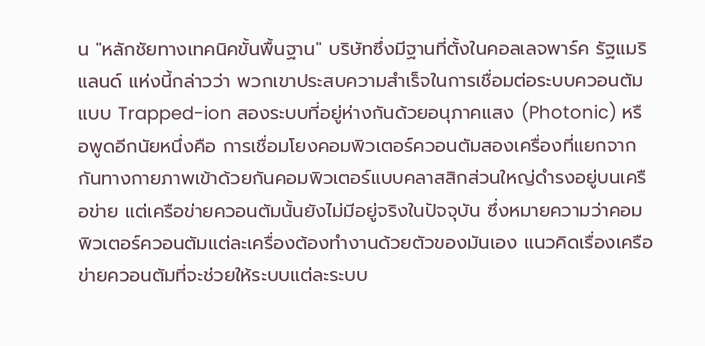น "หลักชัยทางเทคนิคขั้นพื้นฐาน" บริษัทซึ่งมีฐานที่ตั้งในคอลเลจพาร์ค รัฐแมริแลนด์ แห่งนี้กล่าวว่า พวกเขาประสบความสำเร็จในการเชื่อมต่อระบบควอนตัมแบบ Trapped-ion สองระบบที่อยู่ห่างกันด้วยอนุภาคแสง (Photonic) หรือพูดอีกนัยหนึ่งคือ การเชื่อมโยงคอมพิวเตอร์ควอนตัมสองเครื่องที่แยกจากกันทางกายภาพเข้าด้วยกันคอมพิวเตอร์แบบคลาสสิกส่วนใหญ่ดำรงอยู่บนเครือข่าย แต่เครือข่ายควอนตัมนั้นยังไม่มีอยู่จริงในปัจจุบัน ซึ่งหมายความว่าคอมพิวเตอร์ควอนตัมแต่ละเครื่องต้องทำงานด้วยตัวของมันเอง แนวคิดเรื่องเครือข่ายควอนตัมที่จะช่วยให้ระบบแต่ละระบบ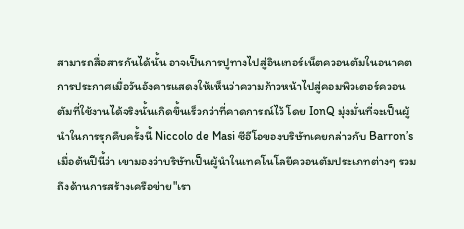สามารถสื่อสารกันได้นั้น อาจเป็นการปูทางไปสู่อินเทอร์เน็ตควอนตัมในอนาคตการประกาศเมื่อวันอังคารแสดงให้เห็นว่าความก้าวหน้าไปสู่คอมพิวเตอร์ควอนตัมที่ใช้งานได้จริงนั้นเกิดขึ้นเร็วกว่าที่คาดการณ์ไว้ โดย IonQ มุ่งมั่นที่จะเป็นผู้นำในการรุกคืบครั้งนี้ Niccolo de Masi ซีอีโอของบริษัทเคยกล่าวกับ Barron’s เมื่อต้นปีนี้ว่า เขามองว่าบริษัทเป็นผู้นำในเทคโนโลยีควอนตัมประเภทต่างๆ รวมถึงด้านการสร้างเครือข่าย"เรา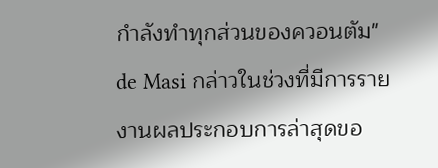กำลังทำทุกส่วนของควอนตัม" de Masi กล่าวในช่วงที่มีการรายงานผลประกอบการล่าสุดขอ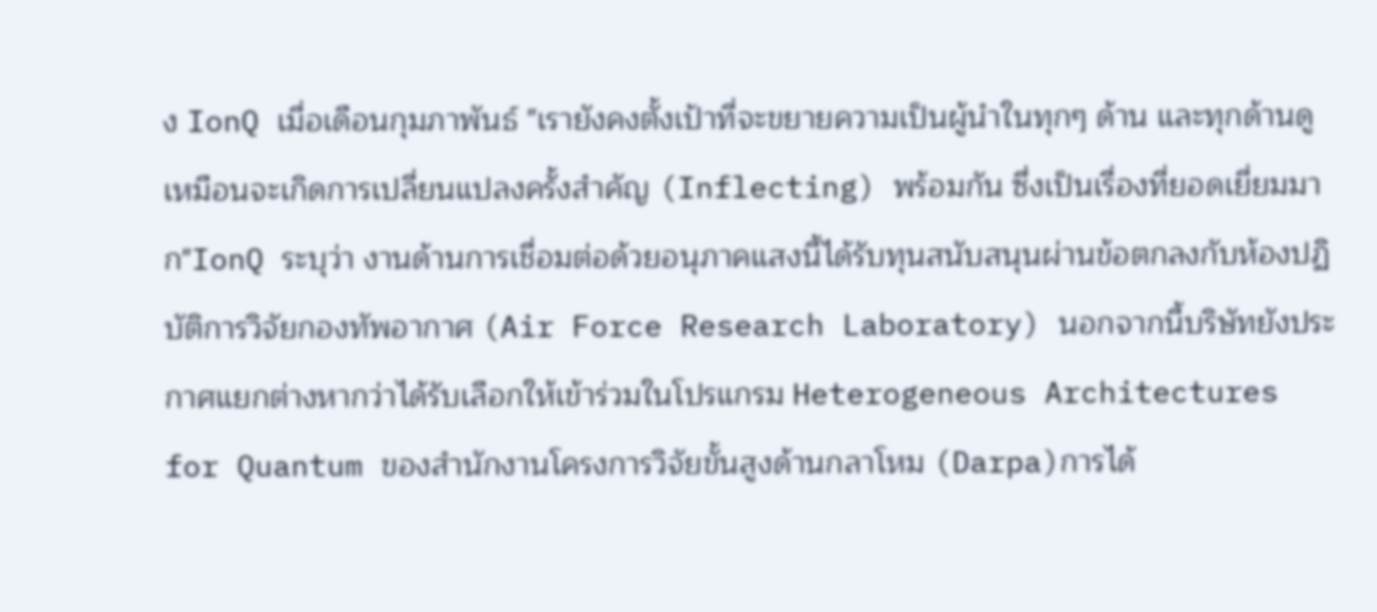ง IonQ เมื่อเดือนกุมภาพันธ์ "เรายังคงตั้งเป้าที่จะขยายความเป็นผู้นำในทุกๆ ด้าน และทุกด้านดูเหมือนจะเกิดการเปลี่ยนแปลงครั้งสำคัญ (Inflecting) พร้อมกัน ซึ่งเป็นเรื่องที่ยอดเยี่ยมมาก"IonQ ระบุว่า งานด้านการเชื่อมต่อด้วยอนุภาคแสงนี้ได้รับทุนสนับสนุนผ่านข้อตกลงกับห้องปฏิบัติการวิจัยกองทัพอากาศ (Air Force Research Laboratory) นอกจากนี้บริษัทยังประกาศแยกต่างหากว่าได้รับเลือกให้เข้าร่วมในโปรแกรม Heterogeneous Architectures for Quantum ของสำนักงานโครงการวิจัยขั้นสูงด้านกลาโหม (Darpa)การได้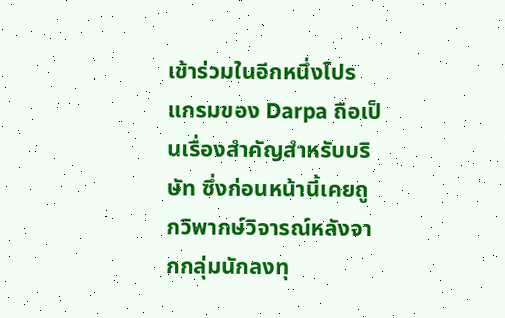เข้าร่วมในอีกหนึ่งโปรแกรมของ Darpa ถือเป็นเรื่องสำคัญสำหรับบริษัท ซึ่งก่อนหน้านี้เคยถูกวิพากษ์วิจารณ์หลังจากกลุ่มนักลงทุ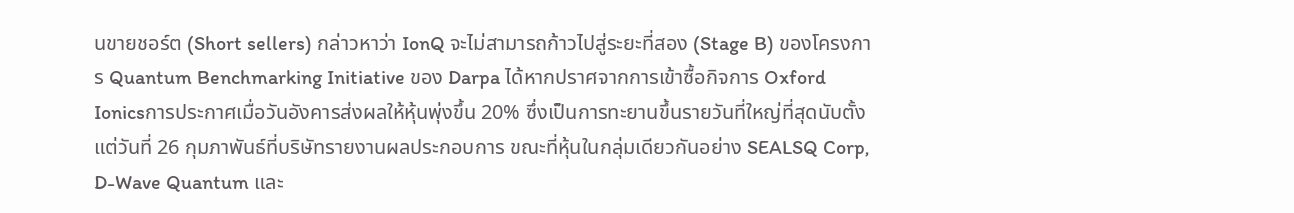นขายชอร์ต (Short sellers) กล่าวหาว่า IonQ จะไม่สามารถก้าวไปสู่ระยะที่สอง (Stage B) ของโครงการ Quantum Benchmarking Initiative ของ Darpa ได้หากปราศจากการเข้าซื้อกิจการ Oxford Ionicsการประกาศเมื่อวันอังคารส่งผลให้หุ้นพุ่งขึ้น 20% ซึ่งเป็นการทะยานขึ้นรายวันที่ใหญ่ที่สุดนับตั้งแต่วันที่ 26 กุมภาพันธ์ที่บริษัทรายงานผลประกอบการ ขณะที่หุ้นในกลุ่มเดียวกันอย่าง SEALSQ Corp, D-Wave Quantum และ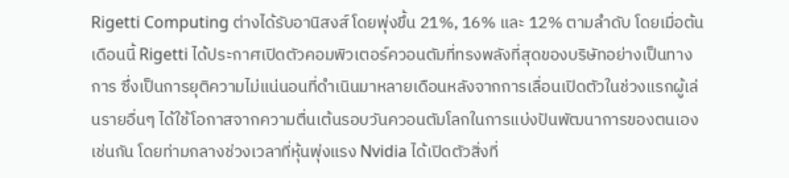Rigetti Computing ต่างได้รับอานิสงส์ โดยพุ่งขึ้น 21%, 16% และ 12% ตามลำดับ โดยเมื่อต้นเดือนนี้ Rigetti ได้ประกาศเปิดตัวคอมพิวเตอร์ควอนตัมที่ทรงพลังที่สุดของบริษัทอย่างเป็นทางการ ซึ่งเป็นการยุติความไม่แน่นอนที่ดำเนินมาหลายเดือนหลังจากการเลื่อนเปิดตัวในช่วงแรกผู้เล่นรายอื่นๆ ได้ใช้โอกาสจากความตื่นเต้นรอบวันควอนตัมโลกในการแบ่งปันพัฒนาการของตนเองเช่นกัน โดยท่ามกลางช่วงเวลาที่หุ้นพุ่งแรง Nvidia ได้เปิดตัวสิ่งที่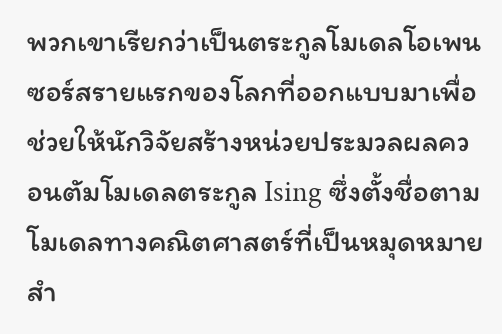พวกเขาเรียกว่าเป็นตระกูลโมเดลโอเพนซอร์สรายแรกของโลกที่ออกแบบมาเพื่อช่วยให้นักวิจัยสร้างหน่วยประมวลผลควอนตัมโมเดลตระกูล Ising ซึ่งตั้งชื่อตามโมเดลทางคณิตศาสตร์ที่เป็นหมุดหมายสำ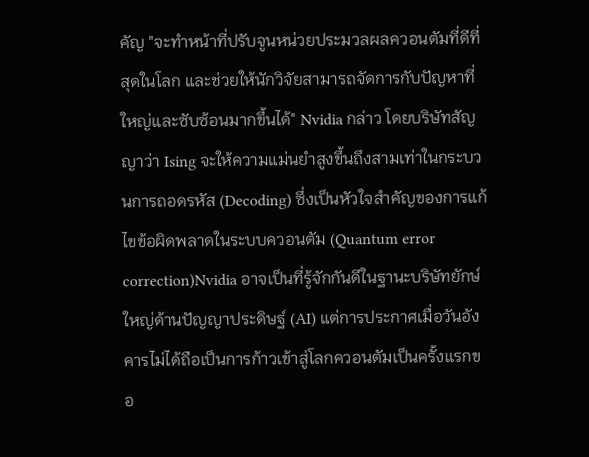คัญ "จะทำหน้าที่ปรับจูนหน่วยประมวลผลควอนตัมที่ดีที่สุดในโลก และช่วยให้นักวิจัยสามารถจัดการกับปัญหาที่ใหญ่และซับซ้อนมากขึ้นได้" Nvidia กล่าว โดยบริษัทสัญญาว่า Ising จะให้ความแม่นยำสูงขึ้นถึงสามเท่าในกระบวนการถอดรหัส (Decoding) ซึ่งเป็นหัวใจสำคัญของการแก้ไขข้อผิดพลาดในระบบควอนตัม (Quantum error correction)Nvidia อาจเป็นที่รู้จักกันดีในฐานะบริษัทยักษ์ใหญ่ด้านปัญญาประดิษฐ์ (AI) แต่การประกาศเมื่อวันอังคารไม่ได้ถือเป็นการก้าวเข้าสู่โลกควอนตัมเป็นครั้งแรกขอ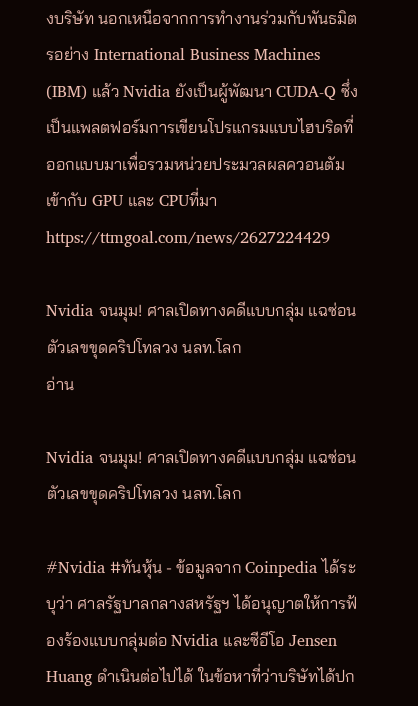งบริษัท นอกเหนือจากการทำงานร่วมกับพันธมิตรอย่าง International Business Machines (IBM) แล้ว Nvidia ยังเป็นผู้พัฒนา CUDA-Q ซึ่งเป็นแพลตฟอร์มการเขียนโปรแกรมแบบไฮบริดที่ออกแบบมาเพื่อรวมหน่วยประมวลผลควอนตัมเข้ากับ GPU และ CPUที่มา https://ttmgoal.com/news/2627224429

Nvidia จนมุม! ศาลเปิดทางคดีแบบกลุ่ม แฉซ่อนตัวเลขขุดคริปโทลวง นลท.โลก
อ่าน

Nvidia จนมุม! ศาลเปิดทางคดีแบบกลุ่ม แฉซ่อนตัวเลขขุดคริปโทลวง นลท.โลก

#Nvidia #ทันหุ้น - ข้อมูลจาก Coinpedia ได้ระบุว่า ศาลรัฐบาลกลางสหรัฐฯ ได้อนุญาตให้การฟ้องร้องแบบกลุ่มต่อ Nvidia และซีอีโอ Jensen Huang ดำเนินต่อไปได้ ในข้อหาที่ว่าบริษัทได้ปก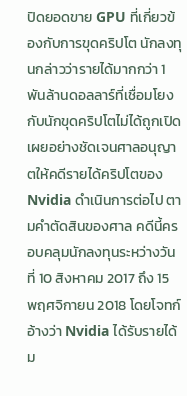ปิดยอดขาย GPU ที่เกี่ยวข้องกับการขุดคริปโต นักลงทุนกล่าวว่ารายได้มากกว่า 1 พันล้านดอลลาร์ที่เชื่อมโยงกับนักขุดคริปโตไม่ได้ถูกเปิดเผยอย่างชัดเจนศาลอนุญาตให้คดีรายได้คริปโตของ Nvidia ดำเนินการต่อไป ตามคำตัดสินของศาล คดีนี้ครอบคลุมนักลงทุนระหว่างวันที่ 10 สิงหาคม 2017 ถึง 15 พฤศจิกายน 2018 โดยโจทก์อ้างว่า Nvidia ได้รับรายได้ม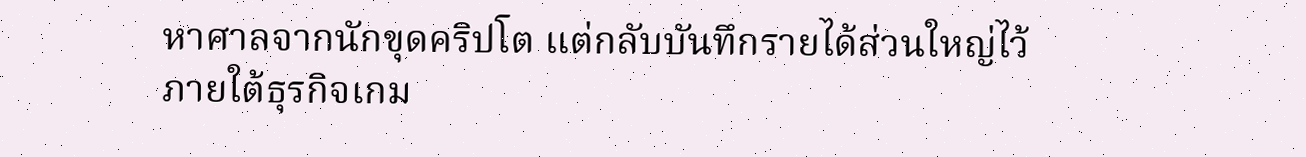หาศาลจากนักขุดคริปโต แต่กลับบันทึกรายได้ส่วนใหญ่ไว้ภายใต้ธุรกิจเกม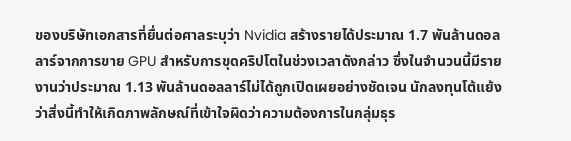ของบริษัทเอกสารที่ยื่นต่อศาลระบุว่า Nvidia สร้างรายได้ประมาณ 1.7 พันล้านดอลลาร์จากการขาย GPU สำหรับการขุดคริปโตในช่วงเวลาดังกล่าว ซึ่งในจำนวนนี้มีรายงานว่าประมาณ 1.13 พันล้านดอลลาร์ไม่ได้ถูกเปิดเผยอย่างชัดเจน นักลงทุนโต้แย้งว่าสิ่งนี้ทำให้เกิดภาพลักษณ์ที่เข้าใจผิดว่าความต้องการในกลุ่มธุร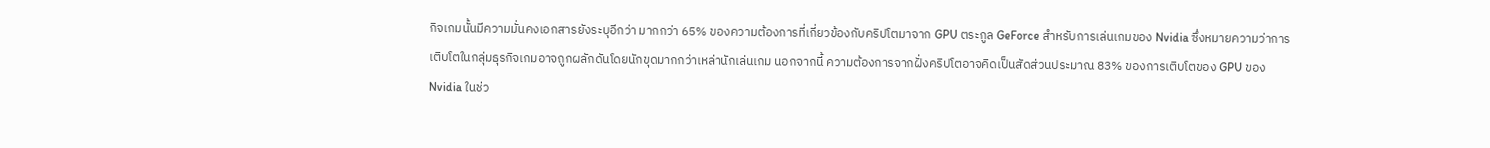กิจเกมนั้นมีความมั่นคงเอกสารยังระบุอีกว่า มากกว่า 65% ของความต้องการที่เกี่ยวข้องกับคริปโตมาจาก GPU ตระกูล GeForce สำหรับการเล่นเกมของ Nvidia ซึ่งหมายความว่าการเติบโตในกลุ่มธุรกิจเกมอาจถูกผลักดันโดยนักขุดมากกว่าเหล่านักเล่นเกม นอกจากนี้ ความต้องการจากฝั่งคริปโตอาจคิดเป็นสัดส่วนประมาณ 83% ของการเติบโตของ GPU ของ Nvidia ในช่ว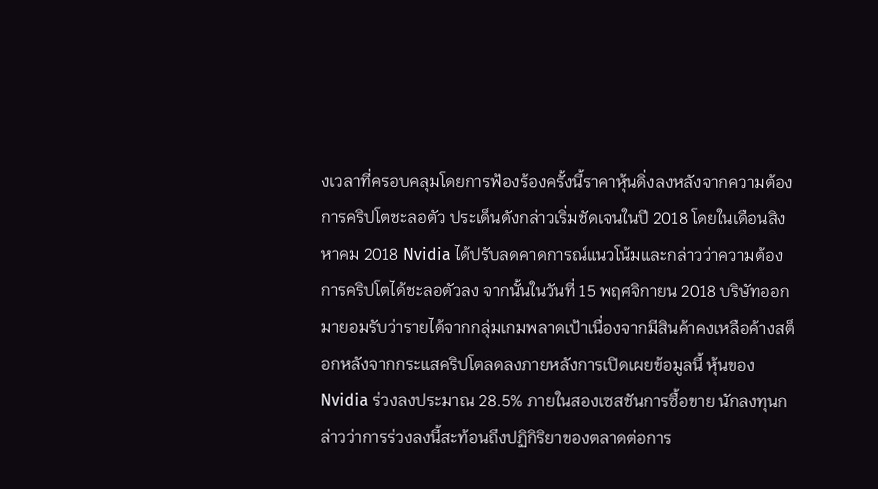งเวลาที่ครอบคลุมโดยการฟ้องร้องครั้งนี้ราคาหุ้นดิ่งลงหลังจากความต้องการคริปโตชะลอตัว ประเด็นดังกล่าวเริ่มชัดเจนในปี 2018 โดยในเดือนสิงหาคม 2018 Nvidia ได้ปรับลดคาดการณ์แนวโน้มและกล่าวว่าความต้องการคริปโตได้ชะลอตัวลง จากนั้นในวันที่ 15 พฤศจิกายน 2018 บริษัทออกมายอมรับว่ารายได้จากกลุ่มเกมพลาดเป้าเนื่องจากมีสินค้าคงเหลือค้างสต็อกหลังจากกระแสคริปโตลดลงภายหลังการเปิดเผยข้อมูลนี้ หุ้นของ Nvidia ร่วงลงประมาณ 28.5% ภายในสองเซสชันการซื้อขาย นักลงทุนกล่าวว่าการร่วงลงนี้สะท้อนถึงปฏิกิริยาของตลาดต่อการ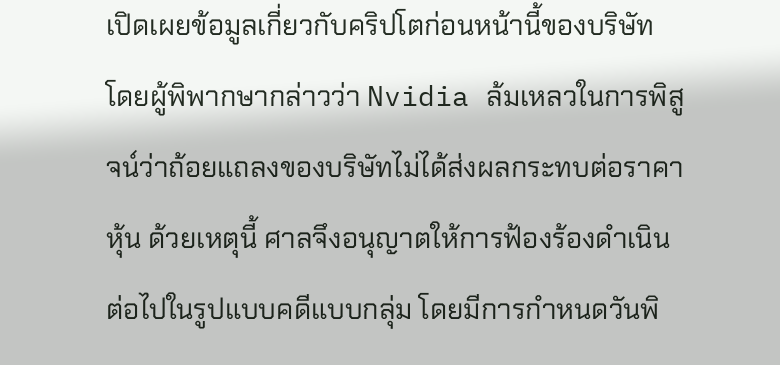เปิดเผยข้อมูลเกี่ยวกับคริปโตก่อนหน้านี้ของบริษัท โดยผู้พิพากษากล่าวว่า Nvidia ล้มเหลวในการพิสูจน์ว่าถ้อยแถลงของบริษัทไม่ได้ส่งผลกระทบต่อราคาหุ้น ด้วยเหตุนี้ ศาลจึงอนุญาตให้การฟ้องร้องดำเนินต่อไปในรูปแบบคดีแบบกลุ่ม โดยมีการกำหนดวันพิ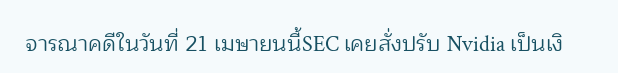จารณาคดีในวันที่ 21 เมษายนนี้SEC เคยสั่งปรับ Nvidia เป็นเงิ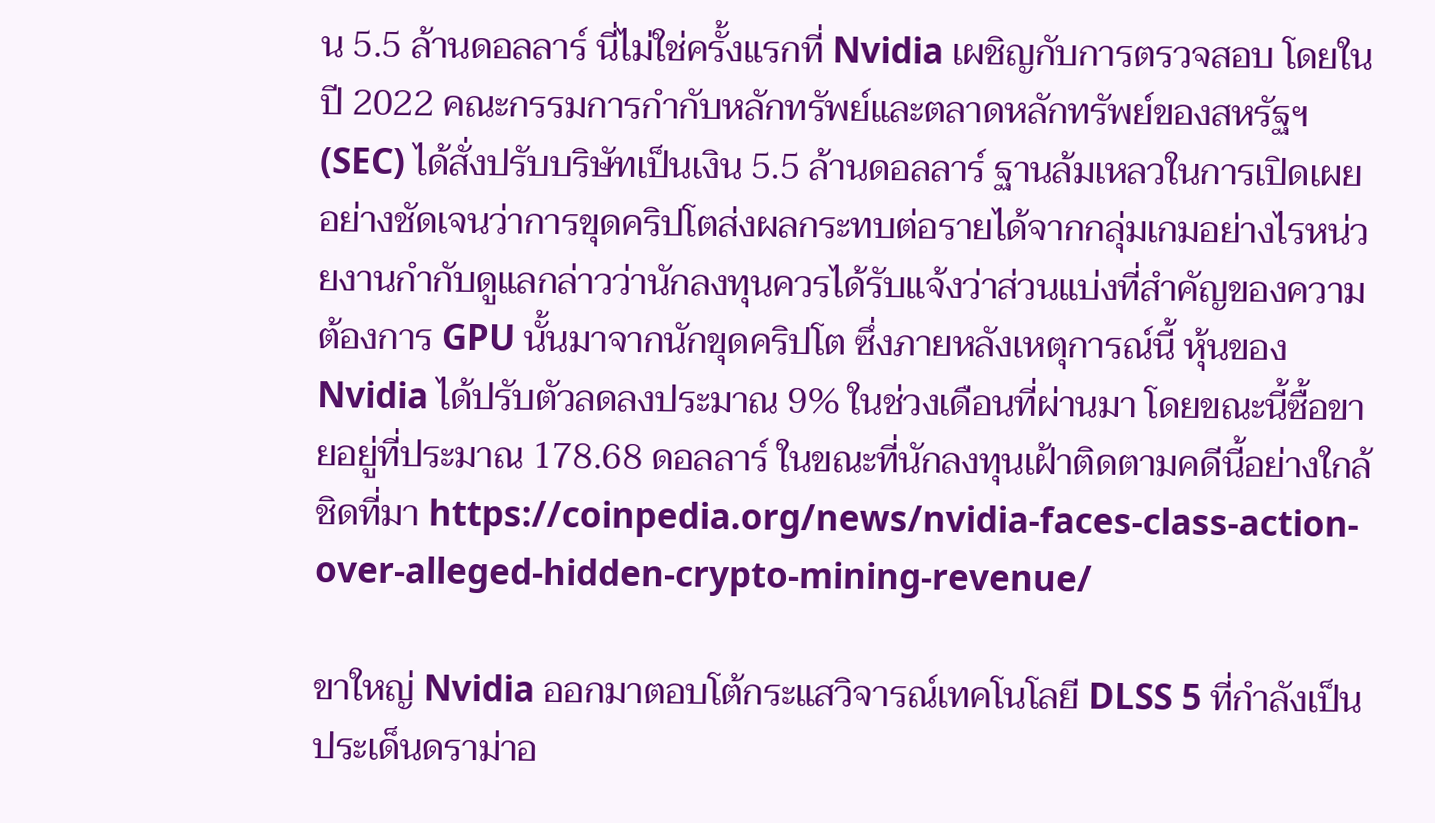น 5.5 ล้านดอลลาร์ นี่ไม่ใช่ครั้งแรกที่ Nvidia เผชิญกับการตรวจสอบ โดยในปี 2022 คณะกรรมการกำกับหลักทรัพย์และตลาดหลักทรัพย์ของสหรัฐฯ (SEC) ได้สั่งปรับบริษัทเป็นเงิน 5.5 ล้านดอลลาร์ ฐานล้มเหลวในการเปิดเผยอย่างชัดเจนว่าการขุดคริปโตส่งผลกระทบต่อรายได้จากกลุ่มเกมอย่างไรหน่วยงานกำกับดูแลกล่าวว่านักลงทุนควรได้รับแจ้งว่าส่วนแบ่งที่สำคัญของความต้องการ GPU นั้นมาจากนักขุดคริปโต ซึ่งภายหลังเหตุการณ์นี้ หุ้นของ Nvidia ได้ปรับตัวลดลงประมาณ 9% ในช่วงเดือนที่ผ่านมา โดยขณะนี้ซื้อขายอยู่ที่ประมาณ 178.68 ดอลลาร์ ในขณะที่นักลงทุนเฝ้าติดตามคดีนี้อย่างใกล้ชิดที่มา https://coinpedia.org/news/nvidia-faces-class-action-over-alleged-hidden-crypto-mining-revenue/

ขาใหญ่ Nvidia ออกมาตอบโต้กระแสวิจารณ์เทคโนโลยี DLSS 5 ที่กำลังเป็นประเด็นดราม่าอ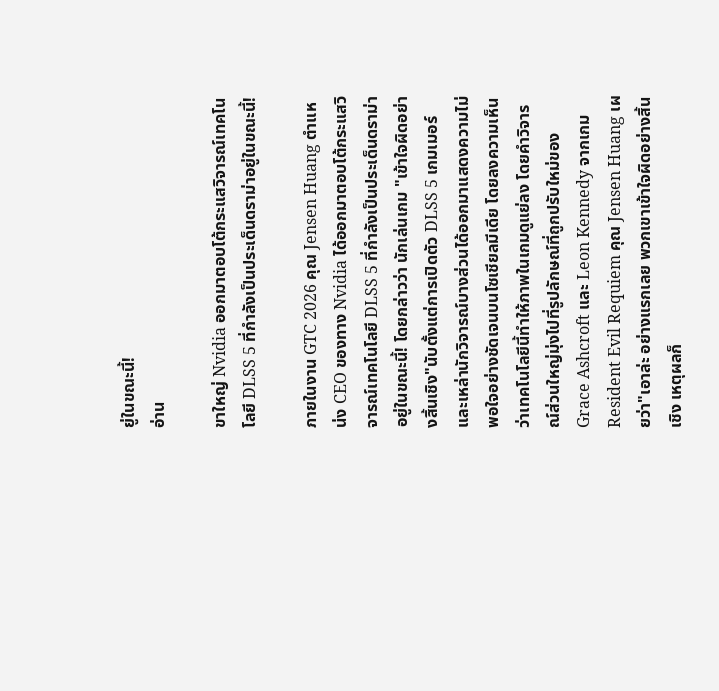ยู่ในขณะนี้!
อ่าน

ขาใหญ่ Nvidia ออกมาตอบโต้กระแสวิจารณ์เทคโนโลยี DLSS 5 ที่กำลังเป็นประเด็นดราม่าอยู่ในขณะนี้!

ภายในงาน GTC 2026 คุณ Jensen Huang ตำแหน่ง CEO ของทาง Nvidia ได้ออกมาตอบโต้กระแสวิจารณ์เทคโนโลยี DLSS 5 ที่กำลังเป็นประเด็นดราม่าอยู่ในขณะนี้! โดยกล่าวว่า นักเล่นเกม "เข้าใจผิดอย่างสิ้นเชิง"นับตั้งแต่การเปิดตัว DLSS 5 เกมเมอร์และเหล่านักวิจารณ์บางส่วนได้ออกมาแสดงความไม่พอใจอย่างชัดเจนบนโซเชียลมีเดีย โดยลงความเห็นว่าเทคโนโลยีนี้ทำให้ภาพในเกมดูแย่ลง โดยคำวิจารณ์ส่วนใหญ่มุ่งไปที่รูปลักษณ์ที่ถูกปรับใหม่ของ Grace Ashcroft และ Leon Kennedy จากเกม Resident Evil Requiem คุณ Jensen Huang เผยว่า"เอาล่ะ อย่างแรกเลย พวกเขาเข้าใจผิดอย่างสิ้นเชิง เหตุผลก็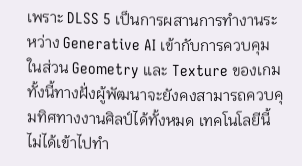เพราะ DLSS 5 เป็นการผสานการทำงานระหว่าง Generative AI เข้ากับการควบคุมในส่วน Geometry และ Texture ของเกม ทั้งนี้ทางฝั่งผู้พัฒนาจะยังคงสามารถควบคุมทิศทางงานศิลป์ได้ทั้งหมด เทคโนโลยีนี้ไม่ได้เข้าไปทำ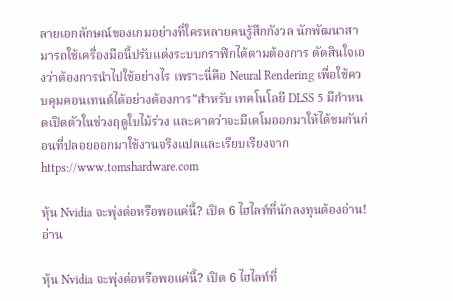ลายเอกลักษณ์ของเกมอย่างที่ใครหลายคนรู้สึกกังวล นักพัฒนาสามารถใช้เครื่องมือนี้ปรับแต่งระบบกราฟิกได้ตามต้องการ ตัดสินใจเองว่าต้องการนำไปใช้อย่างไร เพราะนี่คือ Neural Rendering เพื่อใช้ควบคุมคอนเทนต์ได้อย่างต้องการ"สำหรับ เทคโนโลยี DLSS 5 มีกำหนดเปิดตัวในช่วงฤดูใบไม้ร่วง และคาดว่าจะมีเดโมออกมาให้ได้ชมกันก่อนที่ปลอยออกมาใช้งานจริงแปลและเรียบเรียงจากhttps://www.tomshardware.com

หุ้น Nvidia จะพุ่งต่อหรือพอแค่นี้? เปิด 6 ไฮไลท์ที่นักลงทุนต้องอ่าน!
อ่าน

หุ้น Nvidia จะพุ่งต่อหรือพอแค่นี้? เปิด 6 ไฮไลท์ที่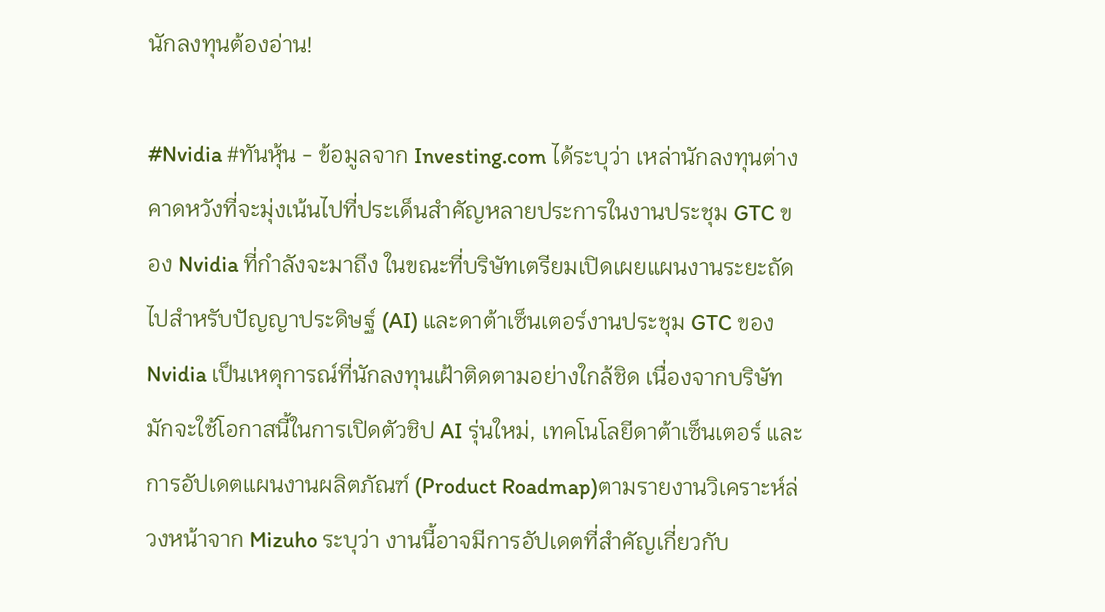นักลงทุนต้องอ่าน!

#Nvidia #ทันหุ้น - ข้อมูลจาก Investing.com ได้ระบุว่า เหล่านักลงทุนต่างคาดหวังที่จะมุ่งเน้นไปที่ประเด็นสำคัญหลายประการในงานประชุม GTC ของ Nvidia ที่กำลังจะมาถึง ในขณะที่บริษัทเตรียมเปิดเผยแผนงานระยะถัดไปสำหรับปัญญาประดิษฐ์ (AI) และดาต้าเซ็นเตอร์งานประชุม GTC ของ Nvidia เป็นเหตุการณ์ที่นักลงทุนเฝ้าติดตามอย่างใกล้ชิด เนื่องจากบริษัทมักจะใช้โอกาสนี้ในการเปิดตัวชิป AI รุ่นใหม่, เทคโนโลยีดาต้าเซ็นเตอร์ และการอัปเดตแผนงานผลิตภัณฑ์ (Product Roadmap)ตามรายงานวิเคราะห์ล่วงหน้าจาก Mizuho ระบุว่า งานนี้อาจมีการอัปเดตที่สำคัญเกี่ยวกับ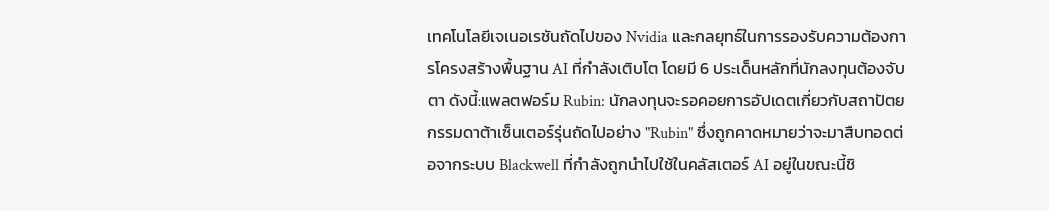เทคโนโลยีเจเนอเรชันถัดไปของ Nvidia และกลยุทธ์ในการรองรับความต้องการโครงสร้างพื้นฐาน AI ที่กำลังเติบโต โดยมี 6 ประเด็นหลักที่นักลงทุนต้องจับตา ดังนี้:แพลตฟอร์ม Rubin: นักลงทุนจะรอคอยการอัปเดตเกี่ยวกับสถาปัตยกรรมดาต้าเซ็นเตอร์รุ่นถัดไปอย่าง "Rubin" ซึ่งถูกคาดหมายว่าจะมาสืบทอดต่อจากระบบ Blackwell ที่กำลังถูกนำไปใช้ในคลัสเตอร์ AI อยู่ในขณะนี้ชิ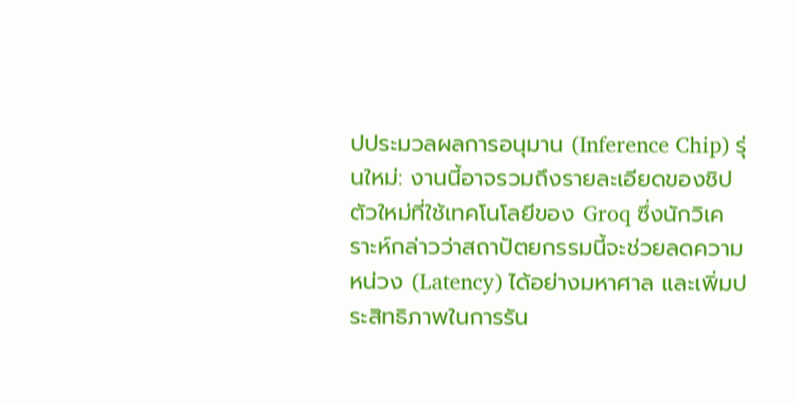ปประมวลผลการอนุมาน (Inference Chip) รุ่นใหม่: งานนี้อาจรวมถึงรายละเอียดของชิปตัวใหม่ที่ใช้เทคโนโลยีของ Groq ซึ่งนักวิเคราะห์กล่าวว่าสถาปัตยกรรมนี้จะช่วยลดความหน่วง (Latency) ได้อย่างมหาศาล และเพิ่มประสิทธิภาพในการรัน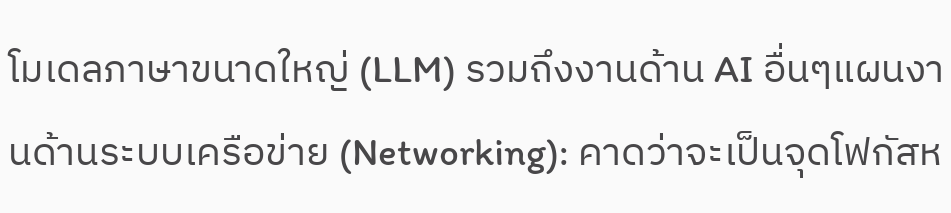โมเดลภาษาขนาดใหญ่ (LLM) รวมถึงงานด้าน AI อื่นๆแผนงานด้านระบบเครือข่าย (Networking): คาดว่าจะเป็นจุดโฟกัสห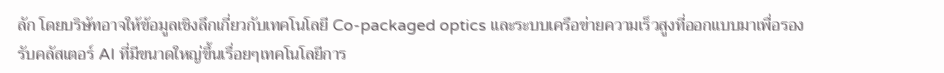ลัก โดยบริษัทอาจให้ข้อมูลเชิงลึกเกี่ยวกับเทคโนโลยี Co-packaged optics และระบบเครือข่ายความเร็วสูงที่ออกแบบมาเพื่อรองรับคลัสเตอร์ AI ที่มีขนาดใหญ่ขึ้นเรื่อยๆเทคโนโลยีการ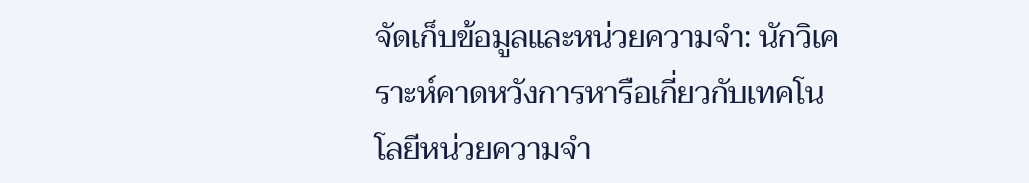จัดเก็บข้อมูลและหน่วยความจำ: นักวิเคราะห์คาดหวังการหารือเกี่ยวกับเทคโนโลยีหน่วยความจำ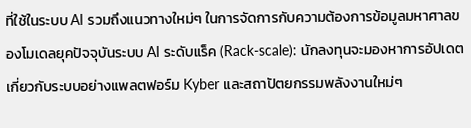ที่ใช้ในระบบ AI รวมถึงแนวทางใหม่ๆ ในการจัดการกับความต้องการข้อมูลมหาศาลของโมเดลยุคปัจจุบันระบบ AI ระดับแร็ค (Rack-scale): นักลงทุนจะมองหาการอัปเดตเกี่ยวกับระบบอย่างแพลตฟอร์ม Kyber และสถาปัตยกรรมพลังงานใหม่ๆ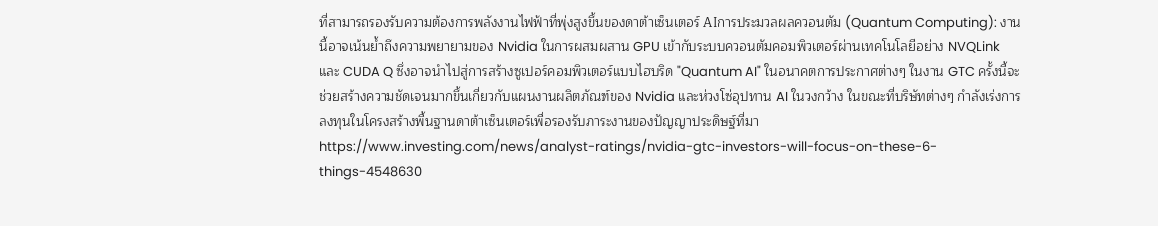ที่สามารถรองรับความต้องการพลังงานไฟฟ้าที่พุ่งสูงขึ้นของดาต้าเซ็นเตอร์ AIการประมวลผลควอนตัม (Quantum Computing): งานนี้อาจเน้นย้ำถึงความพยายามของ Nvidia ในการผสมผสาน GPU เข้ากับระบบควอนตัมคอมพิวเตอร์ผ่านเทคโนโลยีอย่าง NVQLink และ CUDA Q ซึ่งอาจนำไปสู่การสร้างซูเปอร์คอมพิวเตอร์แบบไฮบริด "Quantum AI" ในอนาคตการประกาศต่างๆ ในงาน GTC ครั้งนี้จะช่วยสร้างความชัดเจนมากขึ้นเกี่ยวกับแผนงานผลิตภัณฑ์ของ Nvidia และห่วงโซ่อุปทาน AI ในวงกว้าง ในขณะที่บริษัทต่างๆ กำลังเร่งการลงทุนในโครงสร้างพื้นฐานดาต้าเซ็นเตอร์เพื่อรองรับภาระงานของปัญญาประดิษฐ์ที่มา https://www.investing.com/news/analyst-ratings/nvidia-gtc-investors-will-focus-on-these-6-things-4548630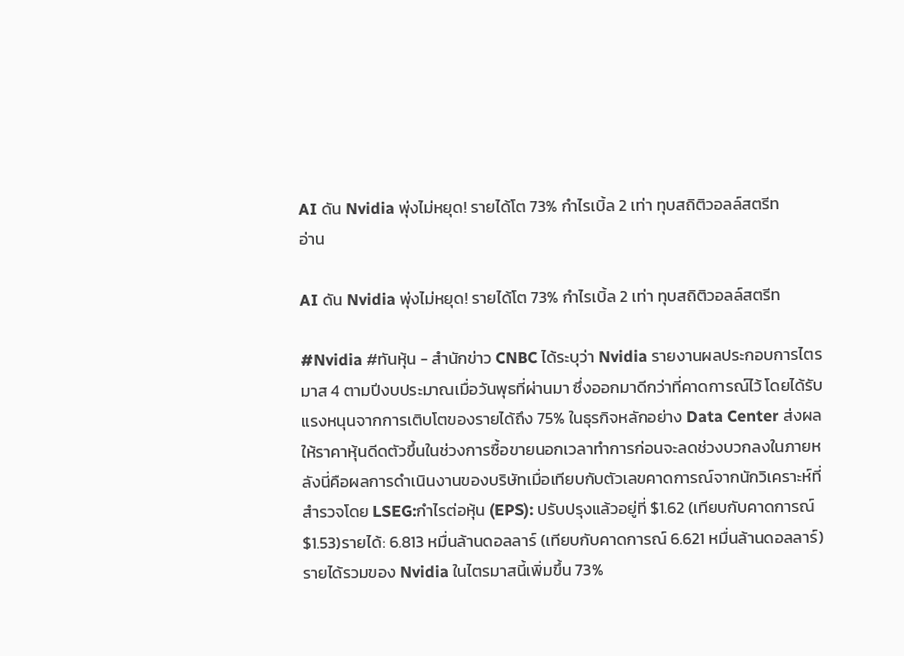AI ดัน Nvidia พุ่งไม่หยุด! รายได้โต 73% กำไรเบิ้ล 2 เท่า ทุบสถิติวอลล์สตรีท
อ่าน

AI ดัน Nvidia พุ่งไม่หยุด! รายได้โต 73% กำไรเบิ้ล 2 เท่า ทุบสถิติวอลล์สตรีท

#Nvidia #ทันหุ้น - สำนักข่าว CNBC ได้ระบุว่า Nvidia รายงานผลประกอบการไตรมาส 4 ตามปีงบประมาณเมื่อวันพุธที่ผ่านมา ซึ่งออกมาดีกว่าที่คาดการณ์ไว้ โดยได้รับแรงหนุนจากการเติบโตของรายได้ถึง 75% ในธุรกิจหลักอย่าง Data Center ส่งผลให้ราคาหุ้นดีดตัวขึ้นในช่วงการซื้อขายนอกเวลาทำการก่อนจะลดช่วงบวกลงในภายหลังนี่คือผลการดำเนินงานของบริษัทเมื่อเทียบกับตัวเลขคาดการณ์จากนักวิเคราะห์ที่สำรวจโดย LSEG:กำไรต่อหุ้น (EPS): ปรับปรุงแล้วอยู่ที่ $1.62 (เทียบกับคาดการณ์ $1.53)รายได้: 6.813 หมื่นล้านดอลลาร์ (เทียบกับคาดการณ์ 6.621 หมื่นล้านดอลลาร์)รายได้รวมของ Nvidia ในไตรมาสนี้เพิ่มขึ้น 73%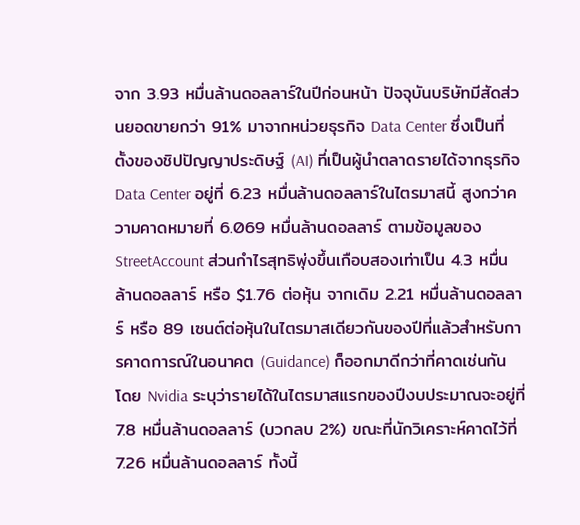จาก 3.93 หมื่นล้านดอลลาร์ในปีก่อนหน้า ปัจจุบันบริษัทมีสัดส่วนยอดขายกว่า 91% มาจากหน่วยธุรกิจ Data Center ซึ่งเป็นที่ตั้งของชิปปัญญาประดิษฐ์ (AI) ที่เป็นผู้นำตลาดรายได้จากธุรกิจ Data Center อยู่ที่ 6.23 หมื่นล้านดอลลาร์ในไตรมาสนี้ สูงกว่าความคาดหมายที่ 6.069 หมื่นล้านดอลลาร์ ตามข้อมูลของ StreetAccount ส่วนกำไรสุทธิพุ่งขึ้นเกือบสองเท่าเป็น 4.3 หมื่นล้านดอลลาร์ หรือ $1.76 ต่อหุ้น จากเดิม 2.21 หมื่นล้านดอลลาร์ หรือ 89 เซนต์ต่อหุ้นในไตรมาสเดียวกันของปีที่แล้วสำหรับการคาดการณ์ในอนาคต (Guidance) ก็ออกมาดีกว่าที่คาดเช่นกัน โดย Nvidia ระบุว่ารายได้ในไตรมาสแรกของปีงบประมาณจะอยู่ที่ 7.8 หมื่นล้านดอลลาร์ (บวกลบ 2%) ขณะที่นักวิเคราะห์คาดไว้ที่ 7.26 หมื่นล้านดอลลาร์ ทั้งนี้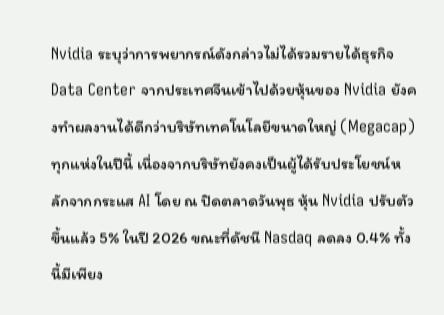Nvidia ระบุว่าการพยากรณ์ดังกล่าวไม่ได้รวมรายได้ธุรกิจ Data Center จากประเทศจีนเข้าไปด้วยหุ้นของ Nvidia ยังคงทำผลงานได้ดีกว่าบริษัทเทคโนโลยีขนาดใหญ่ (Megacap) ทุกแห่งในปีนี้ เนื่องจากบริษัทยังคงเป็นผู้ได้รับประโยชน์หลักจากกระแส AI โดย ณ ปิดตลาดวันพุธ หุ้น Nvidia ปรับตัวขึ้นแล้ว 5% ในปี 2026 ขณะที่ดัชนี Nasdaq ลดลง 0.4% ทั้งนี้มีเพียง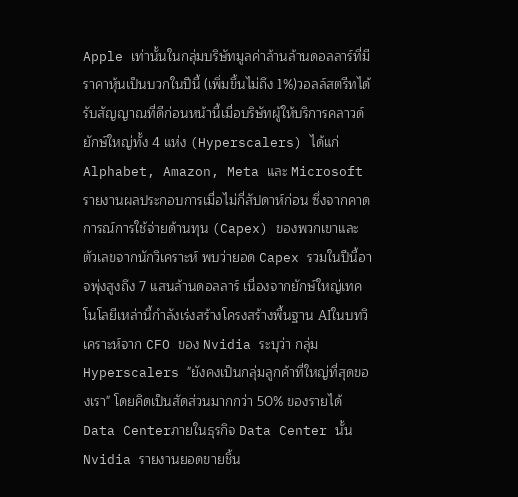Apple เท่านั้นในกลุ่มบริษัทมูลค่าล้านล้านดอลลาร์ที่มีราคาหุ้นเป็นบวกในปีนี้ (เพิ่มขึ้นไม่ถึง 1%)วอลล์สตรีทได้รับสัญญาณที่ดีก่อนหน้านี้เมื่อบริษัทผู้ให้บริการคลาวด์ยักษ์ใหญ่ทั้ง 4 แห่ง (Hyperscalers) ได้แก่ Alphabet, Amazon, Meta และ Microsoft รายงานผลประกอบการเมื่อไม่กี่สัปดาห์ก่อน ซึ่งจากคาดการณ์การใช้จ่ายด้านทุน (Capex) ของพวกเขาและตัวเลขจากนักวิเคราะห์ พบว่ายอด Capex รวมในปีนี้อาจพุ่งสูงถึง 7 แสนล้านดอลลาร์ เนื่องจากยักษ์ใหญ่เทคโนโลยีเหล่านี้กำลังเร่งสร้างโครงสร้างพื้นฐาน AIในบทวิเคราะห์จาก CFO ของ Nvidia ระบุว่า กลุ่ม Hyperscalers "ยังคงเป็นกลุ่มลูกค้าที่ใหญ่ที่สุดของเรา" โดยคิดเป็นสัดส่วนมากกว่า 50% ของรายได้ Data Centerภายในธุรกิจ Data Center นั้น Nvidia รายงานยอดขายชิ้น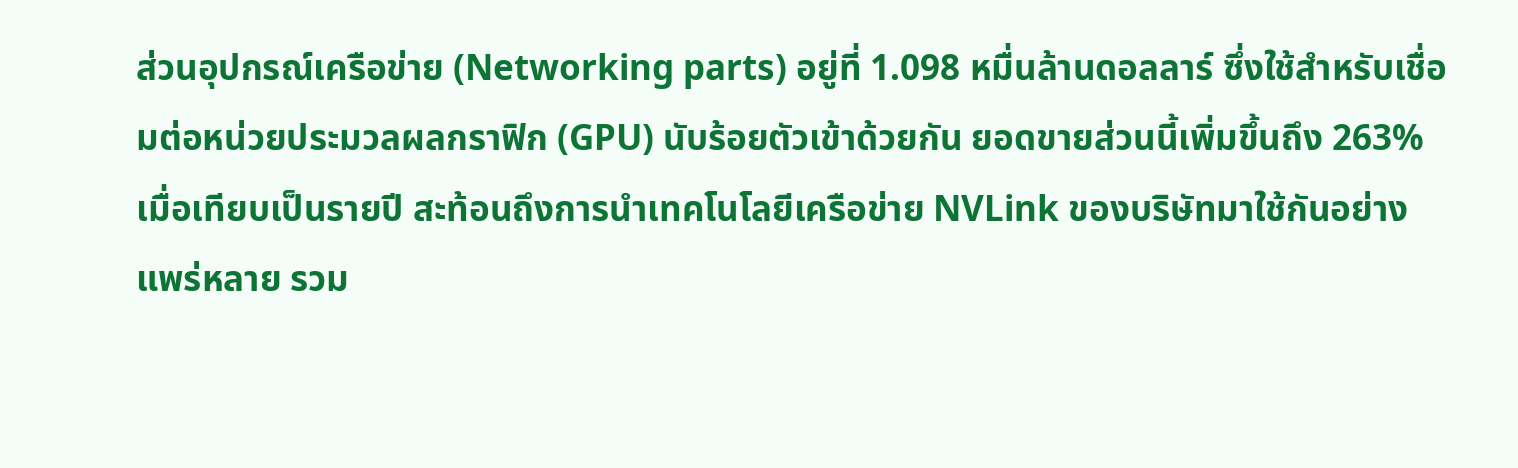ส่วนอุปกรณ์เครือข่าย (Networking parts) อยู่ที่ 1.098 หมื่นล้านดอลลาร์ ซึ่งใช้สำหรับเชื่อมต่อหน่วยประมวลผลกราฟิก (GPU) นับร้อยตัวเข้าด้วยกัน ยอดขายส่วนนี้เพิ่มขึ้นถึง 263% เมื่อเทียบเป็นรายปี สะท้อนถึงการนำเทคโนโลยีเครือข่าย NVLink ของบริษัทมาใช้กันอย่างแพร่หลาย รวม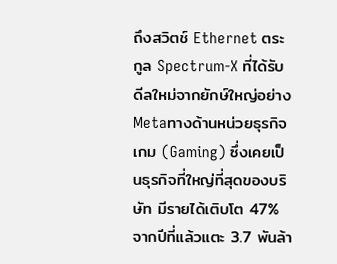ถึงสวิตช์ Ethernet ตระกูล Spectrum-X ที่ได้รับดีลใหม่จากยักษ์ใหญ่อย่าง Metaทางด้านหน่วยธุรกิจเกม (Gaming) ซึ่งเคยเป็นธุรกิจที่ใหญ่ที่สุดของบริษัท มีรายได้เติบโต 47% จากปีที่แล้วแตะ 3.7 พันล้า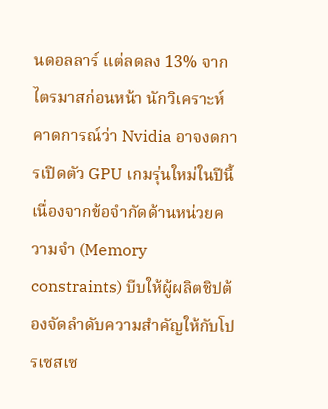นดอลลาร์ แต่ลดลง 13% จากไตรมาสก่อนหน้า นักวิเคราะห์คาดการณ์ว่า Nvidia อาจงดการเปิดตัว GPU เกมรุ่นใหม่ในปีนี้ เนื่องจากข้อจำกัดด้านหน่วยความจำ (Memory constraints) บีบให้ผู้ผลิตชิปต้องจัดลำดับความสำคัญให้กับโปรเซสเซ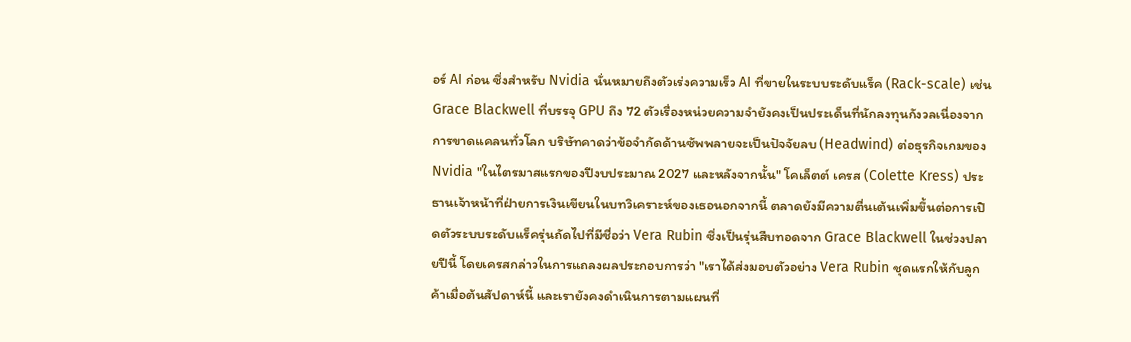อร์ AI ก่อน ซึ่งสำหรับ Nvidia นั่นหมายถึงตัวเร่งความเร็ว AI ที่ขายในระบบระดับแร็ค (Rack-scale) เช่น Grace Blackwell ที่บรรจุ GPU ถึง 72 ตัวเรื่องหน่วยความจำยังคงเป็นประเด็นที่นักลงทุนกังวลเนื่องจากการขาดแคลนทั่วโลก บริษัทคาดว่าข้อจำกัดด้านซัพพลายจะเป็นปัจจัยลบ (Headwind) ต่อธุรกิจเกมของ Nvidia "ในไตรมาสแรกของปีงบประมาณ 2027 และหลังจากนั้น" โคเล็ตต์ เครส (Colette Kress) ประธานเจ้าหน้าที่ฝ่ายการเงินเขียนในบทวิเคราะห์ของเธอนอกจากนี้ ตลาดยังมีความตื่นเต้นเพิ่มขึ้นต่อการเปิดตัวระบบระดับแร็ครุ่นถัดไปที่มีชื่อว่า Vera Rubin ซึ่งเป็นรุ่นสืบทอดจาก Grace Blackwell ในช่วงปลายปีนี้ โดยเครสกล่าวในการแถลงผลประกอบการว่า "เราได้ส่งมอบตัวอย่าง Vera Rubin ชุดแรกให้กับลูกค้าเมื่อต้นสัปดาห์นี้ และเรายังคงดำเนินการตามแผนที่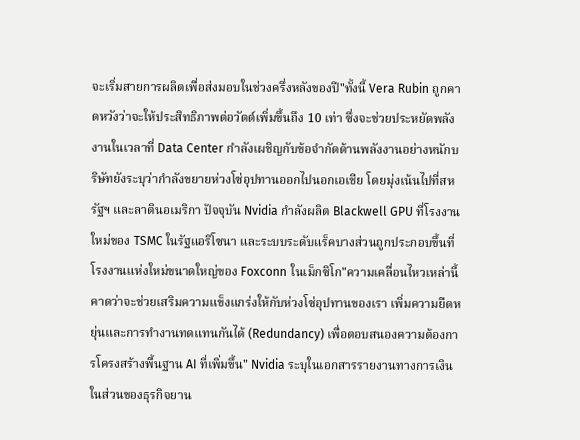จะเริ่มสายการผลิตเพื่อส่งมอบในช่วงครึ่งหลังของปี"ทั้งนี้ Vera Rubin ถูกคาดหวังว่าจะให้ประสิทธิภาพต่อวัตต์เพิ่มขึ้นถึง 10 เท่า ซึ่งจะช่วยประหยัดพลังงานในเวลาที่ Data Center กำลังเผชิญกับข้อจำกัดด้านพลังงานอย่างหนักบริษัทยังระบุว่ากำลังขยายห่วงโซ่อุปทานออกไปนอกเอเชีย โดยมุ่งเน้นไปที่สหรัฐฯ และลาตินอเมริกา ปัจจุบัน Nvidia กำลังผลิต Blackwell GPU ที่โรงงานใหม่ของ TSMC ในรัฐแอริโซนา และระบบระดับแร็คบางส่วนถูกประกอบขึ้นที่โรงงานแห่งใหม่ขนาดใหญ่ของ Foxconn ในเม็กซิโก"ความเคลื่อนไหวเหล่านี้คาดว่าจะช่วยเสริมความแข็งแกร่งให้กับห่วงโซ่อุปทานของเรา เพิ่มความยืดหยุ่นและการทำงานทดแทนกันได้ (Redundancy) เพื่อตอบสนองความต้องการโครงสร้างพื้นฐาน AI ที่เพิ่มขึ้น" Nvidia ระบุในเอกสารรายงานทางการเงินในส่วนของธุรกิจยาน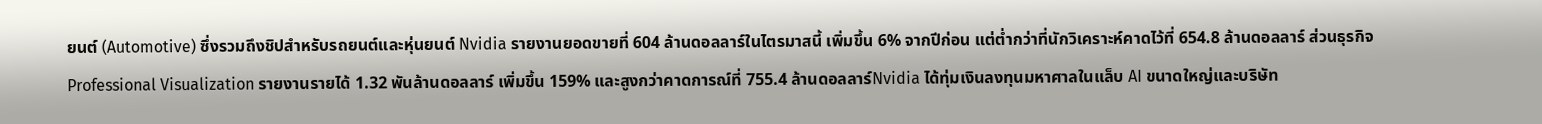ยนต์ (Automotive) ซึ่งรวมถึงชิปสำหรับรถยนต์และหุ่นยนต์ Nvidia รายงานยอดขายที่ 604 ล้านดอลลาร์ในไตรมาสนี้ เพิ่มขึ้น 6% จากปีก่อน แต่ต่ำกว่าที่นักวิเคราะห์คาดไว้ที่ 654.8 ล้านดอลลาร์ ส่วนธุรกิจ Professional Visualization รายงานรายได้ 1.32 พันล้านดอลลาร์ เพิ่มขึ้น 159% และสูงกว่าคาดการณ์ที่ 755.4 ล้านดอลลาร์Nvidia ได้ทุ่มเงินลงทุนมหาศาลในแล็บ AI ขนาดใหญ่และบริษัท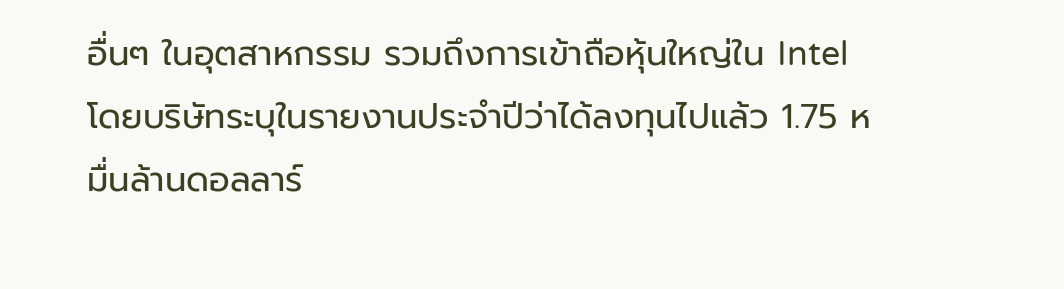อื่นๆ ในอุตสาหกรรม รวมถึงการเข้าถือหุ้นใหญ่ใน Intel โดยบริษัทระบุในรายงานประจำปีว่าได้ลงทุนไปแล้ว 1.75 หมื่นล้านดอลลาร์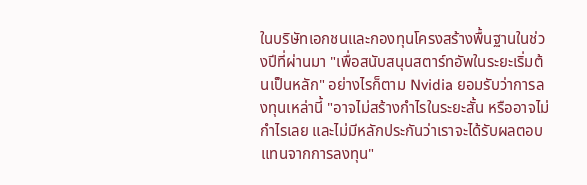ในบริษัทเอกชนและกองทุนโครงสร้างพื้นฐานในช่วงปีที่ผ่านมา "เพื่อสนับสนุนสตาร์ทอัพในระยะเริ่มต้นเป็นหลัก" อย่างไรก็ตาม Nvidia ยอมรับว่าการลงทุนเหล่านี้ "อาจไม่สร้างกำไรในระยะสั้น หรืออาจไม่กำไรเลย และไม่มีหลักประกันว่าเราจะได้รับผลตอบแทนจากการลงทุน"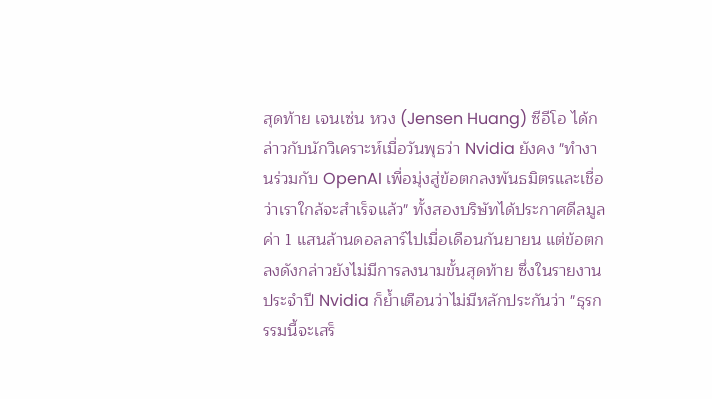สุดท้าย เจนเซ่น หวง (Jensen Huang) ซีอีโอ ได้กล่าวกับนักวิเคราะห์เมื่อวันพุธว่า Nvidia ยังคง "ทำงานร่วมกับ OpenAI เพื่อมุ่งสู่ข้อตกลงพันธมิตรและเชื่อว่าเราใกล้จะสำเร็จแล้ว" ทั้งสองบริษัทได้ประกาศดีลมูลค่า 1 แสนล้านดอลลาร์ไปเมื่อเดือนกันยายน แต่ข้อตกลงดังกล่าวยังไม่มีการลงนามขั้นสุดท้าย ซึ่งในรายงานประจำปี Nvidia ก็ย้ำเตือนว่าไม่มีหลักประกันว่า "ธุรกรรมนี้จะเสร็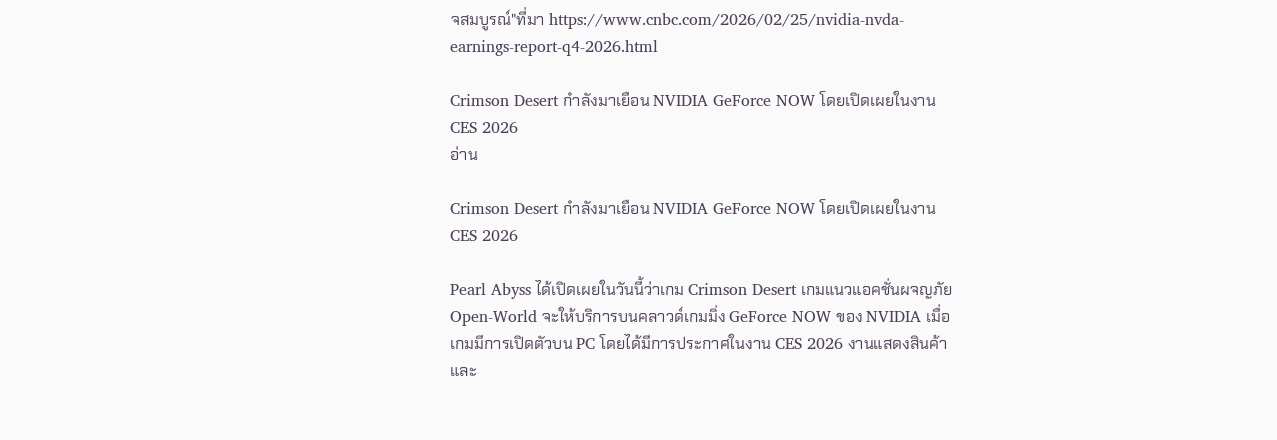จสมบูรณ์"ที่มา https://www.cnbc.com/2026/02/25/nvidia-nvda-earnings-report-q4-2026.html

Crimson Desert กำลังมาเยือน NVIDIA GeForce NOW โดยเปิดเผยในงาน CES 2026
อ่าน

Crimson Desert กำลังมาเยือน NVIDIA GeForce NOW โดยเปิดเผยในงาน CES 2026

Pearl Abyss ได้เปิดเผยในวันนี้ว่าเกม Crimson Desert เกมแนวแอคชั่นผจญภัย Open-World จะให้บริการบนคลาวด์เกมมิ่ง GeForce NOW ของ NVIDIA เมื่อเกมมีการเปิดตัวบน PC โดยได้มีการประกาศในงาน CES 2026 งานแสดงสินค้าและ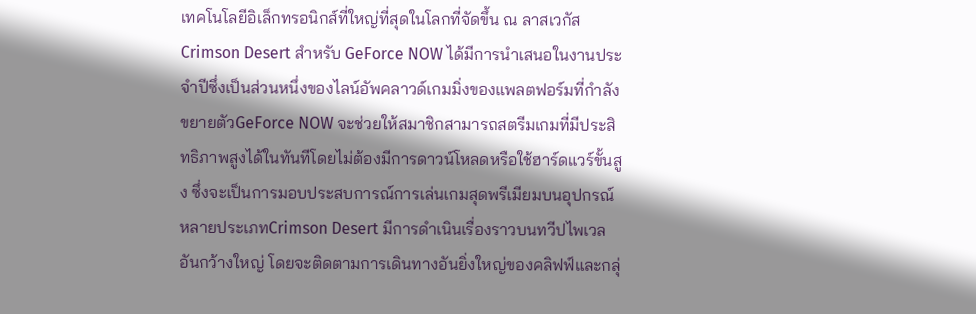เทคโนโลยีอิเล็กทรอนิกส์ที่ใหญ่ที่สุดในโลกที่จัดขึ้น ณ ลาสเวกัสCrimson Desert สำหรับ GeForce NOW ได้มีการนำเสนอในงานประจำปีซึ่งเป็นส่วนหนึ่งของไลน์อัพคลาวด์เกมมิ่งของแพลตฟอร์มที่กำลังขยายตัวGeForce NOW จะช่วยให้สมาชิกสามารถสตรีมเกมที่มีประสิทธิภาพสูงได้ในทันทีโดยไม่ต้องมีการดาวน์โหลดหรือใช้ฮาร์ดแวร์ขั้นสูง ซึ่งจะเป็นการมอบประสบการณ์การเล่นเกมสุดพรีเมียมบนอุปกรณ์หลายประเภทCrimson Desert มีการดำเนินเรื่องราวบนทวีปไพเวลอันกว้างใหญ่ โดยจะติดตามการเดินทางอันยิ่งใหญ่ของคลิฟฟ์และกลุ่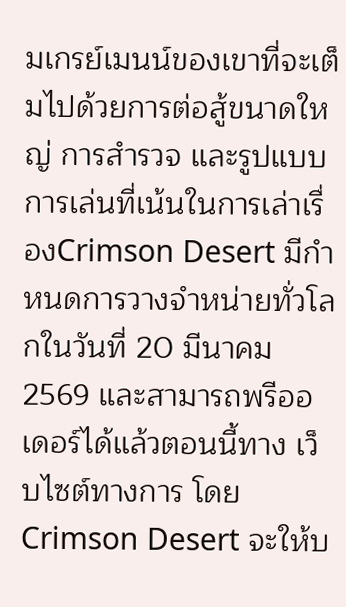มเกรย์เมนน์ของเขาที่จะเต็มไปด้วยการต่อสู้ขนาดใหญ่ การสำรวจ และรูปแบบการเล่นที่เน้นในการเล่าเรื่องCrimson Desert มีกำหนดการวางจำหน่ายทั่วโลกในวันที่ 20 มีนาคม 2569 และสามารถพรีออเดอร์ได้แล้วตอนนี้ทาง เว็บไซต์ทางการ โดย Crimson Desert จะให้บ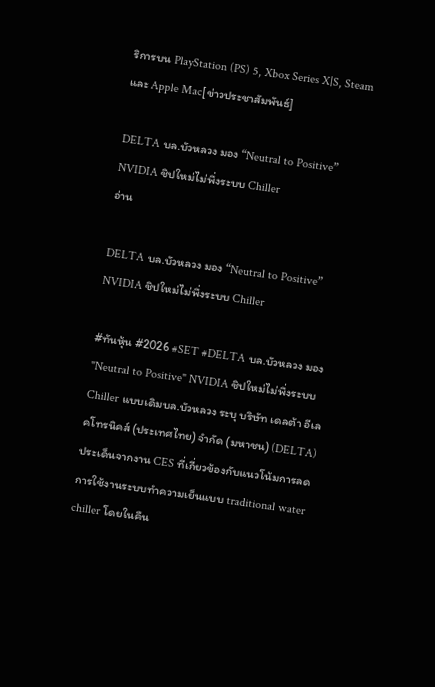ริการบน PlayStation (PS) 5, Xbox Series X|S, Steam และ Apple Mac[ข่าวประชาสัมพันธ์]

DELTA บล.บัวหลวง มอง “Neutral to Positive” NVIDIA ชิปใหม่ไม่พึ่งระบบ Chiller
อ่าน

DELTA บล.บัวหลวง มอง “Neutral to Positive” NVIDIA ชิปใหม่ไม่พึ่งระบบ Chiller

#ทันหุ้น #2026 #SET #DELTA บล.บัวหลวง มอง "Neutral to Positive" NVIDIA ชิปใหม่ไม่พึ่งระบบ Chiller แบบเดิมบล.บัวหลวง ระบุ บริษัท เดลต้า อีเลคโทรนิคส์ (ประเทศไทย) จำกัด (มหาชน) (DELTA) ประเด็นจากงาน CES ที่เกี่ยวข้องกับแนวโน้มการลดการใช้งานระบบทำความเย็นแบบ traditional water chiller โดยในคืน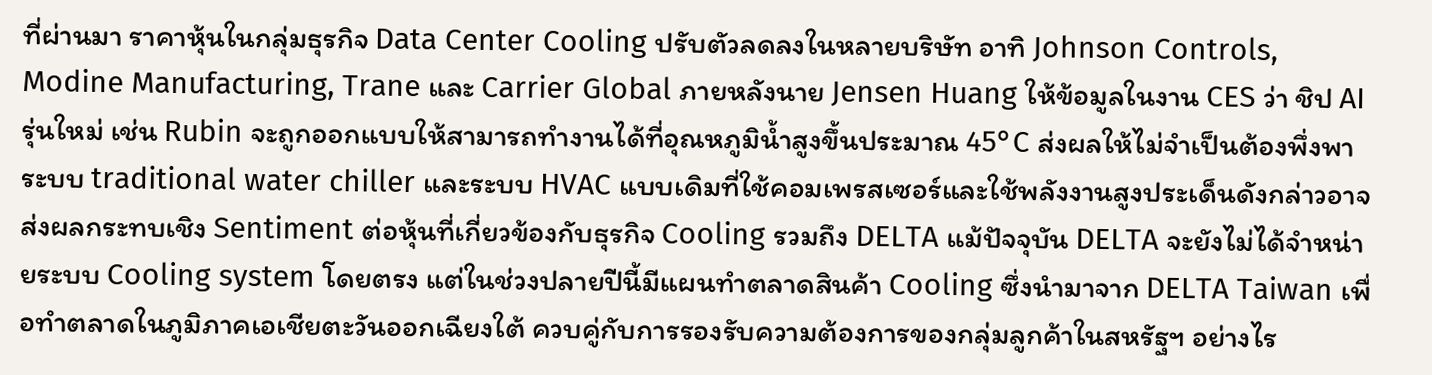ที่ผ่านมา ราคาหุ้นในกลุ่มธุรกิจ Data Center Cooling ปรับตัวลดลงในหลายบริษัท อาทิ Johnson Controls, Modine Manufacturing, Trane และ Carrier Global ภายหลังนาย Jensen Huang ให้ข้อมูลในงาน CES ว่า ชิป AI รุ่นใหม่ เช่น Rubin จะถูกออกแบบให้สามารถทำงานได้ที่อุณหภูมิน้ำสูงขึ้นประมาณ 45°C ส่งผลให้ไม่จำเป็นต้องพึ่งพาระบบ traditional water chiller และระบบ HVAC แบบเดิมที่ใช้คอมเพรสเซอร์และใช้พลังงานสูงประเด็นดังกล่าวอาจส่งผลกระทบเชิง Sentiment ต่อหุ้นที่เกี่ยวข้องกับธุรกิจ Cooling รวมถึง DELTA แม้ปัจจุบัน DELTA จะยังไม่ได้จำหน่ายระบบ Cooling system โดยตรง แต่ในช่วงปลายปีนี้มีแผนทำตลาดสินค้า Cooling ซึ่งนำมาจาก DELTA Taiwan เพื่อทำตลาดในภูมิภาคเอเชียตะวันออกเฉียงใต้ ควบคู่กับการรองรับความต้องการของกลุ่มลูกค้าในสหรัฐฯ อย่างไร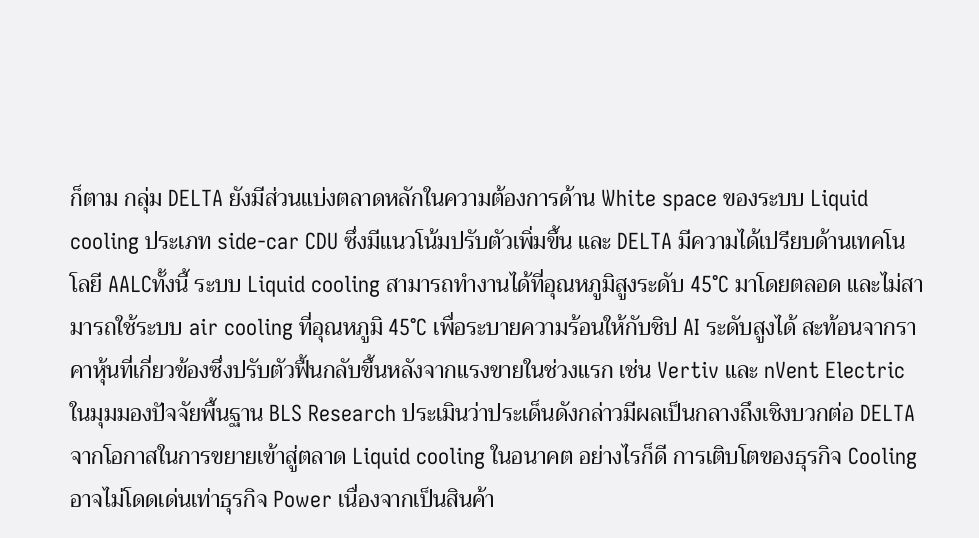ก็ตาม กลุ่ม DELTA ยังมีส่วนแบ่งตลาดหลักในความต้องการด้าน White space ของระบบ Liquid cooling ประเภท side-car CDU ซึ่งมีแนวโน้มปรับตัวเพิ่มขึ้น และ DELTA มีความได้เปรียบด้านเทคโนโลยี AALCทั้งนี้ ระบบ Liquid cooling สามารถทำงานได้ที่อุณหภูมิสูงระดับ 45°C มาโดยตลอด และไม่สามารถใช้ระบบ air cooling ที่อุณหภูมิ 45°C เพื่อระบายความร้อนให้กับชิป AI ระดับสูงได้ สะท้อนจากราคาหุ้นที่เกี่ยวข้องซึ่งปรับตัวฟื้นกลับขึ้นหลังจากแรงขายในช่วงแรก เช่น Vertiv และ nVent Electricในมุมมองปัจจัยพื้นฐาน BLS Research ประเมินว่าประเด็นดังกล่าวมีผลเป็นกลางถึงเชิงบวกต่อ DELTA จากโอกาสในการขยายเข้าสู่ตลาด Liquid cooling ในอนาคต อย่างไรก็ดี การเติบโตของธุรกิจ Cooling อาจไม่โดดเด่นเท่าธุรกิจ Power เนื่องจากเป็นสินค้า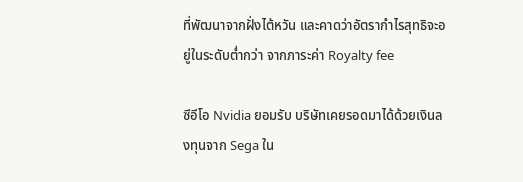ที่พัฒนาจากฝั่งไต้หวัน และคาดว่าอัตรากำไรสุทธิจะอยู่ในระดับต่ำกว่า จากภาระค่า Royalty fee

ซีอีโอ Nvidia ยอมรับ บริษัทเคยรอดมาได้ด้วยเงินลงทุนจาก Sega ใน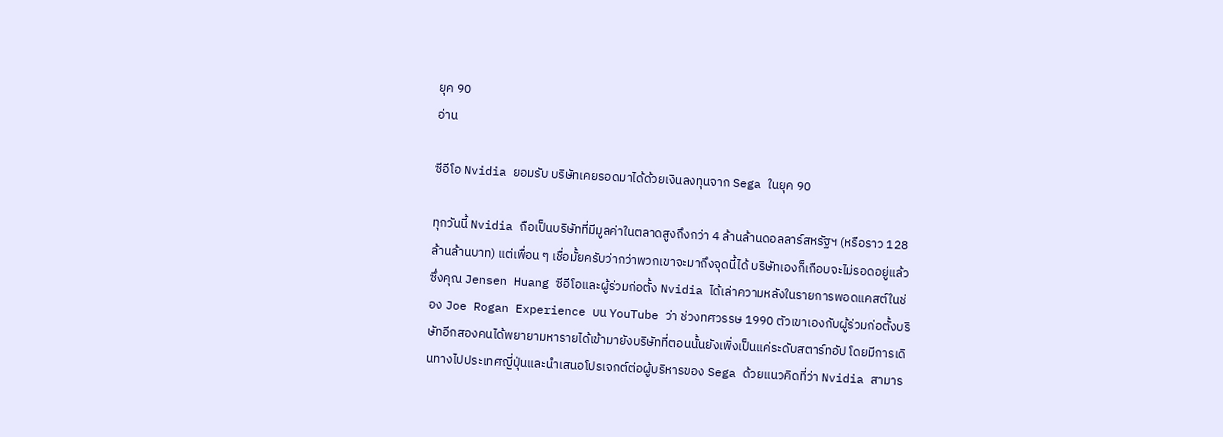ยุค 90
อ่าน

ซีอีโอ Nvidia ยอมรับ บริษัทเคยรอดมาได้ด้วยเงินลงทุนจาก Sega ในยุค 90

ทุกวันนี้ Nvidia ถือเป็นบริษัทที่มีมูลค่าในตลาดสูงถึงกว่า 4 ล้านล้านดอลลาร์สหรัฐฯ (หรือราว 128 ล้านล้านบาท) แต่เพื่อน ๆ เชื่อมั้ยครับว่ากว่าพวกเขาจะมาถึงจุดนี้ได้ บริษัทเองก็เกือบจะไม่รอดอยู่แล้ว ซึ่งคุณ Jensen Huang ซีอีโอและผู้ร่วมก่อตั้ง Nvidia ได้เล่าความหลังในรายการพอดแคสต์ในช่อง Joe Rogan Experience บน YouTube ว่า ช่วงทศวรรษ 1990 ตัวเขาเองกับผู้ร่วมก่อตั้งบริษัทอีกสองคนได้พยายามหารายได้เข้ามายังบริษัทที่ตอนนั้นยังเพิ่งเป็นแค่ระดับสตาร์ทอัป โดยมีการเดินทางไปประเทศญี่ปุ่นและนำเสนอโปรเจกต์ต่อผู้บริหารของ Sega ด้วยแนวคิดที่ว่า Nvidia สามาร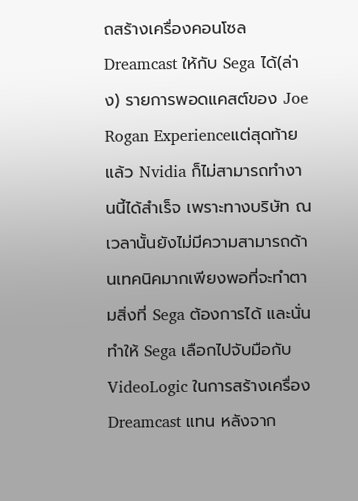ถสร้างเครื่องคอนโซล Dreamcast ให้กับ Sega ได้(ล่าง) รายการพอดแคสต์ของ Joe Rogan Experienceแต่สุดท้ายแล้ว Nvidia ก็ไม่สามารถทำงานนี้ได้สำเร็จ เพราะทางบริษัท ณ เวลานั้นยังไม่มีความสามารถด้านเทคนิคมากเพียงพอที่จะทำตามสิ่งที่ Sega ต้องการได้ และนั่นทำให้ Sega เลือกไปจับมือกับ VideoLogic ในการสร้างเครื่อง Dreamcast แทน หลังจาก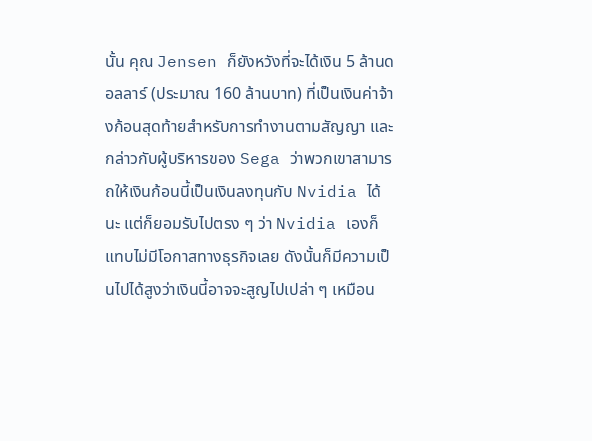นั้น คุณ Jensen ก็ยังหวังที่จะได้เงิน 5 ล้านดอลลาร์ (ประมาณ 160 ล้านบาท) ที่เป็นเงินค่าจ้างก้อนสุดท้ายสำหรับการทำงานตามสัญญา และกล่าวกับผู้บริหารของ Sega ว่าพวกเขาสามารถให้เงินก้อนนี้เป็นเงินลงทุนกับ Nvidia ได้นะ แต่ก็ยอมรับไปตรง ๆ ว่า Nvidia เองก็แทบไม่มีโอกาสทางธุรกิจเลย ดังนั้นก็มีความเป็นไปได้สูงว่าเงินนี้อาจจะสูญไปเปล่า ๆ เหมือน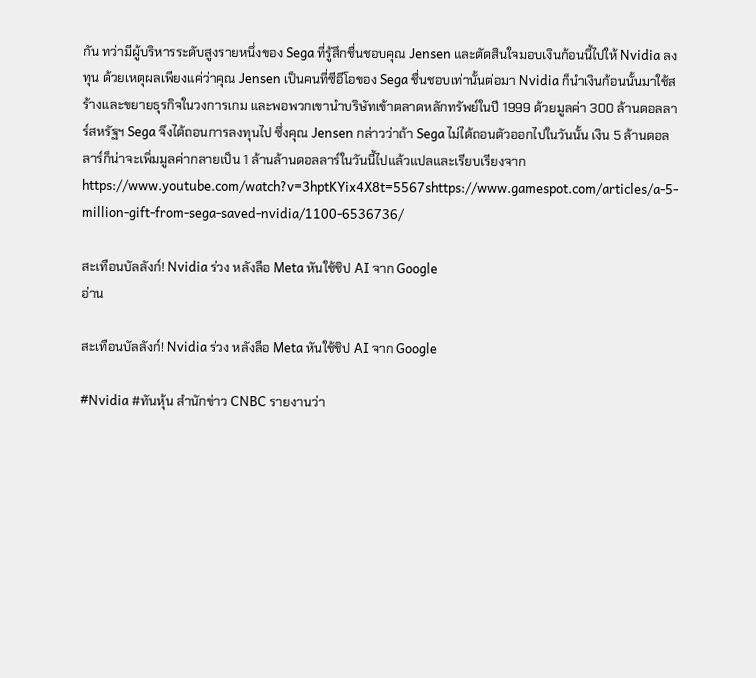กัน ทว่ามีผู้บริหารระดับสูงรายหนึ่งของ Sega ที่รู้สึกชื่นชอบคุณ Jensen และตัดสินใจมอบเงินก้อนนี้ไปให้ Nvidia ลงทุน ด้วยเหตุผลเพียงแค่ว่าคุณ Jensen เป็นคนที่ซีอีโอของ Sega ชื่นชอบเท่านั้นต่อมา Nvidia ก็นำเงินก้อนนั้นมาใช้สร้างและขยายธุรกิจในวงการเกม และพอพวกเขานำบริษัทเข้าตลาดหลักทรัพย์ในปี 1999 ด้วยมูลค่า 300 ล้านดอลลาร์สหรัฐฯ Sega จึงได้ถอนการลงทุนไป ซึ่งคุณ Jensen กล่าวว่าถ้า Sega ไม่ได้ถอนตัวออกไปในวันนั้น เงิน 5 ล้านดอลลาร์ก็น่าจะเพิ่มมูลค่ากลายเป็น 1 ล้านล้านดอลลาร์ในวันนี้ไปแล้วแปลและเรียบเรียงจากhttps://www.youtube.com/watch?v=3hptKYix4X8t=5567shttps://www.gamespot.com/articles/a-5-million-gift-from-sega-saved-nvidia/1100-6536736/

สะเทือนบัลลังก์! Nvidia ร่วง หลังลือ Meta หันใช้ชิป AI จาก Google
อ่าน

สะเทือนบัลลังก์! Nvidia ร่วง หลังลือ Meta หันใช้ชิป AI จาก Google

#Nvidia #ทันหุ้น สำนักข่าว CNBC รายงานว่า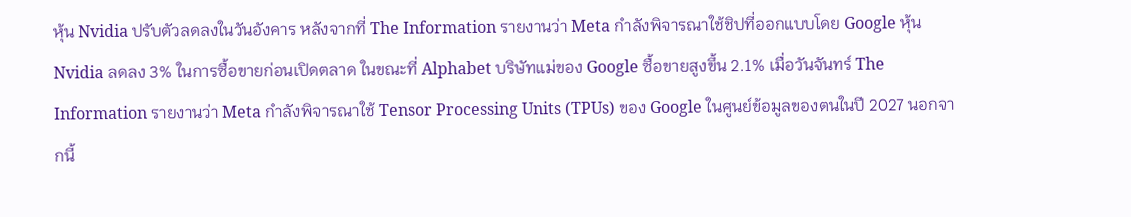หุ้น Nvidia ปรับตัวลดลงในวันอังคาร หลังจากที่ The Information รายงานว่า Meta กำลังพิจารณาใช้ชิปที่ออกแบบโดย Google หุ้น Nvidia ลดลง 3% ในการซื้อขายก่อนเปิดตลาด ในขณะที่ Alphabet บริษัทแม่ของ Google ซื้อขายสูงขึ้น 2.1% เมื่อวันจันทร์ The Information รายงานว่า Meta กำลังพิจารณาใช้ Tensor Processing Units (TPUs) ของ Google ในศูนย์ข้อมูลของตนในปี 2027 นอกจากนี้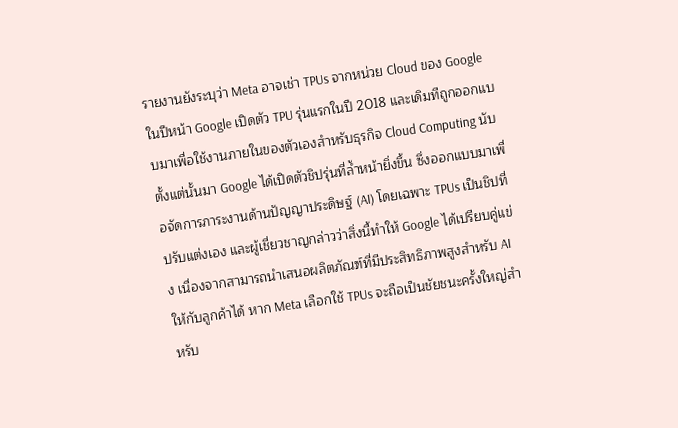รายงานยังระบุว่า Meta อาจเช่า TPUs จากหน่วย Cloud ของ Google ในปีหน้า Google เปิดตัว TPU รุ่นแรกในปี 2018 และเดิมทีถูกออกแบบมาเพื่อใช้งานภายในของตัวเองสำหรับธุรกิจ Cloud Computing นับตั้งแต่นั้นมา Google ได้เปิดตัวชิปรุ่นที่ล้ำหน้ายิ่งขึ้น ซึ่งออกแบบมาเพื่อจัดการภาระงานด้านปัญญาประดิษฐ์ (AI) โดยเฉพาะ TPUs เป็นชิปที่ปรับแต่งเอง และผู้เชี่ยวชาญกล่าวว่าสิ่งนี้ทำให้ Google ได้เปรียบคู่แข่ง เนื่องจากสามารถนำเสนอผลิตภัณฑ์ที่มีประสิทธิภาพสูงสำหรับ AI ให้กับลูกค้าได้ หาก Meta เลือกใช้ TPUs จะถือเป็นชัยชนะครั้งใหญ่สำหรับ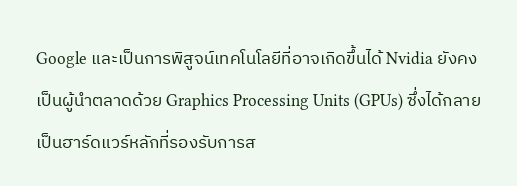Google และเป็นการพิสูจน์เทคโนโลยีที่อาจเกิดขึ้นได้ Nvidia ยังคงเป็นผู้นำตลาดด้วย Graphics Processing Units (GPUs) ซึ่งได้กลายเป็นฮาร์ดแวร์หลักที่รองรับการส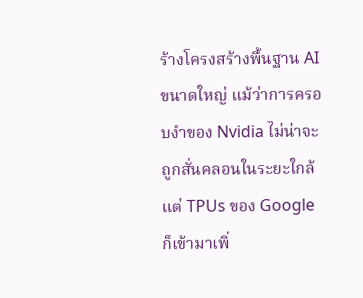ร้างโครงสร้างพื้นฐาน AI ขนาดใหญ่ แม้ว่าการครอบงำของ Nvidia ไม่น่าจะถูกสั่นคลอนในระยะใกล้ แต่ TPUs ของ Google ก็เข้ามาเพิ่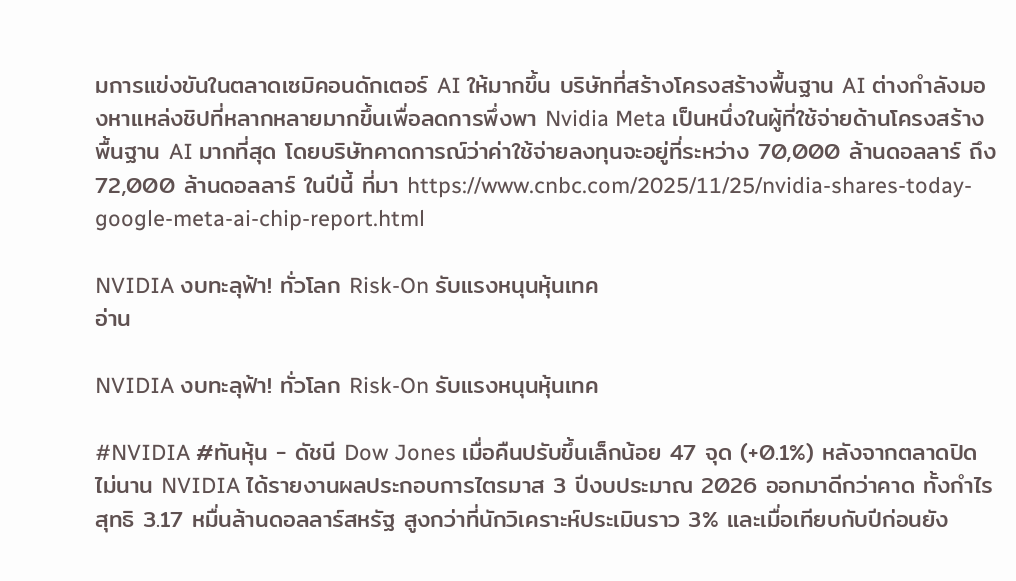มการแข่งขันในตลาดเซมิคอนดักเตอร์ AI ให้มากขึ้น บริษัทที่สร้างโครงสร้างพื้นฐาน AI ต่างกำลังมองหาแหล่งชิปที่หลากหลายมากขึ้นเพื่อลดการพึ่งพา Nvidia Meta เป็นหนึ่งในผู้ที่ใช้จ่ายด้านโครงสร้างพื้นฐาน AI มากที่สุด โดยบริษัทคาดการณ์ว่าค่าใช้จ่ายลงทุนจะอยู่ที่ระหว่าง 70,000 ล้านดอลลาร์ ถึง 72,000 ล้านดอลลาร์ ในปีนี้ ที่มา https://www.cnbc.com/2025/11/25/nvidia-shares-today-google-meta-ai-chip-report.html

NVIDIA งบทะลุฟ้า! ทั่วโลก Risk-On รับแรงหนุนหุ้นเทค
อ่าน

NVIDIA งบทะลุฟ้า! ทั่วโลก Risk-On รับแรงหนุนหุ้นเทค

#NVIDIA #ทันหุ้น - ดัชนี Dow Jones เมื่อคืนปรับขึ้นเล็กน้อย 47 จุด (+0.1%) หลังจากตลาดปิดไม่นาน NVIDIA ได้รายงานผลประกอบการไตรมาส 3 ปีงบประมาณ 2026 ออกมาดีกว่าคาด ทั้งกำไรสุทธิ 3.17 หมื่นล้านดอลลาร์สหรัฐ สูงกว่าที่นักวิเคราะห์ประเมินราว 3% และเมื่อเทียบกับปีก่อนยัง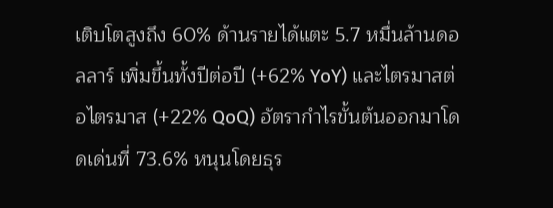เติบโตสูงถึง 60% ด้านรายได้แตะ 5.7 หมื่นล้านดอลลาร์ เพิ่มขึ้นทั้งปีต่อปี (+62% YoY) และไตรมาสต่อไตรมาส (+22% QoQ) อัตรากำไรขั้นต้นออกมาโดดเด่นที่ 73.6% หนุนโดยธุร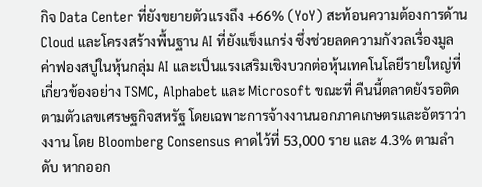กิจ Data Center ที่ยังขยายตัวแรงถึง +66% (YoY) สะท้อนความต้องการด้าน Cloud และโครงสร้างพื้นฐาน AI ที่ยังแข็งแกร่ง ซึ่งช่วยลดความกังวลเรื่องมูลค่าฟองสบู่ในหุ้นกลุ่ม AI และเป็นแรงเสริมเชิงบวกต่อหุ้นเทคโนโลยีรายใหญ่ที่เกี่ยวข้องอย่าง TSMC, Alphabet และ Microsoft ขณะที่ คืนนี้ตลาดยังรอติดตามตัวเลขเศรษฐกิจสหรัฐ โดยเฉพาะการจ้างงานนอกภาคเกษตรและอัตราว่างงาน โดย Bloomberg Consensus คาดไว้ที่ 53,000 ราย และ 4.3% ตามลำดับ หากออก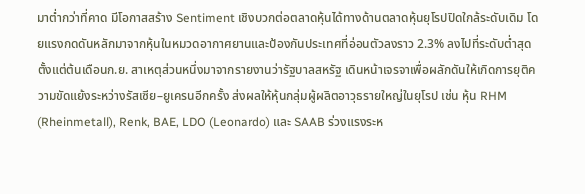มาต่ำกว่าที่คาด มีโอกาสสร้าง Sentiment เชิงบวกต่อตลาดหุ้นได้ทางด้านตลาดหุ้นยุโรปปิดใกล้ระดับเดิม โดยแรงกดดันหลักมาจากหุ้นในหมวดอากาศยานและป้องกันประเทศที่อ่อนตัวลงราว 2.3% ลงไปที่ระดับต่ำสุดตั้งแต่ต้นเดือนก.ย. สาเหตุส่วนหนึ่งมาจากรายงานว่ารัฐบาลสหรัฐ เดินหน้าเจรจาเพื่อผลักดันให้เกิดการยุติความขัดแย้งระหว่างรัสเซีย–ยูเครนอีกครั้ง ส่งผลให้หุ้นกลุ่มผู้ผลิตอาวุธรายใหญ่ในยุโรป เช่น หุ้น RHM (Rheinmetall), Renk, BAE, LDO (Leonardo) และ SAAB ร่วงแรงระห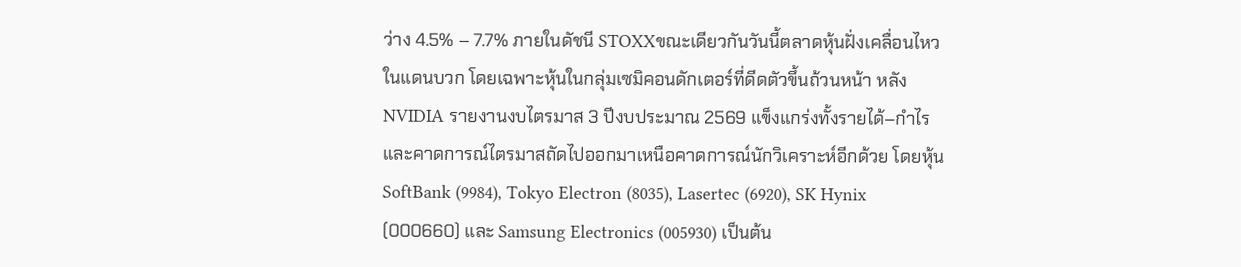ว่าง 4.5% – 7.7% ภายในดัชนี STOXXขณะเดียวกันวันนี้ตลาดหุ้นฝั่งเคลื่อนไหวในแดนบวก โดยเฉพาะหุ้นในกลุ่มเซมิคอนดักเตอร์ที่ดีดตัวขึ้นถ้วนหน้า หลัง NVIDIA รายงานงบไตรมาส 3 ปีงบประมาณ 2569 แข็งแกร่งทั้งรายได้–กำไร และคาดการณ์ไตรมาสถัดไปออกมาเหนือคาดการณ์นักวิเคราะห์อีกด้วย โดยหุ้น SoftBank (9984), Tokyo Electron (8035), Lasertec (6920), SK Hynix (000660) และ Samsung Electronics (005930) เป็นต้น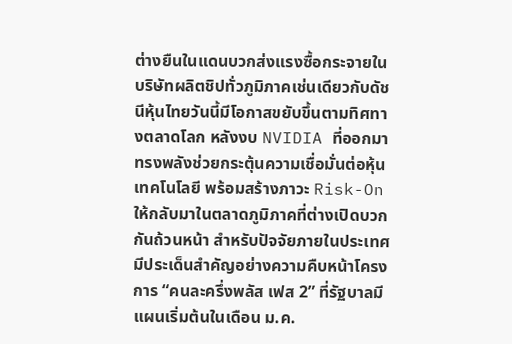ต่างยืนในแดนบวกส่งแรงซื้อกระจายในบริษัทผลิตชิปทั่วภูมิภาคเช่นเดียวกับดัชนีหุ้นไทยวันนี้มีโอกาสขยับขึ้นตามทิศทางตลาดโลก หลังงบ NVIDIA ที่ออกมาทรงพลังช่วยกระตุ้นความเชื่อมั่นต่อหุ้นเทคโนโลยี พร้อมสร้างภาวะ Risk-On ให้กลับมาในตลาดภูมิภาคที่ต่างเปิดบวกกันถ้วนหน้า สำหรับปัจจัยภายในประเทศมีประเด็นสำคัญอย่างความคืบหน้าโครงการ “คนละครึ่งพลัส เฟส 2” ที่รัฐบาลมีแผนเริ่มต้นในเดือน ม.ค.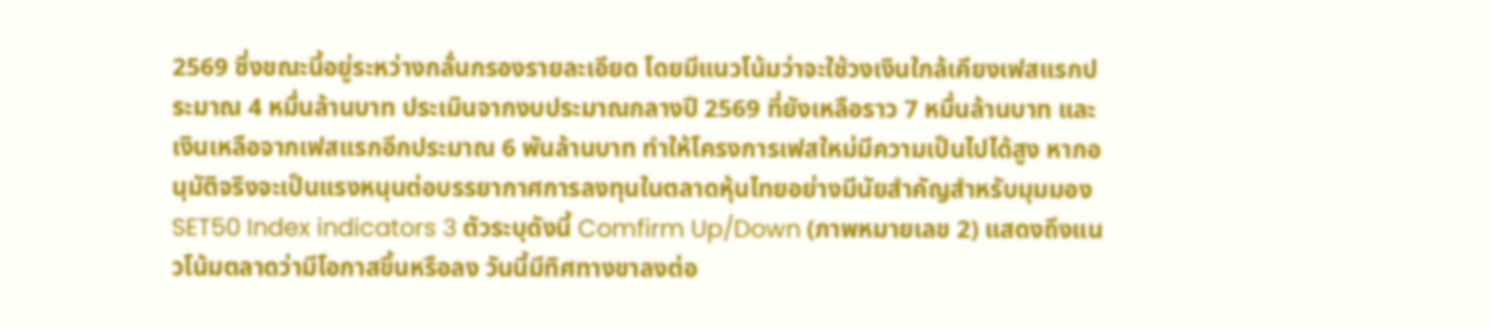2569 ซึ่งขณะนี้อยู่ระหว่างกลั่นกรองรายละเอียด โดยมีแนวโน้มว่าจะใช้วงเงินใกล้เคียงเฟสแรกประมาณ 4 หมื่นล้านบาท ประเมินจากงบประมาณกลางปี 2569 ที่ยังเหลือราว 7 หมื่นล้านบาท และเงินเหลือจากเฟสแรกอีกประมาณ 6 พันล้านบาท ทำให้โครงการเฟสใหม่มีความเป็นไปได้สูง หากอนุมัติจริงจะเป็นแรงหนุนต่อบรรยากาศการลงทุนในตลาดหุ้นไทยอย่างมีนัยสำคัญสำหรับมุมมอง SET50 Index indicators 3 ตัวระบุดังนี้ Comfirm Up/Down (ภาพหมายเลข 2) แสดงถึงแนวโน้มตลาดว่ามีโอกาสขึ้นหรือลง วันนี้มีทิศทางขาลงต่อ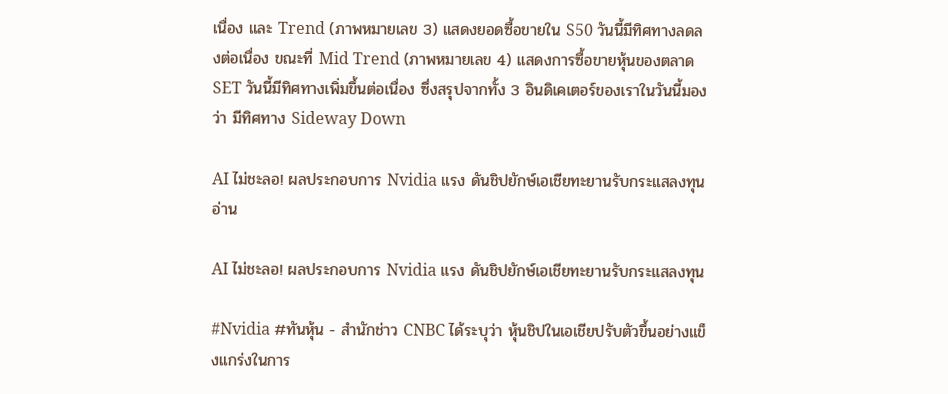เนื่อง และ Trend (ภาพหมายเลข 3) แสดงยอดซื้อขายใน S50 วันนี้มีทิศทางลดลงต่อเนื่อง ขณะที่ Mid Trend (ภาพหมายเลข 4) แสดงการซื้อขายหุ้นของตลาด SET วันนี้มีทิศทางเพิ่มขึ้นต่อเนื่อง ซึ่งสรุปจากทั้ง 3 อินดิเคเตอร์ของเราในวันนี้มองว่า มีทิศทาง Sideway Down

AI ไม่ชะลอ! ผลประกอบการ Nvidia แรง ดันชิปยักษ์เอเชียทะยานรับกระแสลงทุน
อ่าน

AI ไม่ชะลอ! ผลประกอบการ Nvidia แรง ดันชิปยักษ์เอเชียทะยานรับกระแสลงทุน

#Nvidia #ทันหุ้น - สำนักช่าว CNBC ได้ระบุว่า หุ้นชิปในเอเชียปรับตัวขึ้นอย่างแข็งแกร่งในการ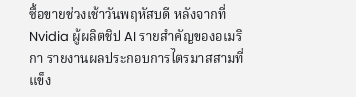ซื้อขายช่วงเช้าวันพฤหัสบดี หลังจากที่ Nvidia ผู้ผลิตชิป AI รายสำคัญของอเมริกา รายงานผลประกอบการไตรมาสสามที่แข็ง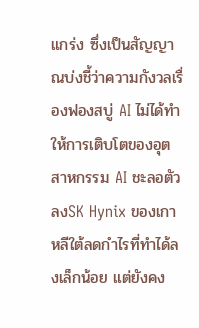แกร่ง ซึ่งเป็นสัญญาณบ่งชี้ว่าความกังวลเรื่องฟองสบู่ AI ไม่ได้ทำให้การเติบโตของอุตสาหกรรม AI ชะลอตัวลงSK Hynix ของเกาหลีใต้ลดกำไรที่ทำได้ลงเล็กน้อย แต่ยังคง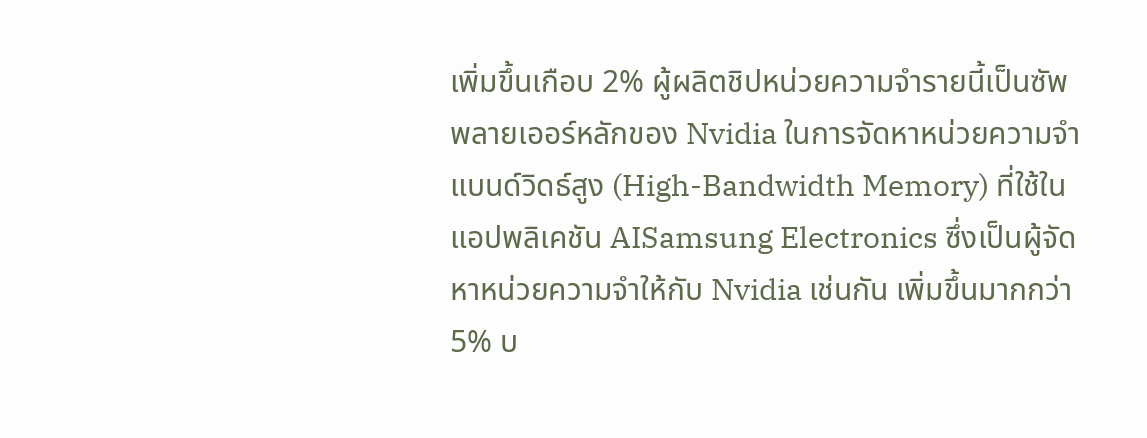เพิ่มขึ้นเกือบ 2% ผู้ผลิตชิปหน่วยความจำรายนี้เป็นซัพพลายเออร์หลักของ Nvidia ในการจัดหาหน่วยความจำแบนด์วิดธ์สูง (High-Bandwidth Memory) ที่ใช้ในแอปพลิเคชัน AISamsung Electronics ซึ่งเป็นผู้จัดหาหน่วยความจำให้กับ Nvidia เช่นกัน เพิ่มขึ้นมากกว่า 5% บ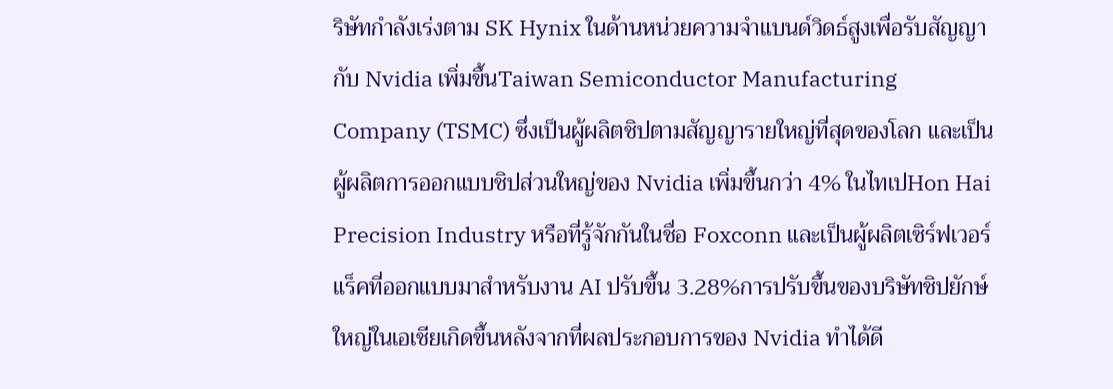ริษัทกำลังเร่งตาม SK Hynix ในด้านหน่วยความจำแบนด์วิดธ์สูงเพื่อรับสัญญากับ Nvidia เพิ่มขึ้นTaiwan Semiconductor Manufacturing Company (TSMC) ซึ่งเป็นผู้ผลิตชิปตามสัญญารายใหญ่ที่สุดของโลก และเป็นผู้ผลิตการออกแบบชิปส่วนใหญ่ของ Nvidia เพิ่มขึ้นกว่า 4% ในไทเปHon Hai Precision Industry หรือที่รู้จักกันในชื่อ Foxconn และเป็นผู้ผลิตเซิร์ฟเวอร์แร็คที่ออกแบบมาสำหรับงาน AI ปรับขึ้น 3.28%การปรับขึ้นของบริษัทชิปยักษ์ใหญ่ในเอเชียเกิดขึ้นหลังจากที่ผลประกอบการของ Nvidia ทำได้ดี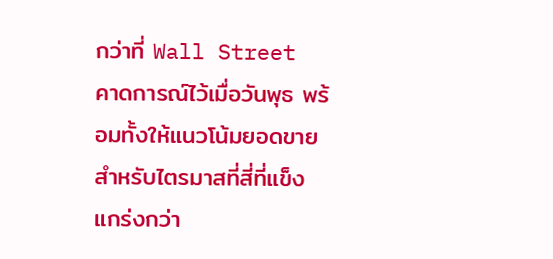กว่าที่ Wall Street คาดการณ์ไว้เมื่อวันพุธ พร้อมทั้งให้แนวโน้มยอดขายสำหรับไตรมาสที่สี่ที่แข็งแกร่งกว่า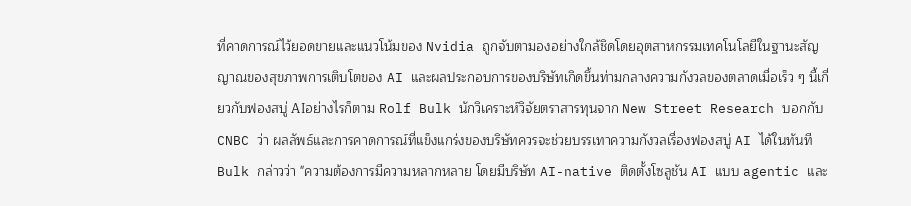ที่คาดการณ์ไว้ยอดขายและแนวโน้มของ Nvidia ถูกจับตามองอย่างใกล้ชิดโดยอุตสาหกรรมเทคโนโลยีในฐานะสัญญาณของสุขภาพการเติบโตของ AI และผลประกอบการของบริษัทเกิดขึ้นท่ามกลางความกังวลของตลาดเมื่อเร็ว ๆ นี้เกี่ยวกับฟองสบู่ AIอย่างไรก็ตาม Rolf Bulk นักวิเคราะห์วิจัยตราสารทุนจาก New Street Research บอกกับ CNBC ว่า ผลลัพธ์และการคาดการณ์ที่แข็งแกร่งของบริษัทควรจะช่วยบรรเทาความกังวลเรื่องฟองสบู่ AI ได้ในทันทีBulk กล่าวว่า "ความต้องการมีความหลากหลาย โดยมีบริษัท AI-native ติดตั้งโซลูชัน AI แบบ agentic และ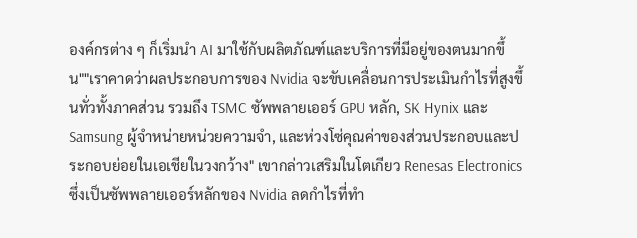องค์กรต่าง ๆ ก็เริ่มนำ AI มาใช้กับผลิตภัณฑ์และบริการที่มีอยู่ของตนมากขึ้น""เราคาดว่าผลประกอบการของ Nvidia จะขับเคลื่อนการประเมินกำไรที่สูงขึ้นทั่วทั้งภาคส่วน รวมถึง TSMC ซัพพลายเออร์ GPU หลัก, SK Hynix และ Samsung ผู้จำหน่ายหน่วยความจำ, และห่วงโซ่คุณค่าของส่วนประกอบและประกอบย่อยในเอเชียในวงกว้าง" เขากล่าวเสริมในโตเกียว Renesas Electronics ซึ่งเป็นซัพพลายเออร์หลักของ Nvidia ลดกำไรที่ทำ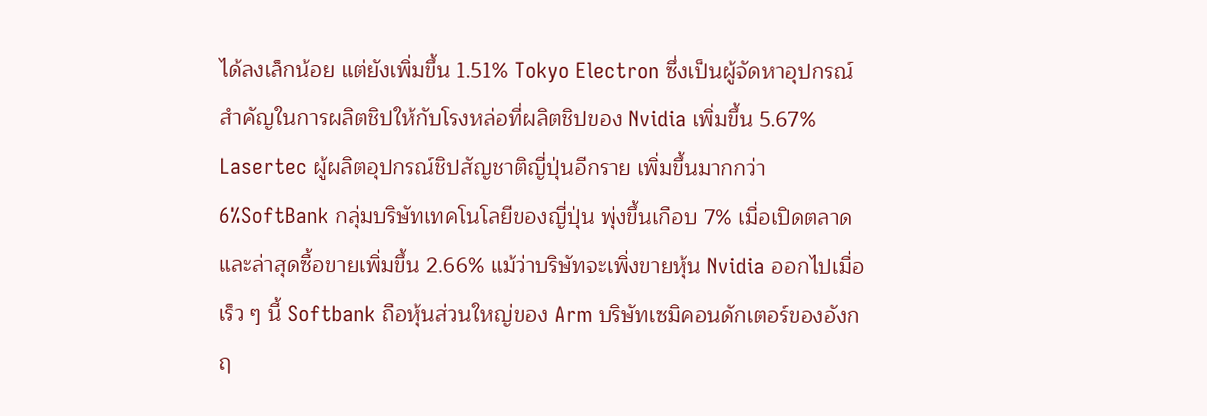ได้ลงเล็กน้อย แต่ยังเพิ่มขึ้น 1.51% Tokyo Electron ซึ่งเป็นผู้จัดหาอุปกรณ์สำคัญในการผลิตชิปให้กับโรงหล่อที่ผลิตชิปของ Nvidia เพิ่มขึ้น 5.67% Lasertec ผู้ผลิตอุปกรณ์ชิปสัญชาติญี่ปุ่นอีกราย เพิ่มขึ้นมากกว่า 6%SoftBank กลุ่มบริษัทเทคโนโลยีของญี่ปุ่น พุ่งขึ้นเกือบ 7% เมื่อเปิดตลาด และล่าสุดซื้อขายเพิ่มขึ้น 2.66% แม้ว่าบริษัทจะเพิ่งขายหุ้น Nvidia ออกไปเมื่อเร็ว ๆ นี้ Softbank ถือหุ้นส่วนใหญ่ของ Arm บริษัทเซมิคอนดักเตอร์ของอังกฤ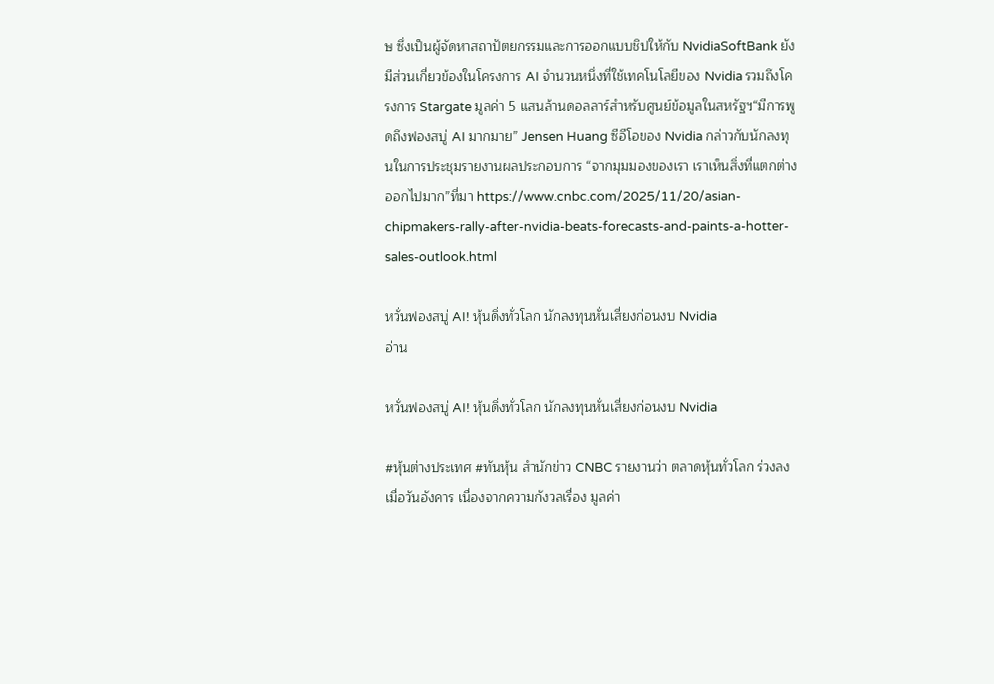ษ ซึ่งเป็นผู้จัดหาสถาปัตยกรรมและการออกแบบชิปให้กับ NvidiaSoftBank ยังมีส่วนเกี่ยวข้องในโครงการ AI จำนวนหนึ่งที่ใช้เทคโนโลยีของ Nvidia รวมถึงโครงการ Stargate มูลค่า 5 แสนล้านดอลลาร์สำหรับศูนย์ข้อมูลในสหรัฐฯ“มีการพูดถึงฟองสบู่ AI มากมาย” Jensen Huang ซีอีโอของ Nvidia กล่าวกับนักลงทุนในการประชุมรายงานผลประกอบการ “จากมุมมองของเรา เราเห็นสิ่งที่แตกต่างออกไปมาก”ที่มา https://www.cnbc.com/2025/11/20/asian-chipmakers-rally-after-nvidia-beats-forecasts-and-paints-a-hotter-sales-outlook.html

หวั่นฟองสบู่ AI! หุ้นดิ่งทั่วโลก นักลงทุนหั่นเสี่ยงก่อนงบ Nvidia
อ่าน

หวั่นฟองสบู่ AI! หุ้นดิ่งทั่วโลก นักลงทุนหั่นเสี่ยงก่อนงบ Nvidia

#หุ้นต่างประเทศ #ทันหุ้น สำนักข่าว CNBC รายงานว่า ตลาดหุ้นทั่วโลก ร่วงลง เมื่อวันอังคาร เนื่องจากความกังวลเรื่อง มูลค่า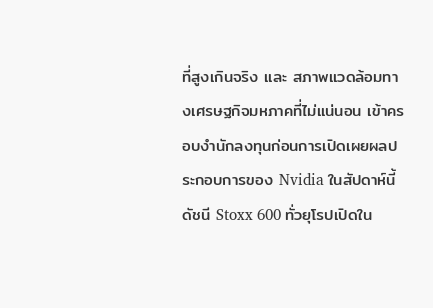ที่สูงเกินจริง และ สภาพแวดล้อมทางเศรษฐกิจมหภาคที่ไม่แน่นอน เข้าครอบงำนักลงทุนก่อนการเปิดเผยผลประกอบการของ Nvidia ในสัปดาห์นี้ ดัชนี Stoxx 600 ทั่วยุโรปเปิดใน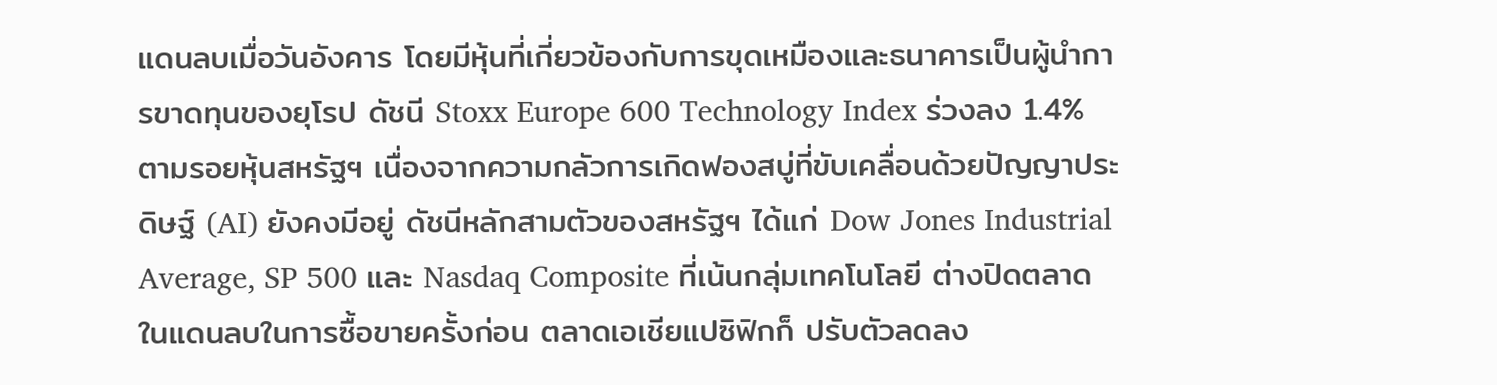แดนลบเมื่อวันอังคาร โดยมีหุ้นที่เกี่ยวข้องกับการขุดเหมืองและธนาคารเป็นผู้นำการขาดทุนของยุโรป ดัชนี Stoxx Europe 600 Technology Index ร่วงลง 1.4% ตามรอยหุ้นสหรัฐฯ เนื่องจากความกลัวการเกิดฟองสบู่ที่ขับเคลื่อนด้วยปัญญาประดิษฐ์ (AI) ยังคงมีอยู่ ดัชนีหลักสามตัวของสหรัฐฯ ได้แก่ Dow Jones Industrial Average, SP 500 และ Nasdaq Composite ที่เน้นกลุ่มเทคโนโลยี ต่างปิดตลาดในแดนลบในการซื้อขายครั้งก่อน ตลาดเอเชียแปซิฟิกก็ ปรับตัวลดลง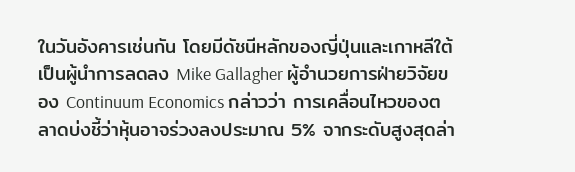ในวันอังคารเช่นกัน โดยมีดัชนีหลักของญี่ปุ่นและเกาหลีใต้เป็นผู้นำการลดลง Mike Gallagher ผู้อำนวยการฝ่ายวิจัยของ Continuum Economics กล่าวว่า การเคลื่อนไหวของตลาดบ่งชี้ว่าหุ้นอาจร่วงลงประมาณ 5% จากระดับสูงสุดล่า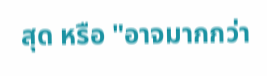สุด หรือ "อาจมากกว่า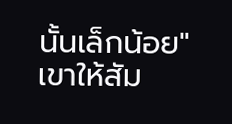นั้นเล็กน้อย" เขาให้สัม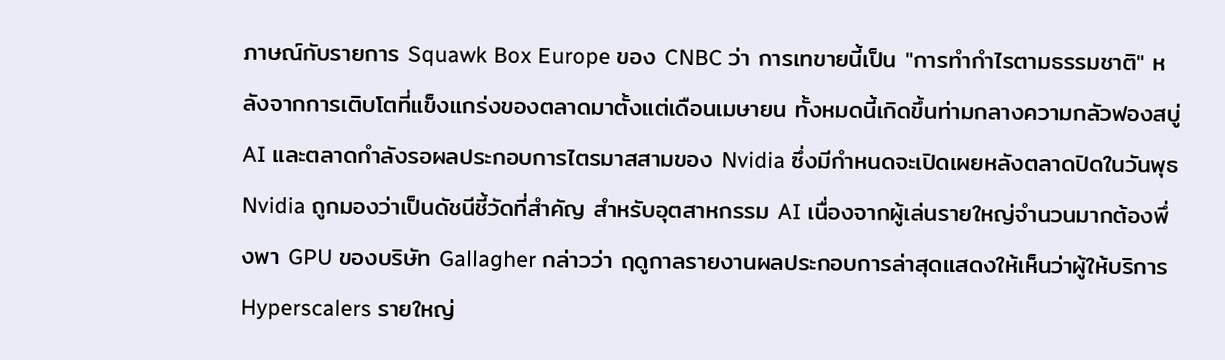ภาษณ์กับรายการ Squawk Box Europe ของ CNBC ว่า การเทขายนี้เป็น "การทำกำไรตามธรรมชาติ" หลังจากการเติบโตที่แข็งแกร่งของตลาดมาตั้งแต่เดือนเมษายน ทั้งหมดนี้เกิดขึ้นท่ามกลางความกลัวฟองสบู่ AI และตลาดกำลังรอผลประกอบการไตรมาสสามของ Nvidia ซึ่งมีกำหนดจะเปิดเผยหลังตลาดปิดในวันพุธ Nvidia ถูกมองว่าเป็นดัชนีชี้วัดที่สำคัญ สำหรับอุตสาหกรรม AI เนื่องจากผู้เล่นรายใหญ่จำนวนมากต้องพึ่งพา GPU ของบริษัท Gallagher กล่าวว่า ฤดูกาลรายงานผลประกอบการล่าสุดแสดงให้เห็นว่าผู้ให้บริการ Hyperscalers รายใหญ่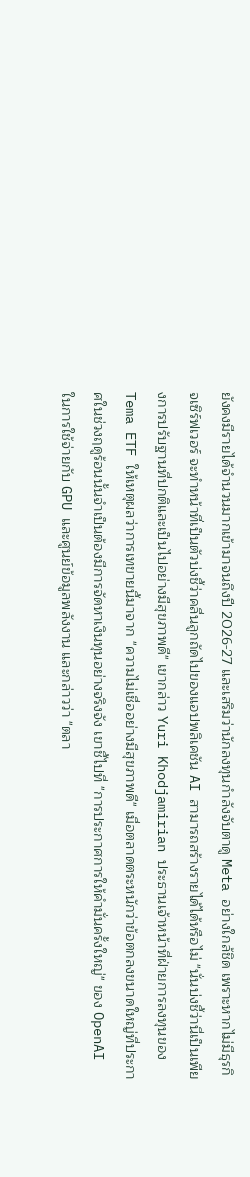ยังคงมีรายได้จำนวนมากเข้ามาจนถึงปี 2026-27 และเสริมว่านักลงทุนกำลังจับตาดู Meta อย่างใกล้ชิด เพราะหากไม่มีธุรกิจเซิร์ฟเวอร์ จะทำหน้าที่เป็นตัวบ่งชี้ว่าคลื่นลูกถัดไปของแอปพลิเคชัน AI สามารถสร้างรายได้ได้หรือไม่ "นั่นบ่งชี้ว่านี่เป็นเพียงการปรับฐานที่ปกติและเป็นไปอย่างมีสุขภาพดี" เขากล่าว Yuri Khodjamirian ประธานเจ้าหน้าที่ฝ่ายการลงทุนของ Tema ETF ให้เหตุผลว่าการเทขายนี้มาจาก "ความไม่เชื่ออย่างมีสุขภาพดี" เมื่อตลาดตระหนักว่าข้อตกลงขนาดใหญ่ที่ประกาศในช่วงฤดูร้อนนั้นจำเป็นต้องมีการจัดหาเงินทุนอย่างจริงจัง เขาชี้ไปที่ "การประกาศการให้คำมั่นครั้งใหญ่" ของ OpenAI ในการใช้จ่ายกับ GPU และศูนย์ข้อมูลพลังงาน และกล่าวว่า "ตลา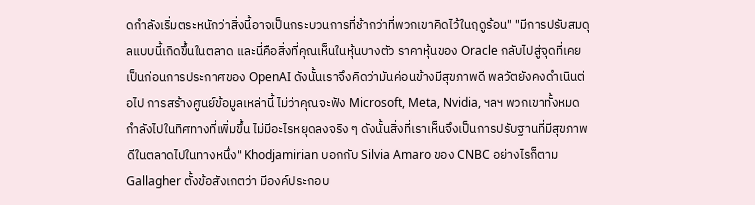ดกำลังเริ่มตระหนักว่าสิ่งนี้อาจเป็นกระบวนการที่ช้ากว่าที่พวกเขาคิดไว้ในฤดูร้อน" "มีการปรับสมดุลแบบนี้เกิดขึ้นในตลาด และนี่คือสิ่งที่คุณเห็นในหุ้นบางตัว ราคาหุ้นของ Oracle กลับไปสู่จุดที่เคยเป็นก่อนการประกาศของ OpenAI ดังนั้นเราจึงคิดว่ามันค่อนข้างมีสุขภาพดี พลวัตยังคงดำเนินต่อไป การสร้างศูนย์ข้อมูลเหล่านี้ ไม่ว่าคุณจะฟัง Microsoft, Meta, Nvidia, ฯลฯ พวกเขาทั้งหมดกำลังไปในทิศทางที่เพิ่มขึ้น ไม่มีอะไรหยุดลงจริง ๆ ดังนั้นสิ่งที่เราเห็นจึงเป็นการปรับฐานที่มีสุขภาพดีในตลาดไปในทางหนึ่ง" Khodjamirian บอกกับ Silvia Amaro ของ CNBC อย่างไรก็ตาม Gallagher ตั้งข้อสังเกตว่า มีองค์ประกอบ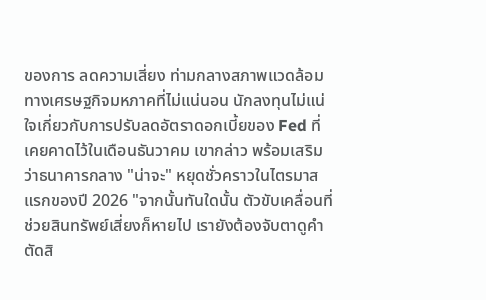ของการ ลดความเสี่ยง ท่ามกลางสภาพแวดล้อมทางเศรษฐกิจมหภาคที่ไม่แน่นอน นักลงทุนไม่แน่ใจเกี่ยวกับการปรับลดอัตราดอกเบี้ยของ Fed ที่เคยคาดไว้ในเดือนธันวาคม เขากล่าว พร้อมเสริมว่าธนาคารกลาง "น่าจะ" หยุดชั่วคราวในไตรมาสแรกของปี 2026 "จากนั้นทันใดนั้น ตัวขับเคลื่อนที่ช่วยสินทรัพย์เสี่ยงก็หายไป เรายังต้องจับตาดูคำตัดสิ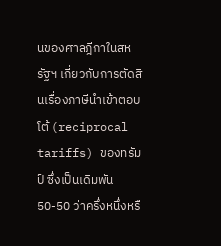นของศาลฎีกาในสหรัฐฯ เกี่ยวกับการตัดสินเรื่องภาษีนำเข้าตอบโต้ (reciprocal tariffs) ของทรัมป์ ซึ่งเป็นเดิมพัน 50-50 ว่าครึ่งหนึ่งหรื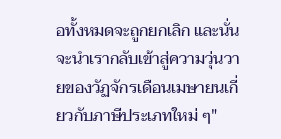อทั้งหมดจะถูกยกเลิก และนั่นจะนำเรากลับเข้าสู่ความวุ่นวายของวัฏจักรเดือนเมษายนเกี่ยวกับภาษีประเภทใหม่ ๆ"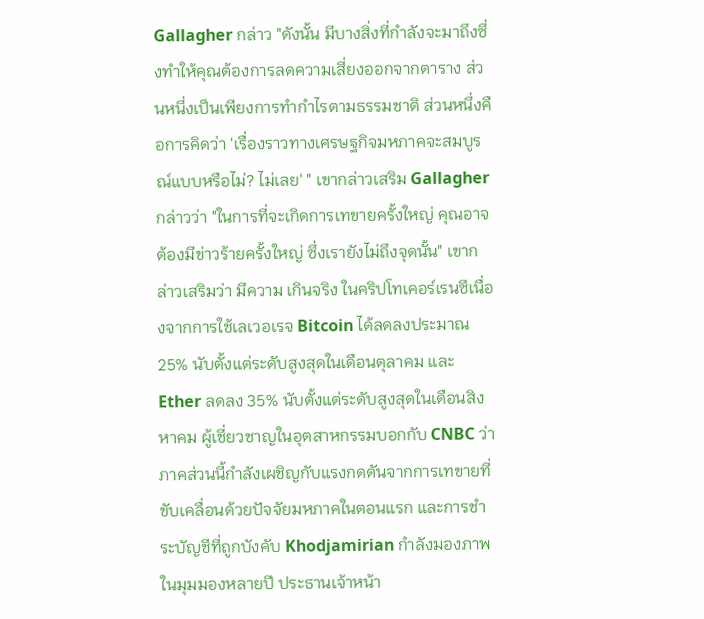Gallagher กล่าว "ดังนั้น มีบางสิ่งที่กำลังจะมาถึงซึ่งทำให้คุณต้องการลดความเสี่ยงออกจากตาราง ส่วนหนึ่งเป็นเพียงการทำกำไรตามธรรมชาติ ส่วนหนึ่งคือการคิดว่า 'เรื่องราวทางเศรษฐกิจมหภาคจะสมบูรณ์แบบหรือไม่? ไม่เลย' " เขากล่าวเสริม Gallagher กล่าวว่า "ในการที่จะเกิดการเทขายครั้งใหญ่ คุณอาจต้องมีข่าวร้ายครั้งใหญ่ ซึ่งเรายังไม่ถึงจุดนั้น" เขากล่าวเสริมว่า มีความ เกินจริง ในคริปโทเคอร์เรนซีเนื่องจากการใช้เลเวอเรจ Bitcoin ได้ลดลงประมาณ 25% นับตั้งแต่ระดับสูงสุดในเดือนตุลาคม และ Ether ลดลง 35% นับตั้งแต่ระดับสูงสุดในเดือนสิงหาคม ผู้เชี่ยวชาญในอุตสาหกรรมบอกกับ CNBC ว่า ภาคส่วนนี้กำลังเผชิญกับแรงกดดันจากการเทขายที่ขับเคลื่อนด้วยปัจจัยมหภาคในตอนแรก และการชำระบัญชีที่ถูกบังคับ Khodjamirian กำลังมองภาพในมุมมองหลายปี ประธานเจ้าหน้า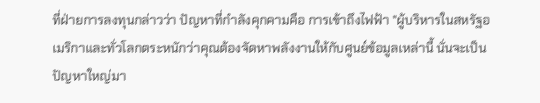ที่ฝ่ายการลงทุนกล่าวว่า ปัญหาที่กำลังคุกคามคือ การเข้าถึงไฟฟ้า "ผู้บริหารในสหรัฐอเมริกาและทั่วโลกตระหนักว่าคุณต้องจัดหาพลังงานให้กับศูนย์ข้อมูลเหล่านี้ นั่นจะเป็นปัญหาใหญ่มา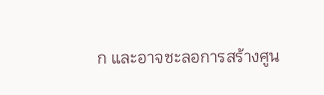ก และอาจชะลอการสร้างศูน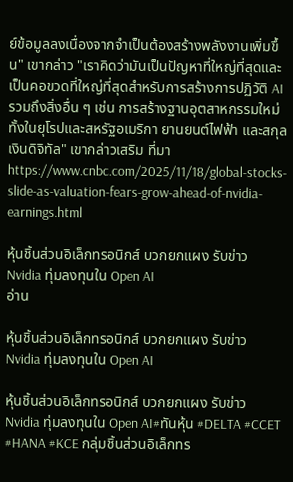ย์ข้อมูลลงเนื่องจากจำเป็นต้องสร้างพลังงานเพิ่มขึ้น" เขากล่าว "เราคิดว่ามันเป็นปัญหาที่ใหญ่ที่สุดและเป็นคอขวดที่ใหญ่ที่สุดสำหรับการสร้างการปฏิวัติ AI รวมถึงสิ่งอื่น ๆ เช่น การสร้างฐานอุตสาหกรรมใหม่ ทั้งในยุโรปและสหรัฐอเมริกา ยานยนต์ไฟฟ้า และสกุลเงินดิจิทัล" เขากล่าวเสริม ที่มา https://www.cnbc.com/2025/11/18/global-stocks-slide-as-valuation-fears-grow-ahead-of-nvidia-earnings.html

หุ้นชิ้นส่วนอิเล็กทรอนิกส์ บวกยกแผง รับข่าว Nvidia ทุ่มลงทุนใน Open AI
อ่าน

หุ้นชิ้นส่วนอิเล็กทรอนิกส์ บวกยกแผง รับข่าว Nvidia ทุ่มลงทุนใน Open AI

หุ้นชิ้นส่วนอิเล็กทรอนิกส์ บวกยกแผง รับข่าว Nvidia ทุ่มลงทุนใน Open AI#ทันหุ้น #DELTA #CCET #HANA #KCE กลุ่มชิ้นส่วนอิเล็กทร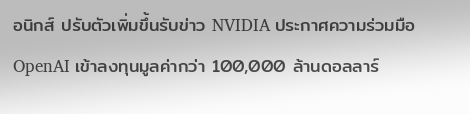อนิกส์ ปรับตัวเพิ่มขึ้นรับข่าว NVIDIA ประกาศความร่วมมือ OpenAI เข้าลงทุนมูลค่ากว่า 100,000 ล้านดอลลาร์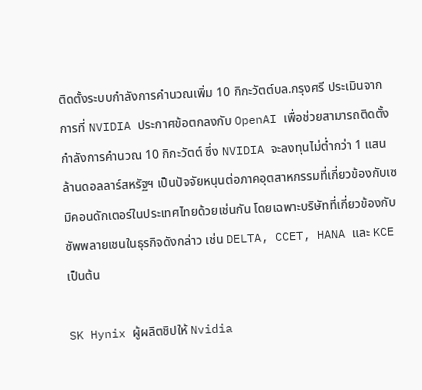ติดตั้งระบบกำลังการคำนวณเพิ่ม 10 กิกะวัตต์บล.กรุงศรี ประเมินจากการที่ NVIDIA ประกาศข้อตกลงกับ OpenAI เพื่อช่วยสามารถติดตั้งกำลังการคำนวณ 10 กิกะวัตต์ ซึ่ง NVIDIA จะลงทุนไม่ต่ำกว่า 1 แสนล้านดอลลาร์สหรัฐฯ เป็นปัจจัยหนุนต่อภาคอุตสาหกรรมที่เกี่ยวข้องกับเซมิคอนดักเตอร์ในประเทศไทยด้วยเช่นกัน โดยเฉพาะบริษัทที่เกี่ยวข้องกับซัพพลายเชนในธุรกิจดังกล่าว เช่น DELTA, CCET, HANA และ KCE เป็นต้น

SK Hynix ผู้ผลิตชิปให้ Nvidia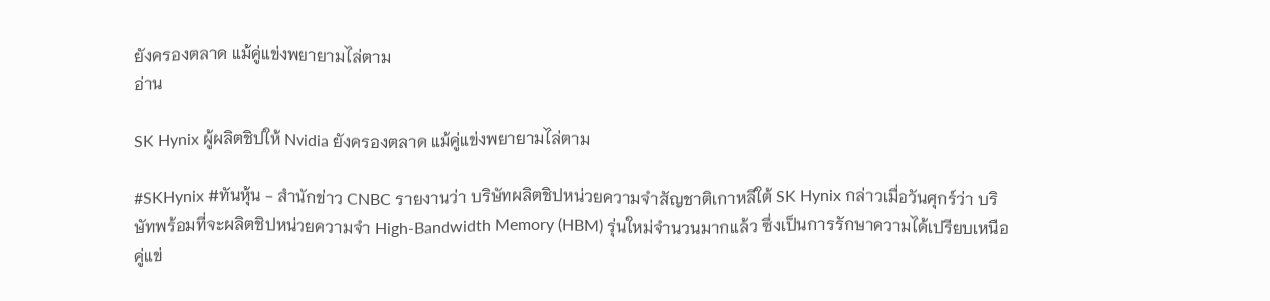ยังครองตลาด แม้คู่แข่งพยายามไล่ตาม
อ่าน

SK Hynix ผู้ผลิตชิปให้ Nvidia ยังครองตลาด แม้คู่แข่งพยายามไล่ตาม

#SKHynix #ทันหุ้น - สำนักข่าว CNBC รายงานว่า บริษัทผลิตชิปหน่วยความจำสัญชาติเกาหลีใต้ SK Hynix กล่าวเมื่อวันศุกร์ว่า บริษัทพร้อมที่จะผลิตชิปหน่วยความจำ High-Bandwidth Memory (HBM) รุ่นใหม่จำนวนมากแล้ว ซึ่งเป็นการรักษาความได้เปรียบเหนือคู่แข่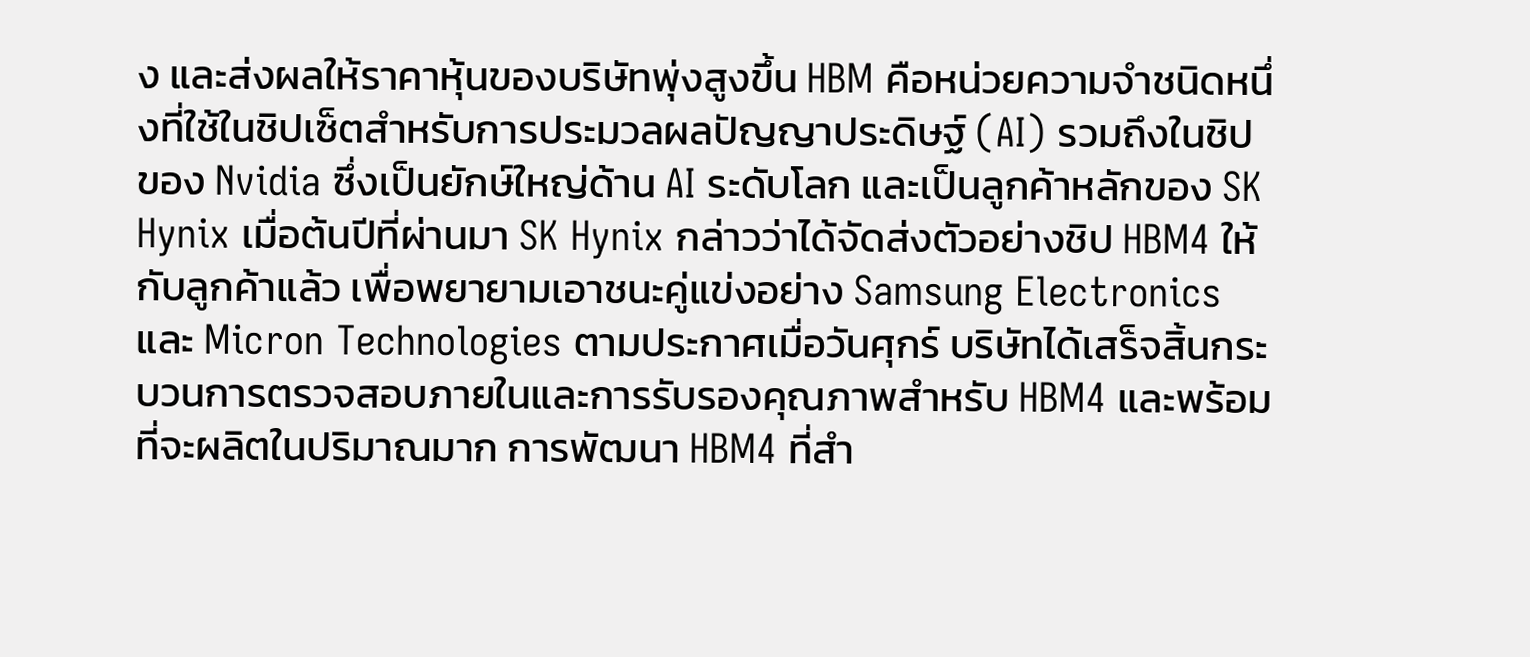ง และส่งผลให้ราคาหุ้นของบริษัทพุ่งสูงขึ้น HBM คือหน่วยความจำชนิดหนึ่งที่ใช้ในชิปเซ็ตสำหรับการประมวลผลปัญญาประดิษฐ์ (AI) รวมถึงในชิปของ Nvidia ซึ่งเป็นยักษ์ใหญ่ด้าน AI ระดับโลก และเป็นลูกค้าหลักของ SK Hynix เมื่อต้นปีที่ผ่านมา SK Hynix กล่าวว่าได้จัดส่งตัวอย่างชิป HBM4 ให้กับลูกค้าแล้ว เพื่อพยายามเอาชนะคู่แข่งอย่าง Samsung Electronics และ Micron Technologies ตามประกาศเมื่อวันศุกร์ บริษัทได้เสร็จสิ้นกระบวนการตรวจสอบภายในและการรับรองคุณภาพสำหรับ HBM4 และพร้อมที่จะผลิตในปริมาณมาก การพัฒนา HBM4 ที่สำ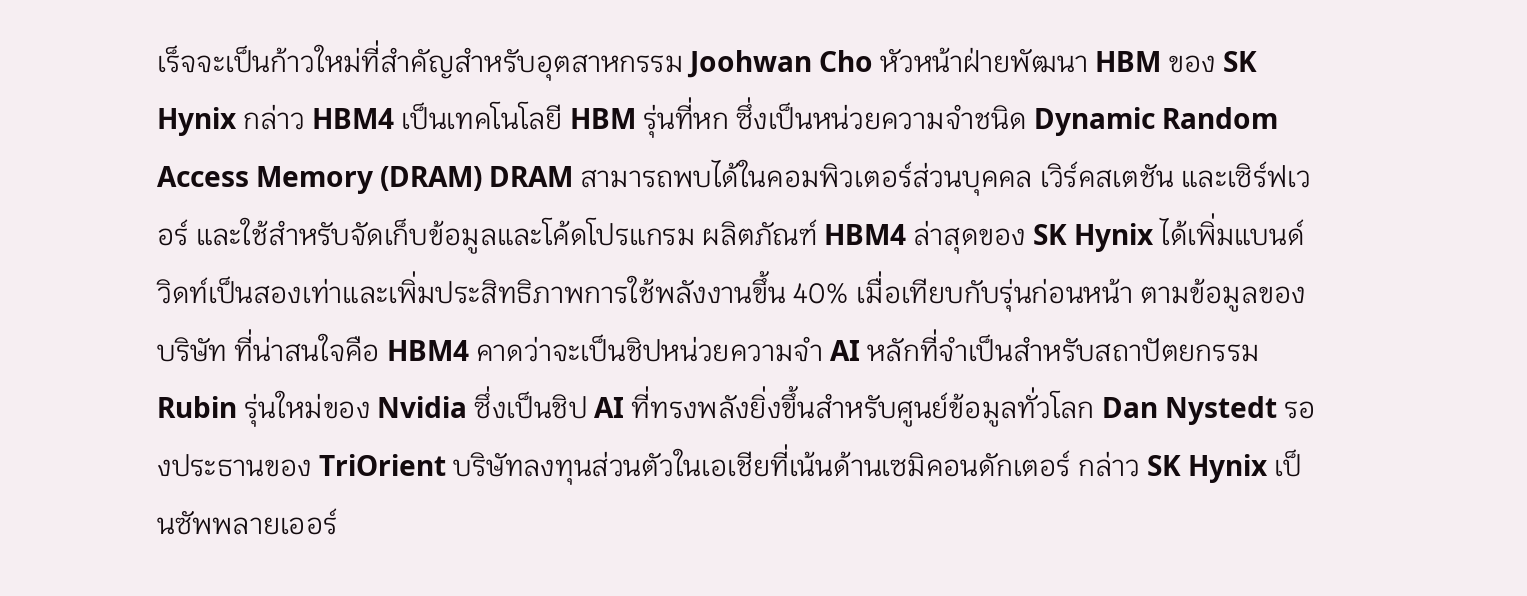เร็จจะเป็นก้าวใหม่ที่สำคัญสำหรับอุตสาหกรรม Joohwan Cho หัวหน้าฝ่ายพัฒนา HBM ของ SK Hynix กล่าว HBM4 เป็นเทคโนโลยี HBM รุ่นที่หก ซึ่งเป็นหน่วยความจำชนิด Dynamic Random Access Memory (DRAM) DRAM สามารถพบได้ในคอมพิวเตอร์ส่วนบุคคล เวิร์คสเตชัน และเซิร์ฟเวอร์ และใช้สำหรับจัดเก็บข้อมูลและโค้ดโปรแกรม ผลิตภัณฑ์ HBM4 ล่าสุดของ SK Hynix ได้เพิ่มแบนด์วิดท์เป็นสองเท่าและเพิ่มประสิทธิภาพการใช้พลังงานขึ้น 40% เมื่อเทียบกับรุ่นก่อนหน้า ตามข้อมูลของบริษัท ที่น่าสนใจคือ HBM4 คาดว่าจะเป็นชิปหน่วยความจำ AI หลักที่จำเป็นสำหรับสถาปัตยกรรม Rubin รุ่นใหม่ของ Nvidia ซึ่งเป็นชิป AI ที่ทรงพลังยิ่งขึ้นสำหรับศูนย์ข้อมูลทั่วโลก Dan Nystedt รองประธานของ TriOrient บริษัทลงทุนส่วนตัวในเอเชียที่เน้นด้านเซมิคอนดักเตอร์ กล่าว SK Hynix เป็นซัพพลายเออร์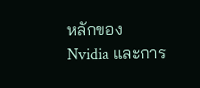หลักของ Nvidia และการ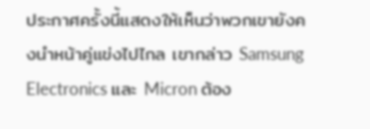ประกาศครั้งนี้แสดงให้เห็นว่าพวกเขายังคงนำหน้าคู่แข่งไปไกล เขากล่าว Samsung Electronics และ Micron ต้อง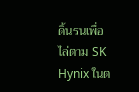ดิ้นรนเพื่อไล่ตาม SK Hynix ในต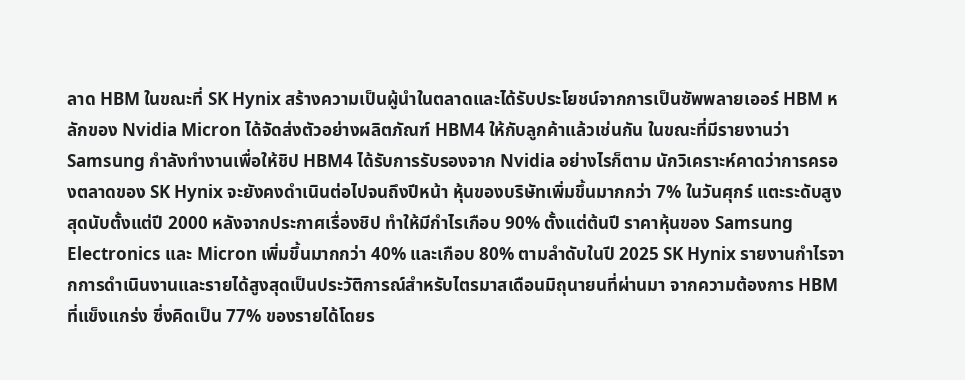ลาด HBM ในขณะที่ SK Hynix สร้างความเป็นผู้นำในตลาดและได้รับประโยชน์จากการเป็นซัพพลายเออร์ HBM หลักของ Nvidia Micron ได้จัดส่งตัวอย่างผลิตภัณฑ์ HBM4 ให้กับลูกค้าแล้วเช่นกัน ในขณะที่มีรายงานว่า Samsung กำลังทำงานเพื่อให้ชิป HBM4 ได้รับการรับรองจาก Nvidia อย่างไรก็ตาม นักวิเคราะห์คาดว่าการครองตลาดของ SK Hynix จะยังคงดำเนินต่อไปจนถึงปีหน้า หุ้นของบริษัทเพิ่มขึ้นมากกว่า 7% ในวันศุกร์ แตะระดับสูงสุดนับตั้งแต่ปี 2000 หลังจากประกาศเรื่องชิป ทำให้มีกำไรเกือบ 90% ตั้งแต่ต้นปี ราคาหุ้นของ Samsung Electronics และ Micron เพิ่มขึ้นมากกว่า 40% และเกือบ 80% ตามลำดับในปี 2025 SK Hynix รายงานกำไรจากการดำเนินงานและรายได้สูงสุดเป็นประวัติการณ์สำหรับไตรมาสเดือนมิถุนายนที่ผ่านมา จากความต้องการ HBM ที่แข็งแกร่ง ซึ่งคิดเป็น 77% ของรายได้โดยร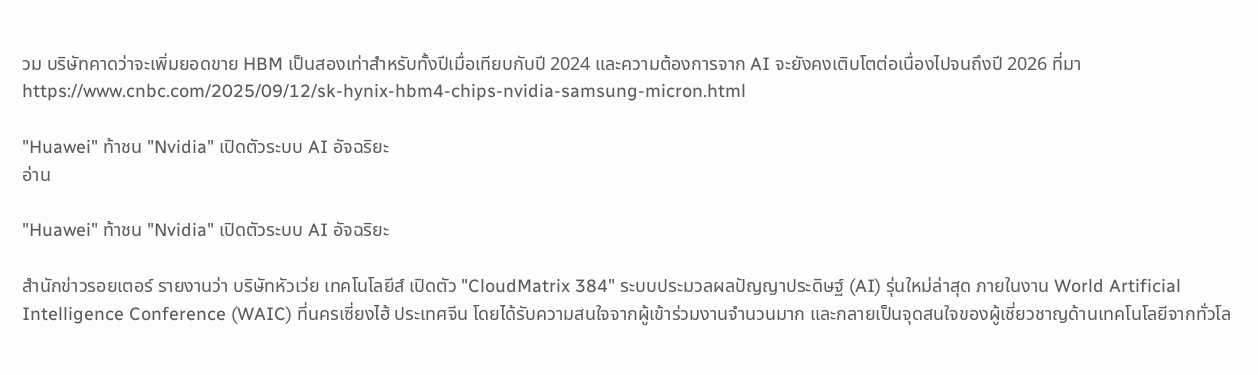วม บริษัทคาดว่าจะเพิ่มยอดขาย HBM เป็นสองเท่าสำหรับทั้งปีเมื่อเทียบกับปี 2024 และความต้องการจาก AI จะยังคงเติบโตต่อเนื่องไปจนถึงปี 2026 ที่มาhttps://www.cnbc.com/2025/09/12/sk-hynix-hbm4-chips-nvidia-samsung-micron.html

"Huawei" ท้าชน "Nvidia" เปิดตัวระบบ AI อัจฉริยะ
อ่าน

"Huawei" ท้าชน "Nvidia" เปิดตัวระบบ AI อัจฉริยะ

สำนักข่าวรอยเตอร์ รายงานว่า บริษัทหัวเว่ย เทคโนโลยีส์ เปิดตัว "CloudMatrix 384" ระบบประมวลผลปัญญาประดิษฐ์ (AI) รุ่นใหม่ล่าสุด ภายในงาน World Artificial Intelligence Conference (WAIC) ที่นครเซี่ยงไฮ้ ประเทศจีน โดยได้รับความสนใจจากผู้เข้าร่วมงานจำนวนมาก และกลายเป็นจุดสนใจของผู้เชี่ยวชาญด้านเทคโนโลยีจากทั่วโล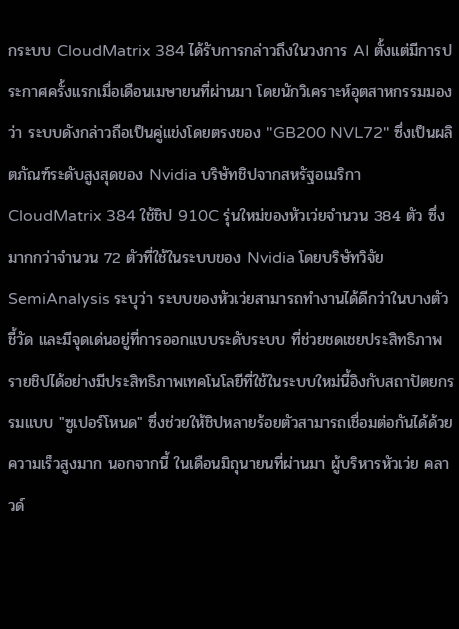กระบบ CloudMatrix 384 ได้รับการกล่าวถึงในวงการ AI ตั้งแต่มีการประกาศครั้งแรกเมื่อเดือนเมษายนที่ผ่านมา โดยนักวิเคราะห์อุตสาหกรรมมองว่า ระบบดังกล่าวถือเป็นคู่แข่งโดยตรงของ "GB200 NVL72" ซึ่งเป็นผลิตภัณฑ์ระดับสูงสุดของ Nvidia บริษัทชิปจากสหรัฐอเมริกา CloudMatrix 384 ใช้ชิป 910C รุ่นใหม่ของหัวเว่ยจำนวน 384 ตัว ซึ่งมากกว่าจำนวน 72 ตัวที่ใช้ในระบบของ Nvidia โดยบริษัทวิจัย SemiAnalysis ระบุว่า ระบบของหัวเว่ยสามารถทำงานได้ดีกว่าในบางตัวชี้วัด และมีจุดเด่นอยู่ที่การออกแบบระดับระบบ ที่ช่วยชดเชยประสิทธิภาพรายชิปได้อย่างมีประสิทธิภาพเทคโนโลยีที่ใช้ในระบบใหม่นี้อิงกับสถาปัตยกรรมแบบ "ซูเปอร์โหนด" ซึ่งช่วยให้ชิปหลายร้อยตัวสามารถเชื่อมต่อกันได้ด้วยความเร็วสูงมาก นอกจากนี้ ในเดือนมิถุนายนที่ผ่านมา ผู้บริหารหัวเว่ย คลาวด์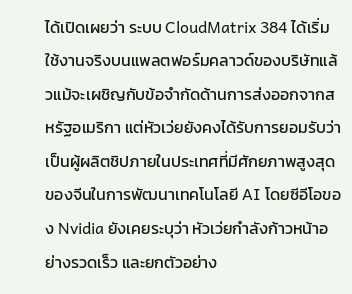ได้เปิดเผยว่า ระบบ CloudMatrix 384 ได้เริ่มใช้งานจริงบนแพลตฟอร์มคลาวด์ของบริษัทแล้วแม้จะเผชิญกับข้อจำกัดด้านการส่งออกจากสหรัฐอเมริกา แต่หัวเว่ยยังคงได้รับการยอมรับว่าเป็นผู้ผลิตชิปภายในประเทศที่มีศักยภาพสูงสุดของจีนในการพัฒนาเทคโนโลยี AI โดยซีอีโอของ Nvidia ยังเคยระบุว่า หัวเว่ยกำลังก้าวหน้าอย่างรวดเร็ว และยกตัวอย่าง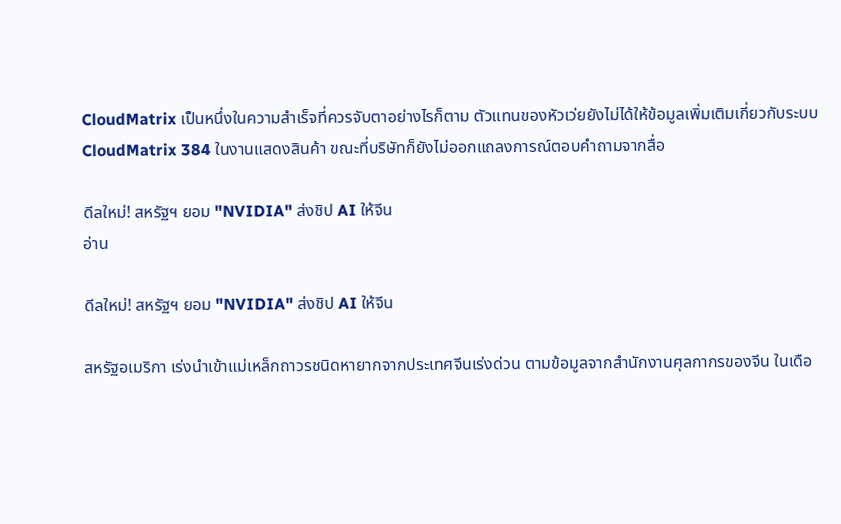CloudMatrix เป็นหนึ่งในความสำเร็จที่ควรจับตาอย่างไรก็ตาม ตัวแทนของหัวเว่ยยังไม่ได้ให้ข้อมูลเพิ่มเติมเกี่ยวกับระบบ CloudMatrix 384 ในงานแสดงสินค้า ขณะที่บริษัทก็ยังไม่ออกแถลงการณ์ตอบคำถามจากสื่อ

ดีลใหม่! สหรัฐฯ ยอม "NVIDIA" ส่งชิป AI ให้จีน
อ่าน

ดีลใหม่! สหรัฐฯ ยอม "NVIDIA" ส่งชิป AI ให้จีน

สหรัฐอเมริกา เร่งนำเข้าแม่เหล็กถาวรชนิดหายากจากประเทศจีนเร่งด่วน ตามข้อมูลจากสำนักงานศุลกากรของจีน ในเดือ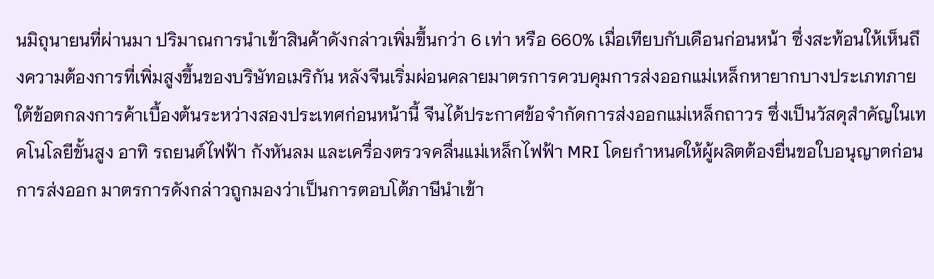นมิถุนายนที่ผ่านมา ปริมาณการนำเข้าสินค้าดังกล่าวเพิ่มขึ้นกว่า 6 เท่า หรือ 660% เมื่อเทียบกับเดือนก่อนหน้า ซึ่งสะท้อนให้เห็นถึงความต้องการที่เพิ่มสูงขึ้นของบริษัทอเมริกัน หลังจีนเริ่มผ่อนคลายมาตรการควบคุมการส่งออกแม่เหล็กหายากบางประเภทภายใต้ข้อตกลงการค้าเบื้องต้นระหว่างสองประเทศก่อนหน้านี้ จีนได้ประกาศข้อจำกัดการส่งออกแม่เหล็กถาวร ซึ่งเป็นวัสดุสำคัญในเทคโนโลยีขั้นสูง อาทิ รถยนต์ไฟฟ้า กังหันลม และเครื่องตรวจคลื่นแม่เหล็กไฟฟ้า MRI โดยกำหนดให้ผู้ผลิตต้องยื่นขอใบอนุญาตก่อนการส่งออก มาตรการดังกล่าวถูกมองว่าเป็นการตอบโต้ภาษีนำเข้า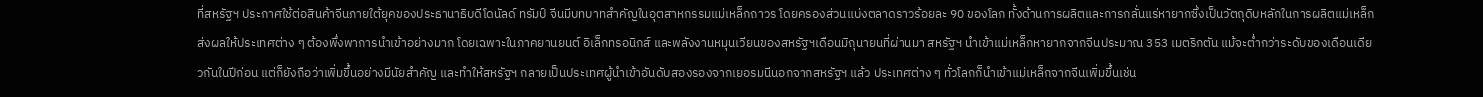ที่สหรัฐฯ ประกาศใช้ต่อสินค้าจีนภายใต้ยุคของประธานาธิบดีโดนัลด์ ทรัมป์ จีนมีบทบาทสำคัญในอุตสาหกรรมแม่เหล็กถาวร โดยครองส่วนแบ่งตลาดราวร้อยละ 90 ของโลก ทั้งด้านการผลิตและการกลั่นแร่หายากซึ่งเป็นวัตถุดิบหลักในการผลิตแม่เหล็ก ส่งผลให้ประเทศต่าง ๆ ต้องพึ่งพาการนำเข้าอย่างมาก โดยเฉพาะในภาคยานยนต์ อิเล็กทรอนิกส์ และพลังงานหมุนเวียนของสหรัฐฯเดือนมิถุนายนที่ผ่านมา สหรัฐฯ นำเข้าแม่เหล็กหายากจากจีนประมาณ 353 เมตริกตัน แม้จะต่ำกว่าระดับของเดือนเดียวกันในปีก่อน แต่ก็ยังถือว่าเพิ่มขึ้นอย่างมีนัยสำคัญ และทำให้สหรัฐฯ กลายเป็นประเทศผู้นำเข้าอันดับสองรองจากเยอรมนีนอกจากสหรัฐฯ แล้ว ประเทศต่าง ๆ ทั่วโลกก็นำเข้าแม่เหล็กจากจีนเพิ่มขึ้นเช่น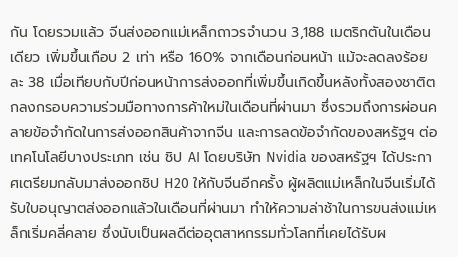กัน โดยรวมแล้ว จีนส่งออกแม่เหล็กถาวรจำนวน 3,188 เมตริกตันในเดือนเดียว เพิ่มขึ้นเกือบ 2 เท่า หรือ 160% จากเดือนก่อนหน้า แม้จะลดลงร้อยละ 38 เมื่อเทียบกับปีก่อนหน้าการส่งออกที่เพิ่มขึ้นเกิดขึ้นหลังทั้งสองชาติตกลงกรอบความร่วมมือทางการค้าใหม่ในเดือนที่ผ่านมา ซึ่งรวมถึงการผ่อนคลายข้อจำกัดในการส่งออกสินค้าจากจีน และการลดข้อจำกัดของสหรัฐฯ ต่อเทคโนโลยีบางประเภท เช่น ชิป AI โดยบริษัท Nvidia ของสหรัฐฯ ได้ประกาศเตรียมกลับมาส่งออกชิป H20 ให้กับจีนอีกครั้ง ผู้ผลิตแม่เหล็กในจีนเริ่มได้รับใบอนุญาตส่งออกแล้วในเดือนที่ผ่านมา ทำให้ความล่าช้าในการขนส่งแม่เหล็กเริ่มคลี่คลาย ซึ่งนับเป็นผลดีต่ออุตสาหกรรมทั่วโลกที่เคยได้รับผ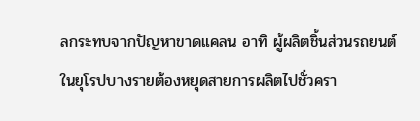ลกระทบจากปัญหาขาดแคลน อาทิ ผู้ผลิตชิ้นส่วนรถยนต์ในยุโรปบางรายต้องหยุดสายการผลิตไปชั่วครา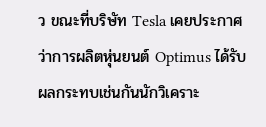ว ขณะที่บริษัท Tesla เคยประกาศว่าการผลิตหุ่นยนต์ Optimus ได้รับผลกระทบเช่นกันนักวิเคราะ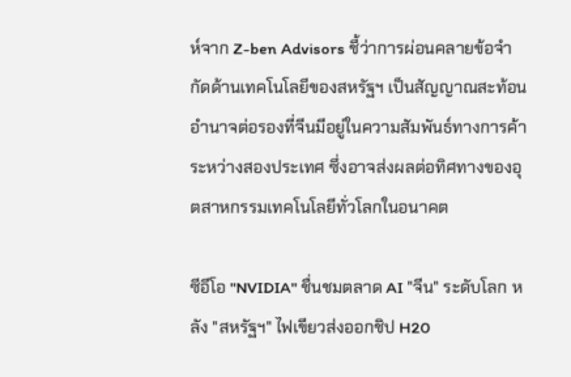ห์จาก Z-ben Advisors ชี้ว่าการผ่อนคลายข้อจำกัดด้านเทคโนโลยีของสหรัฐฯ เป็นสัญญาณสะท้อนอำนาจต่อรองที่จีนมีอยู่ในความสัมพันธ์ทางการค้าระหว่างสองประเทศ ซึ่งอาจส่งผลต่อทิศทางของอุตสาหกรรมเทคโนโลยีทั่วโลกในอนาคต

ซีอีโอ "NVIDIA" ชื่นชมตลาด AI "จีน" ระดับโลก หลัง "สหรัฐฯ" ไฟเขียวส่งออกชิป H20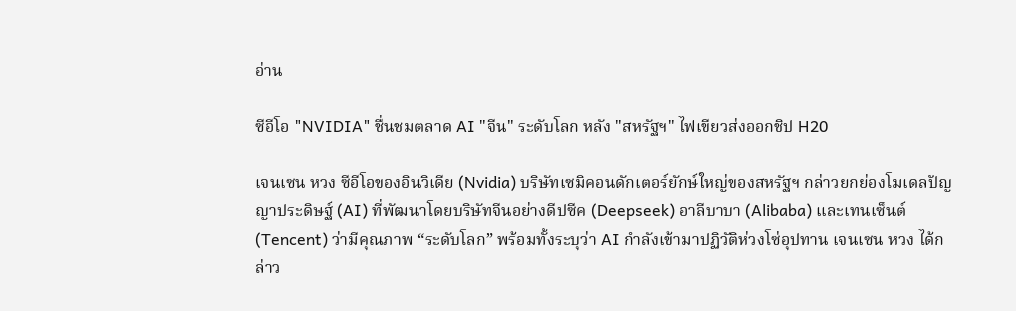อ่าน

ซีอีโอ "NVIDIA" ชื่นชมตลาด AI "จีน" ระดับโลก หลัง "สหรัฐฯ" ไฟเขียวส่งออกชิป H20

เจนเซน หวง ซีอีโอของอินวิเดีย (Nvidia) บริษัทเซมิคอนดักเตอร์ยักษ์ใหญ่ของสหรัฐฯ กล่าวยกย่องโมเดลปัญญาประดิษฐ์ (AI) ที่พัฒนาโดยบริษัทจีนอย่างดีปซีค (Deepseek) อาลีบาบา (Alibaba) และเทนเซ็นต์ (Tencent) ว่ามีคุณภาพ “ระดับโลก” พร้อมทั้งระบุว่า AI กำลังเข้ามาปฏิวัติห่วงโซ่อุปทาน เจนเซน หวง ได้กล่าว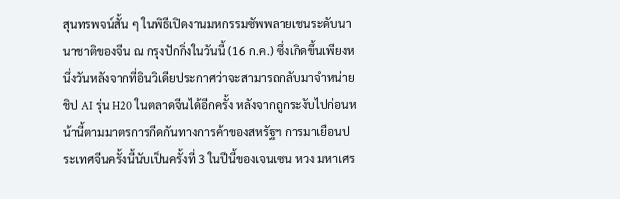สุนทรพจน์สั้น ๆ ในพิธีเปิดงานมหกรรมซัพพลายเชนระดับนานาชาติของจีน ณ กรุงปักกิ่งในวันนี้ (16 ก.ค.) ซึ่งเกิดขึ้นเพียงหนึ่งวันหลังจากที่อินวิเดียประกาศว่าจะสามารถกลับมาจำหน่ายชิป AI รุ่น H20 ในตลาดจีนได้อีกครั้ง หลังจากถูกระงับไปก่อนหน้านี้ตามมาตรการกีดกันทางการค้าของสหรัฐฯ การมาเยือนประเทศจีนครั้งนี้นับเป็นครั้งที่ 3 ในปีนี้ของเจนเซน หวง มหาเศร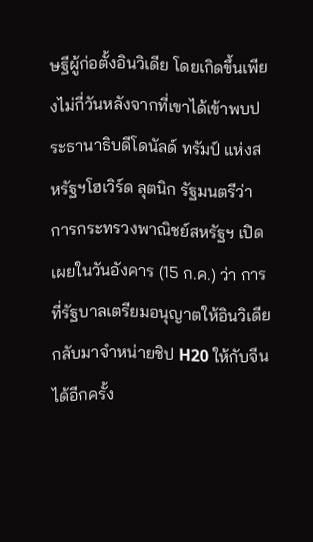ษฐีผู้ก่อตั้งอินวิเดีย โดยเกิดขึ้นเพียงไม่กี่วันหลังจากที่เขาได้เข้าพบประธานาธิบดีโดนัลด์ ทรัมป์ แห่งสหรัฐฯโฮเวิร์ด ลุตนิก รัฐมนตรีว่าการกระทรวงพาณิชย์สหรัฐฯ เปิดเผยในวันอังคาร (15 ก.ค.) ว่า การที่รัฐบาลเตรียมอนุญาตให้อินวิเดียกลับมาจำหน่ายชิป H20 ให้กับจีนได้อีกครั้ง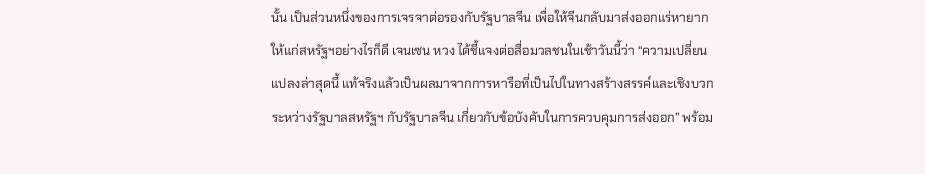นั้น เป็นส่วนหนึ่งของการเจรจาต่อรองกับรัฐบาลจีน เพื่อให้จีนกลับมาส่งออกแร่หายากให้แก่สหรัฐฯอย่างไรก็ดี เจนเซน หวง ได้ชี้แจงต่อสื่อมวลชนในเช้าวันนี้ว่า “ความเปลี่ยนแปลงล่าสุดนี้ แท้จริงแล้วเป็นผลมาจากการหารือที่เป็นไปในทางสร้างสรรค์และเชิงบวกระหว่างรัฐบาลสหรัฐฯ กับรัฐบาลจีน เกี่ยวกับข้อบังคับในการควบคุมการส่งออก” พร้อม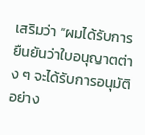เสริมว่า “ผมได้รับการยืนยันว่าใบอนุญาตต่าง ๆ จะได้รับการอนุมัติอย่าง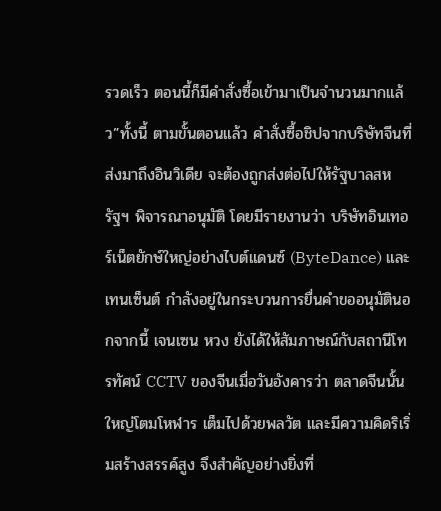รวดเร็ว ตอนนี้ก็มีคำสั่งซื้อเข้ามาเป็นจำนวนมากแล้ว”ทั้งนี้ ตามขั้นตอนแล้ว คำสั่งซื้อชิปจากบริษัทจีนที่ส่งมาถึงอินวิเดีย จะต้องถูกส่งต่อไปให้รัฐบาลสหรัฐฯ พิจารณาอนุมัติ โดยมีรายงานว่า บริษัทอินเทอร์เน็ตยักษ์ใหญ่อย่างไบต์แดนซ์ (ByteDance) และเทนเซ็นต์ กำลังอยู่ในกระบวนการยื่นคำขออนุมัตินอกจากนี้ เจนเซน หวง ยังได้ให้สัมภาษณ์กับสถานีโทรทัศน์ CCTV ของจีนเมื่อวันอังคารว่า ตลาดจีนนั้นใหญ่โตมโหฬาร เต็มไปด้วยพลวัต และมีความคิดริเริ่มสร้างสรรค์สูง จึงสำคัญอย่างยิ่งที่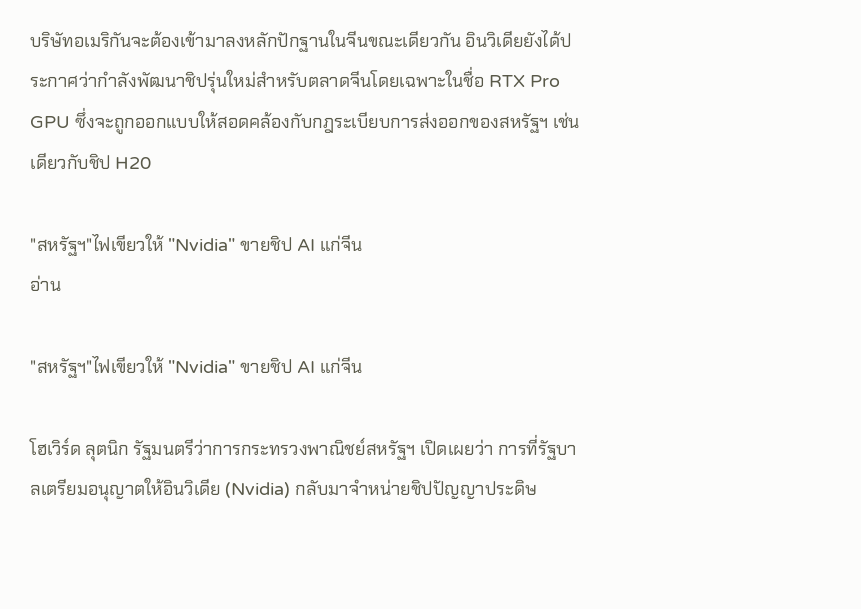บริษัทอเมริกันจะต้องเข้ามาลงหลักปักฐานในจีนขณะเดียวกัน อินวิเดียยังได้ประกาศว่ากำลังพัฒนาชิปรุ่นใหม่สำหรับตลาดจีนโดยเฉพาะในชื่อ RTX Pro GPU ซึ่งจะถูกออกแบบให้สอดคล้องกับกฎระเบียบการส่งออกของสหรัฐฯ เช่นเดียวกับชิป H20

"สหรัฐฯ"ไฟเขียวให้ "Nvidia" ขายชิป AI แก่จีน
อ่าน

"สหรัฐฯ"ไฟเขียวให้ "Nvidia" ขายชิป AI แก่จีน

โฮเวิร์ด ลุตนิก รัฐมนตรีว่าการกระทรวงพาณิชย์สหรัฐฯ เปิดเผยว่า การที่รัฐบาลเตรียมอนุญาตให้อินวิเดีย (Nvidia) กลับมาจำหน่ายชิปปัญญาประดิษ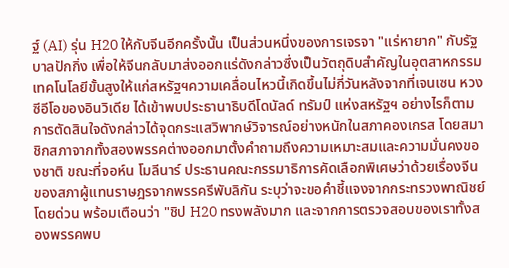ฐ์ (AI) รุ่น H20 ให้กับจีนอีกครั้งนั้น เป็นส่วนหนึ่งของการเจรจา "แร่หายาก" กับรัฐบาลปักกิ่ง เพื่อให้จีนกลับมาส่งออกแร่ดังกล่าวซึ่งเป็นวัตถุดิบสำคัญในอุตสาหกรรมเทคโนโลยีขั้นสูงให้แก่สหรัฐฯความเคลื่อนไหวนี้เกิดขึ้นไม่กี่วันหลังจากที่เจนเซน หวง ซีอีโอของอินวิเดีย ได้เข้าพบประธานาธิบดีโดนัลด์ ทรัมป์ แห่งสหรัฐฯ อย่างไรก็ตาม การตัดสินใจดังกล่าวได้จุดกระแสวิพากษ์วิจารณ์อย่างหนักในสภาคองเกรส โดยสมาชิกสภาจากทั้งสองพรรคต่างออกมาตั้งคำถามถึงความเหมาะสมและความมั่นคงของชาติ ขณะที่จอห์น โมลีนาร์ ประธานคณะกรรมาธิการคัดเลือกพิเศษว่าด้วยเรื่องจีนของสภาผู้แทนราษฎรจากพรรครีพับลิกัน ระบุว่าจะขอคำชี้แจงจากกระทรวงพาณิชย์โดยด่วน พร้อมเตือนว่า "ชิป H20 ทรงพลังมาก และจากการตรวจสอบของเราทั้งสองพรรคพบ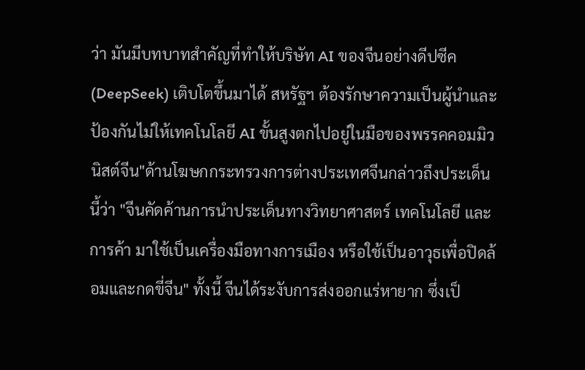ว่า มันมีบทบาทสำคัญที่ทำให้บริษัท AI ของจีนอย่างดีปซีค (DeepSeek) เติบโตขึ้นมาได้ สหรัฐฯ ต้องรักษาความเป็นผู้นำและป้องกันไม่ให้เทคโนโลยี AI ขั้นสูงตกไปอยู่ในมือของพรรคคอมมิวนิสต์จีน"ด้านโฆษกกระทรวงการต่างประเทศจีนกล่าวถึงประเด็นนี้ว่า "จีนคัดค้านการนำประเด็นทางวิทยาศาสตร์ เทคโนโลยี และการค้า มาใช้เป็นเครื่องมือทางการเมือง หรือใช้เป็นอาวุธเพื่อปิดล้อมและกดขี่จีน" ทั้งนี้ จีนได้ระงับการส่งออกแร่หายาก ซึ่งเป็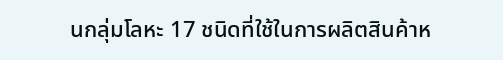นกลุ่มโลหะ 17 ชนิดที่ใช้ในการผลิตสินค้าห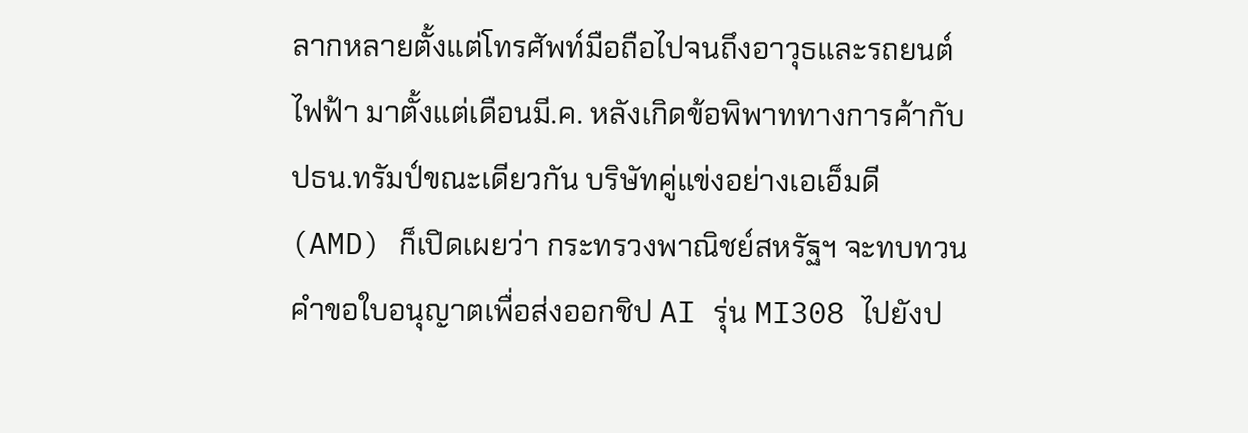ลากหลายตั้งแต่โทรศัพท์มือถือไปจนถึงอาวุธและรถยนต์ไฟฟ้า มาตั้งแต่เดือนมี.ค. หลังเกิดข้อพิพาททางการค้ากับปธน.ทรัมป์ขณะเดียวกัน บริษัทคู่แข่งอย่างเอเอ็มดี (AMD) ก็เปิดเผยว่า กระทรวงพาณิชย์สหรัฐฯ จะทบทวนคำขอใบอนุญาตเพื่อส่งออกชิป AI รุ่น MI308 ไปยังป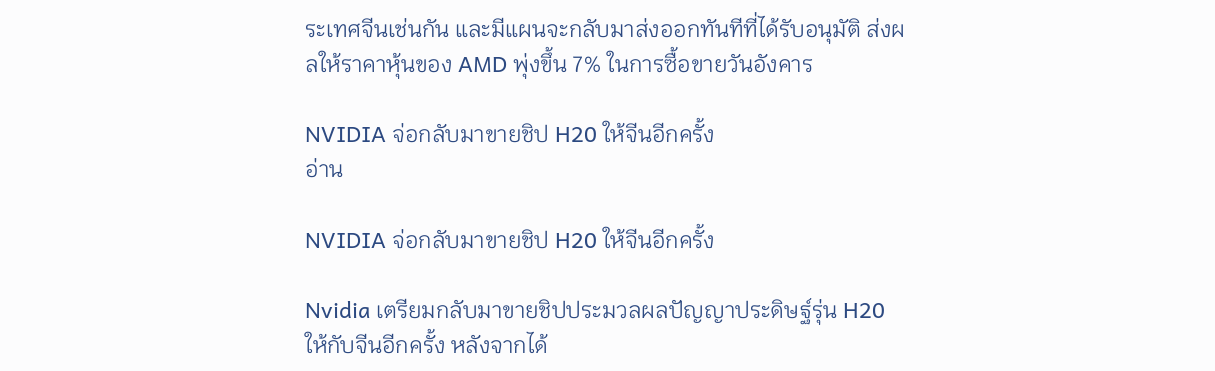ระเทศจีนเช่นกัน และมีแผนจะกลับมาส่งออกทันทีที่ได้รับอนุมัติ ส่งผลให้ราคาหุ้นของ AMD พุ่งขึ้น 7% ในการซื้อขายวันอังคาร

NVIDIA จ่อกลับมาขายชิป H20 ให้จีนอีกครั้ง
อ่าน

NVIDIA จ่อกลับมาขายชิป H20 ให้จีนอีกครั้ง

Nvidia เตรียมกลับมาขายชิปประมวลผลปัญญาประดิษฐ์รุ่น H20 ให้กับจีนอีกครั้ง หลังจากได้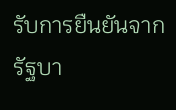รับการยืนยันจากรัฐบา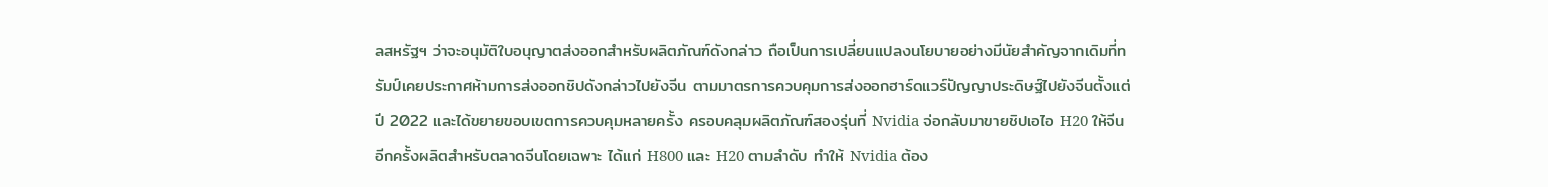ลสหรัฐฯ ว่าจะอนุมัติใบอนุญาตส่งออกสำหรับผลิตภัณฑ์ดังกล่าว ถือเป็นการเปลี่ยนแปลงนโยบายอย่างมีนัยสำคัญจากเดิมที่ทรัมป์เคยประกาศห้ามการส่งออกชิปดังกล่าวไปยังจีน ตามมาตรการควบคุมการส่งออกฮาร์ดแวร์ปัญญาประดิษฐ์ไปยังจีนตั้งแต่ปี 2022 และได้ขยายขอบเขตการควบคุมหลายครั้ง ครอบคลุมผลิตภัณฑ์สองรุ่นที่ Nvidia จ่อกลับมาขายชิปเอไอ H20 ให้จีนอีกครั้งผลิตสำหรับตลาดจีนโดยเฉพาะ ได้แก่ H800 และ H20 ตามลำดับ ทำให้ Nvidia ต้อง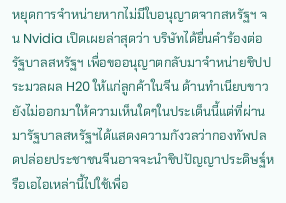หยุดการจำหน่ายหากไม่มีใบอนุญาตจากสหรัฐฯ จน Nvidia เปิดเผยล่าสุดว่า บริษัทได้ยื่นคำร้องต่อรัฐบาลสหรัฐฯ เพื่อขออนุญาตกลับมาจำหน่ายชิปประมวลผล H20 ให้แก่ลูกค้าในจีน ด้านทำเนียบขาวยังไม่ออกมาให้ความเห็นใดๆในประเด็นนี้แต่ที่ผ่านมารัฐบาลสหรัฐฯได้แสดงความกังวลว่ากองทัพปลดปล่อยประชาชนจีนอาจจะนำชิปปัญญาประดิษฐ์หรือเอไอเหล่านี้ไปใช้เพื่อ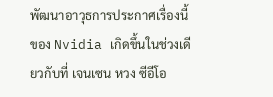พัฒนาอาวุธการประกาศเรื่องนี้ของ Nvidia เกิดขึ้นในช่วงเดียวกับที่ เจนเซน หวง ซีอีโอ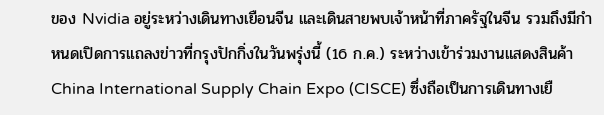ของ Nvidia อยู่ระหว่างเดินทางเยือนจีน และเดินสายพบเจ้าหน้าที่ภาครัฐในจีน รวมถึงมีกำหนดเปิดการแถลงข่าวที่กรุงปักกิ่งในวันพรุ่งนี้ (16 ก.ค.) ระหว่างเข้าร่วมงานแสดงสินค้า China International Supply Chain Expo (CISCE) ซึ่งถือเป็นการเดินทางเยื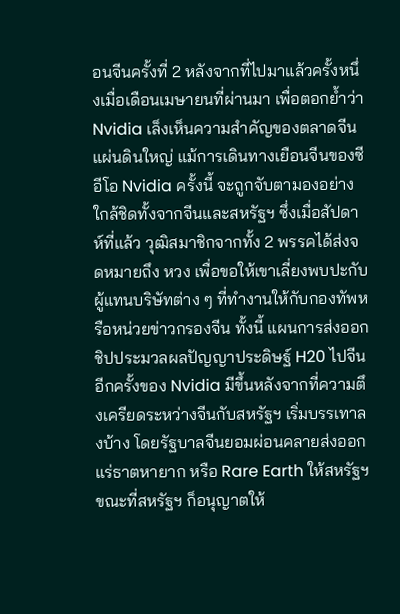อนจีนครั้งที่ 2 หลังจากที่ไปมาแล้วครั้งหนึ่งเมื่อเดือนเมษายนที่ผ่านมา เพื่อตอกย้ำว่า Nvidia เล็งเห็นความสำคัญของตลาดจีนแผ่นดินใหญ่ แม้การเดินทางเยือนจีนของซีอีโอ Nvidia ครั้งนี้ จะถูกจับตามองอย่างใกล้ชิดทั้งจากจีนและสหรัฐฯ ซึ่งเมื่อสัปดาห์ที่แล้ว วุฒิสมาชิกจากทั้ง 2 พรรคได้ส่งจดหมายถึง หวง เพื่อขอให้เขาเลี่ยงพบปะกับผู้แทนบริษัทต่าง ๆ ที่ทำงานให้กับกองทัพหรือหน่วยข่าวกรองจีน ทั้งนี้ แผนการส่งออกชิปประมวลผลปัญญาประดิษฐ์ H20 ไปจีนอีกครั้งของ Nvidia มีขึ้นหลังจากที่ความตึงเครียดระหว่างจีนกับสหรัฐฯ เริ่มบรรเทาลงบ้าง โดยรัฐบาลจีนยอมผ่อนคลายส่งออกแร่ธาตหายาก หรือ Rare Earth ให้สหรัฐฯ ขณะที่สหรัฐฯ ก็อนุญาตให้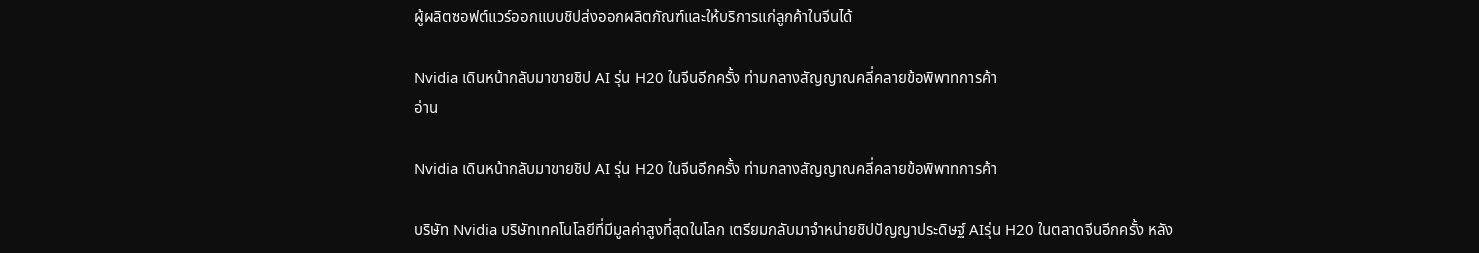ผู้ผลิตซอฟต์แวร์ออกแบบชิปส่งออกผลิตภัณฑ์และให้บริการแก่ลูกค้าในจีนได้

Nvidia เดินหน้ากลับมาขายชิป AI รุ่น H20 ในจีนอีกครั้ง ท่ามกลางสัญญาณคลี่คลายข้อพิพาทการค้า
อ่าน

Nvidia เดินหน้ากลับมาขายชิป AI รุ่น H20 ในจีนอีกครั้ง ท่ามกลางสัญญาณคลี่คลายข้อพิพาทการค้า

บริษัท Nvidia บริษัทเทคโนโลยีที่มีมูลค่าสูงที่สุดในโลก เตรียมกลับมาจำหน่ายชิปปัญญาประดิษฐ์ AIรุ่น H20 ในตลาดจีนอีกครั้ง หลัง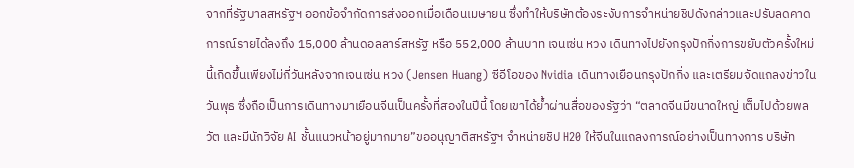จากที่รัฐบาลสหรัฐฯ ออกข้อจำกัดการส่งออกเมื่อเดือนเมษายน ซึ่งทำให้บริษัทต้องระงับการจำหน่ายชิปดังกล่าวและปรับลดคาดการณ์รายได้ลงถึง 15,000 ล้านดอลลาร์สหรัฐ หรือ 552,000 ล้านบาท เจนเซ่น หวง เดินทางไปยังกรุงปักกิ่งการขยับตัวครั้งใหม่นี้เกิดขึ้นเพียงไม่กี่วันหลังจากเจนเซ่น หวง (Jensen Huang) ซีอีโอของ Nvidia เดินทางเยือนกรุงปักกิ่ง และเตรียมจัดแถลงข่าวในวันพุธ ซึ่งถือเป็นการเดินทางมาเยือนจีนเป็นครั้งที่สองในปีนี้ โดยเขาได้ย้ำผ่านสื่อของรัฐว่า “ตลาดจีนมีขนาดใหญ่ เต็มไปด้วยพลวัต และมีนักวิจัย AI ชั้นแนวหน้าอยู่มากมาย”ขออนุญาติสหรัฐฯ จำหน่ายชิป H20 ให้จีนในแถลงการณ์อย่างเป็นทางการ บริษัท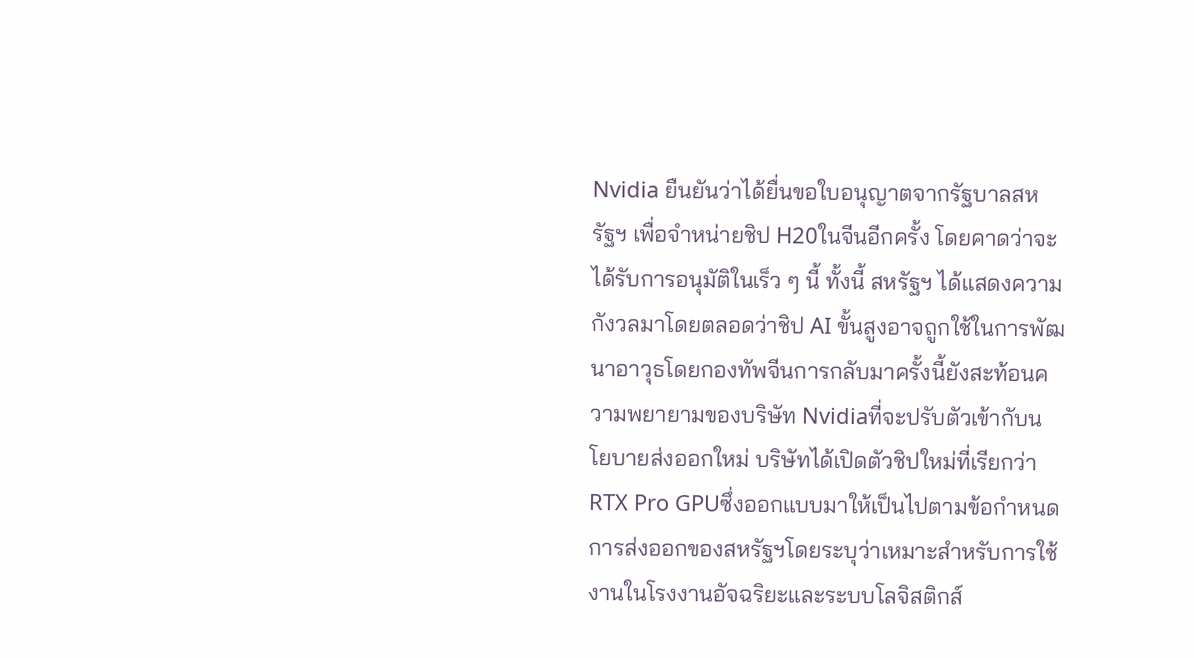Nvidia ยืนยันว่าได้ยื่นขอใบอนุญาตจากรัฐบาลสหรัฐฯ เพื่อจำหน่ายชิป H20ในจีนอีกครั้ง โดยคาดว่าจะได้รับการอนุมัติในเร็ว ๆ นี้ ทั้งนี้ สหรัฐฯ ได้แสดงความกังวลมาโดยตลอดว่าชิป AI ขั้นสูงอาจถูกใช้ในการพัฒนาอาวุธโดยกองทัพจีนการกลับมาครั้งนี้ยังสะท้อนความพยายามของบริษัท Nvidiaที่จะปรับตัวเข้ากับนโยบายส่งออกใหม่ บริษัทได้เปิดตัวชิปใหม่ที่เรียกว่า RTX Pro GPUซึ่งออกแบบมาให้เป็นไปตามข้อกำหนดการส่งออกของสหรัฐฯโดยระบุว่าเหมาะสำหรับการใช้งานในโรงงานอัจฉริยะและระบบโลจิสติกส์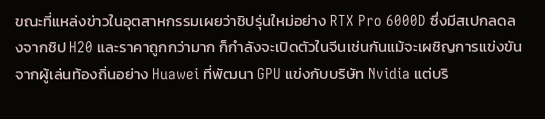ขณะที่แหล่งข่าวในอุตสาหกรรมเผยว่าชิปรุ่นใหม่อย่าง RTX Pro 6000D ซึ่งมีสเปกลดลงจากชิป H20 และราคาถูกกว่ามาก ก็กำลังจะเปิดตัวในจีนเช่นกันแม้จะเผชิญการแข่งขันจากผู้เล่นท้องถิ่นอย่าง Huawei ที่พัฒนา GPU แข่งกับบริษัท Nvidia แต่บริ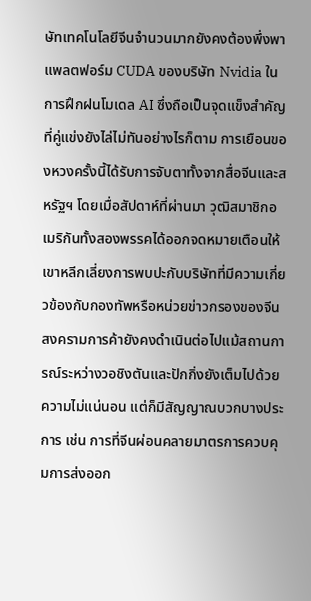ษัทเทคโนโลยีจีนจำนวนมากยังคงต้องพึ่งพาแพลตฟอร์ม CUDA ของบริษัท Nvidia ในการฝึกฝนโมเดล AI ซึ่งถือเป็นจุดแข็งสำคัญที่คู่แข่งยังไล่ไม่ทันอย่างไรก็ตาม การเยือนของหวงครั้งนี้ได้รับการจับตาทั้งจากสื่อจีนและสหรัฐฯ โดยเมื่อสัปดาห์ที่ผ่านมา วุฒิสมาชิกอเมริกันทั้งสองพรรคได้ออกจดหมายเตือนให้เขาหลีกเลี่ยงการพบปะกับบริษัทที่มีความเกี่ยวข้องกับกองทัพหรือหน่วยข่าวกรองของจีน สงครามการค้ายังคงดำเนินต่อไปแม้สถานการณ์ระหว่างวอชิงตันและปักกิ่งยังเต็มไปด้วยความไม่แน่นอน แต่ก็มีสัญญาณบวกบางประการ เช่น การที่จีนผ่อนคลายมาตรการควบคุมการส่งออก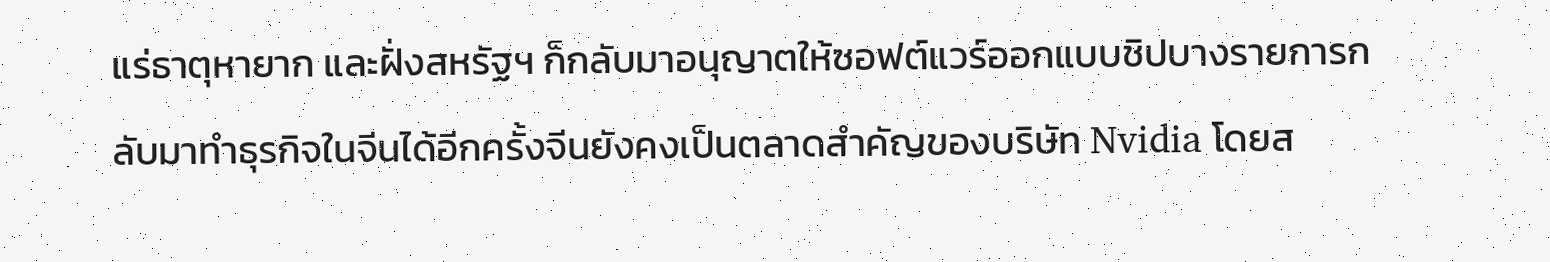แร่ธาตุหายาก และฝั่งสหรัฐฯ ก็กลับมาอนุญาตให้ซอฟต์แวร์ออกแบบชิปบางรายการกลับมาทำธุรกิจในจีนได้อีกครั้งจีนยังคงเป็นตลาดสำคัญของบริษัท Nvidia โดยส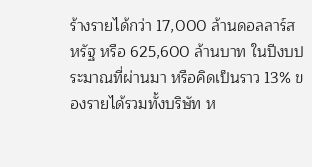ร้างรายได้กว่า 17,000 ล้านดอลลาร์สหรัฐ หรือ 625,600 ล้านบาท ในปีงบประมาณที่ผ่านมา หรือคิดเป็นราว 13% ของรายได้รวมทั้งบริษัท ห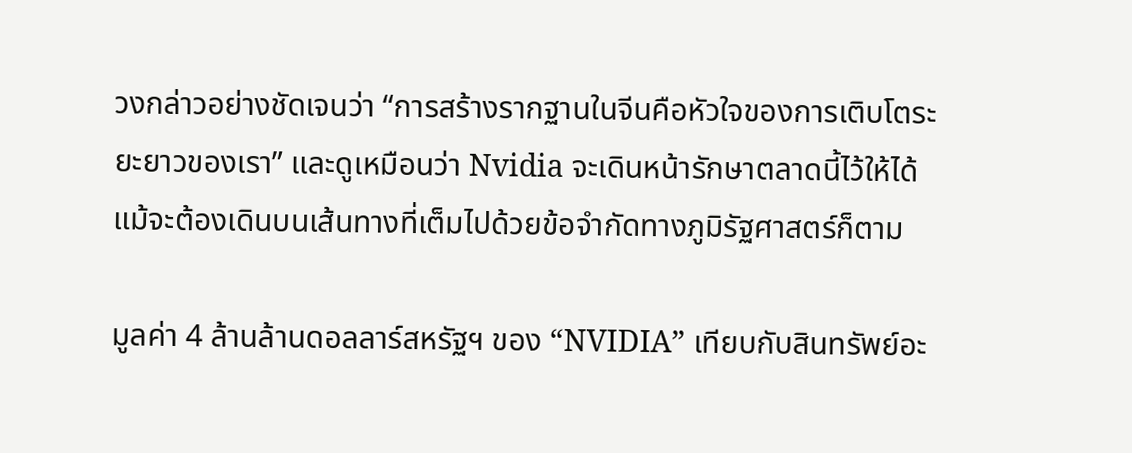วงกล่าวอย่างชัดเจนว่า “การสร้างรากฐานในจีนคือหัวใจของการเติบโตระยะยาวของเรา” และดูเหมือนว่า Nvidia จะเดินหน้ารักษาตลาดนี้ไว้ให้ได้ แม้จะต้องเดินบนเส้นทางที่เต็มไปด้วยข้อจำกัดทางภูมิรัฐศาสตร์ก็ตาม

มูลค่า 4 ล้านล้านดอลลาร์สหรัฐฯ ของ “NVIDIA” เทียบกับสินทรัพย์อะ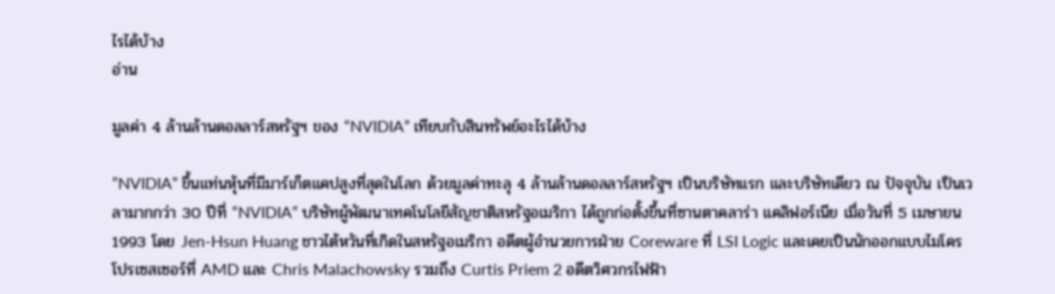ไรได้บ้าง
อ่าน

มูลค่า 4 ล้านล้านดอลลาร์สหรัฐฯ ของ “NVIDIA” เทียบกับสินทรัพย์อะไรได้บ้าง

”NVIDIA” ขึ้นแท่นหุ้นที่มีมาร์เก็ตแคปสูงที่สุดในโลก ด้วยมูลค่าทะลุ 4 ล้านล้านดอลลาร์สหรัฐฯ เป็นบริษัทแรก และบริษัทเดียว ณ ปัจจุบัน เป็นเวลามากกว่า 30 ปีที่ “NVIDIA” บริษัทผู้พัฒนาเทคโนโลยีสัญชาติสหรัฐอเมริกา ได้ถูกก่อตั้งขึ้นที่ซานตาคลาร่า แคลิฟอร์เนีย เมื่อวันที่ 5 เมษายน 1993 โดย Jen-Hsun Huang ชาวไต้หวันที่เกิดในสหรัฐอเมริกา อดีตผู้อำนวยการฝ่าย Coreware ที่ LSI Logic และเคยเป็นนักออกแบบไมโครโปรเซสเซอร์ที่ AMD และ Chris Malachowsky รวมถึง Curtis Priem 2 อดีตวิศวกรไฟฟ้า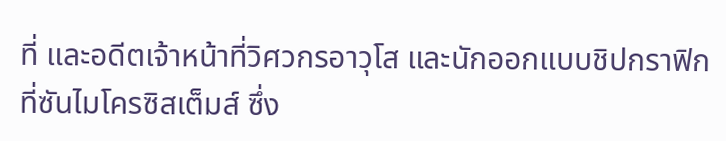ที่ และอดีตเจ้าหน้าที่วิศวกรอาวุโส และนักออกแบบชิปกราฟิกที่ซันไมโครซิสเต็มส์ ซึ่ง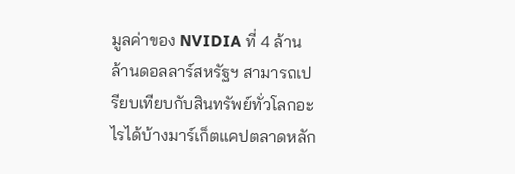มูลค่าของ NVIDIA ที่ 4 ล้านล้านดอลลาร์สหรัฐฯ สามารถเปรียบเทียบกับสินทรัพย์ทั่วโลกอะไรได้บ้างมาร์เก็ตแคปตลาดหลัก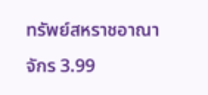ทรัพย์สหราชอาณาจักร 3.99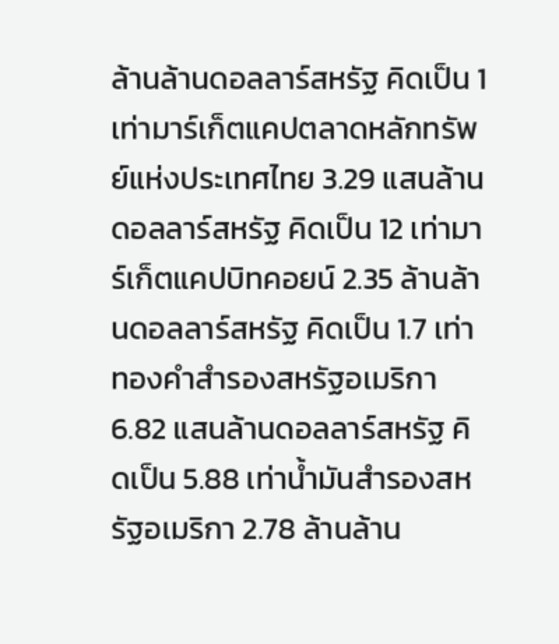ล้านล้านดอลลาร์สหรัฐ คิดเป็น 1 เท่ามาร์เก็ตแคปตลาดหลักทรัพย์แห่งประเทศไทย 3.29 แสนล้านดอลลาร์สหรัฐ คิดเป็น 12 เท่ามาร์เก็ตแคปบิทคอยน์ 2.35 ล้านล้านดอลลาร์สหรัฐ คิดเป็น 1.7 เท่าทองคำสำรองสหรัฐอเมริกา 6.82 แสนล้านดอลลาร์สหรัฐ คิดเป็น 5.88 เท่าน้ำมันสำรองสหรัฐอเมริกา 2.78 ล้านล้าน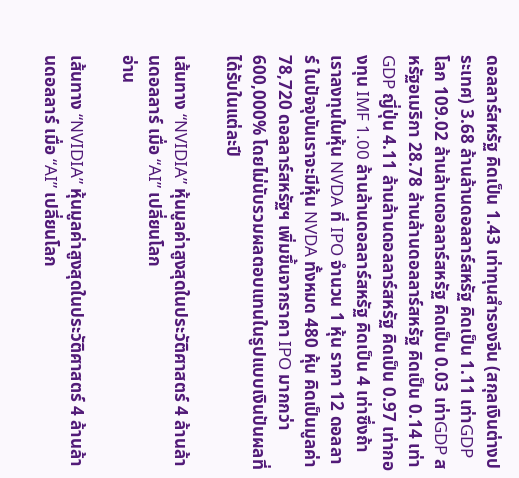ดอลลาร์สหรัฐ คิดเป็น 1.43 เท่าทุนสำรองจีน (สกุลเงินต่างประเทศ) 3.68 ล้านล้านดอลลาร์สหรัฐ คิดเป็น 1.11 เท่าGDP โลก 109.02 ล้านล้านดอลลาร์สหรัฐ คิดเป็น 0.03 เท่าGDP สหรัฐอเมริกา 28.78 ล้านล้านดอลลาร์สหรัฐ คิดเป็น 0.14 เท่าGDP ญี่ปุ่น 4.11 ล้านล้านดอลลาร์สหรัฐ คิดเป็น 0.97 เท่ากองทุน IMF 1.00 ล้านล้านดอลลาร์สหรัฐ คิดเป็น 4 เท่าซึ่งถ้าเราลงทุนในหุ้น NVDA ที่ IPO จำนวน 1 หุ้น ราคา 12 ดอลลาร์ ในปัจจุบันเราจะมีหุ้น NVDA ทั้งหมด 480 หุ้น คิดเป็นมูลค่า 78,720 ดอลลาร์สหรัฐฯ เพิ่มขึ้นจากราคา IPO มากกว่า 600,000% โดยไม่นับรวมผลตอบแทนในรูปแบบเงินปันผลที่ได้รับในแต่ละปี

เส้นทาง “NVIDIA” หุ้นมูลค่าสูงสุดในประวัติศาสตร์ 4 ล้านล้านดอลลาร์ เมื่อ “AI” เปลี่ยนโลก
อ่าน

เส้นทาง “NVIDIA” หุ้นมูลค่าสูงสุดในประวัติศาสตร์ 4 ล้านล้านดอลลาร์ เมื่อ “AI” เปลี่ยนโลก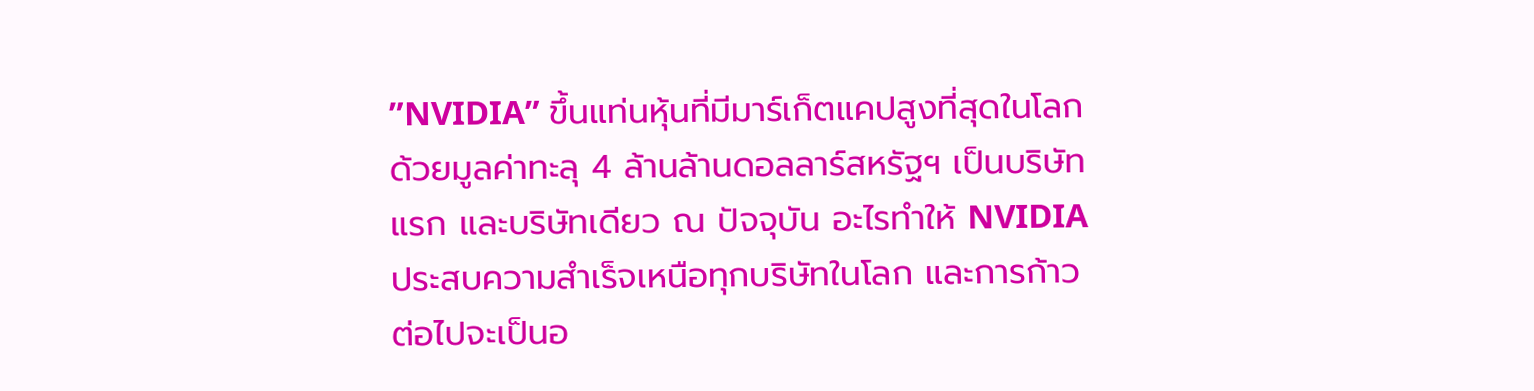”NVIDIA” ขึ้นแท่นหุ้นที่มีมาร์เก็ตแคปสูงที่สุดในโลก ด้วยมูลค่าทะลุ 4 ล้านล้านดอลลาร์สหรัฐฯ เป็นบริษัทแรก และบริษัทเดียว ณ ปัจจุบัน อะไรทำให้ NVIDIA ประสบความสำเร็จเหนือทุกบริษัทในโลก และการก้าวต่อไปจะเป็นอ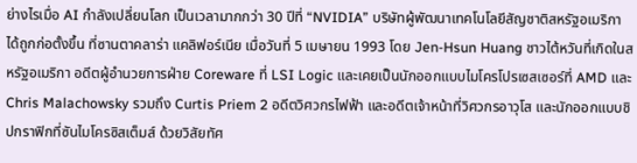ย่างไรเมื่อ AI กำลังเปลี่ยนโลก เป็นเวลามากกว่า 30 ปีที่ “NVIDIA” บริษัทผู้พัฒนาเทคโนโลยีสัญชาติสหรัฐอเมริกา ได้ถูกก่อตั้งขึ้น ที่ซานตาคลาร่า แคลิฟอร์เนีย เมื่อวันที่ 5 เมษายน 1993 โดย Jen-Hsun Huang ชาวไต้หวันที่เกิดในสหรัฐอเมริกา อดีตผู้อำนวยการฝ่าย Coreware ที่ LSI Logic และเคยเป็นนักออกแบบไมโครโปรเซสเซอร์ที่ AMD และ Chris Malachowsky รวมถึง Curtis Priem 2 อดีตวิศวกรไฟฟ้า และอดีตเจ้าหน้าที่วิศวกรอาวุโส และนักออกแบบชิปกราฟิกที่ซันไมโครซิสเต็มส์ ด้วยวิสัยทัศ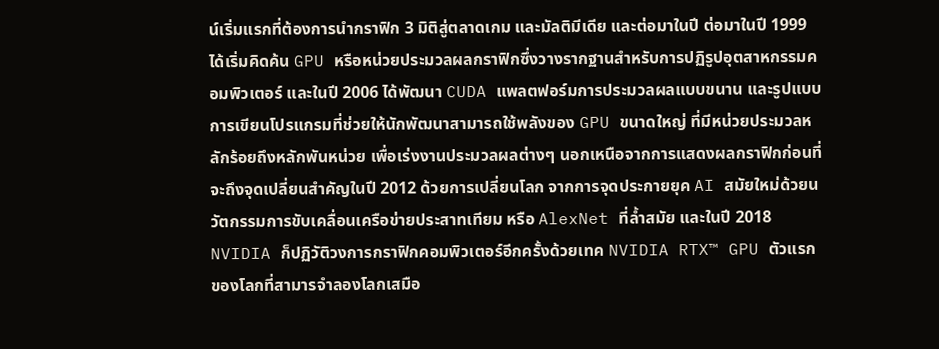น์เริ่มแรกที่ต้องการนำกราฟิก 3 มิติสู่ตลาดเกม และมัลติมีเดีย และต่อมาในปี ต่อมาในปี 1999 ได้เริ่มคิดค้น GPU หรือหน่วยประมวลผลกราฟิกซึ่งวางรากฐานสำหรับการปฏิรูปอุตสาหกรรมคอมพิวเตอร์ และในปี 2006 ได้พัฒนา CUDA แพลตฟอร์มการประมวลผลแบบขนาน และรูปแบบการเขียนโปรแกรมที่ช่วยให้นักพัฒนาสามารถใช้พลังของ GPU ขนาดใหญ่ ที่มีหน่วยประมวลหลักร้อยถึงหลักพันหน่วย เพื่อเร่งงานประมวลผลต่างๆ นอกเหนือจากการแสดงผลกราฟิกก่อนที่จะถึงจุดเปลี่ยนสำคัญในปี 2012 ด้วยการเปลี่ยนโลก จากการจุดประกายยุค AI สมัยใหม่ด้วยนวัตกรรมการขับเคลื่อนเครือข่ายประสาทเทียม หรือ AlexNet ที่ล้ำสมัย และในปี 2018 NVIDIA ก็ปฏิวัติวงการกราฟิกคอมพิวเตอร์อีกครั้งด้วยเทค NVIDIA RTX™ GPU ตัวแรกของโลกที่สามารจำลองโลกเสมือ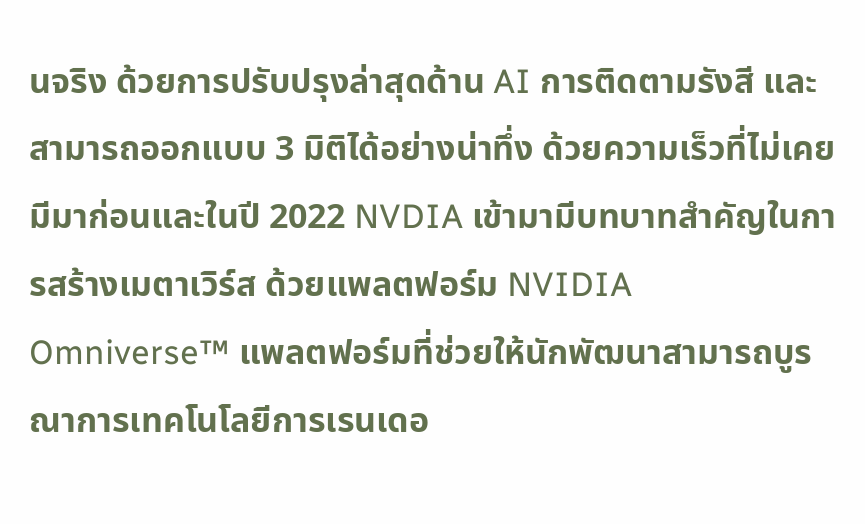นจริง ด้วยการปรับปรุงล่าสุดด้าน AI การติดตามรังสี และสามารถออกแบบ 3 มิติได้อย่างน่าทึ่ง ด้วยความเร็วที่ไม่เคยมีมาก่อนและในปี 2022 NVDIA เข้ามามีบทบาทสำคัญในการสร้างเมตาเวิร์ส ด้วยแพลตฟอร์ม NVIDIA Omniverse™ แพลตฟอร์มที่ช่วยให้นักพัฒนาสามารถบูรณาการเทคโนโลยีการเรนเดอ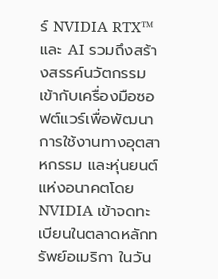ร์ NVIDIA RTX™ และ AI รวมถึงสร้างสรรค์นวัตกรรมเข้ากับเครื่องมือซอฟต์แวร์เพื่อพัฒนาการใช้งานทางอุตสาหกรรม และหุ่นยนต์แห่งอนาคตโดย NVIDIA เข้าจดทะเบียนในตลาดหลักทรัพย์อเมริกา ในวัน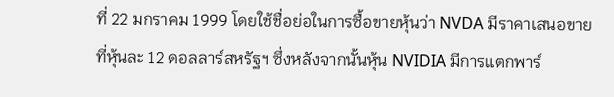ที่ 22 มกราคม 1999 โดยใช้ชื่อย่อในการซื้อขายหุ้นว่า NVDA มีราคาเสนอขายที่หุ้นละ 12 ดอลลาร์สหรัฐฯ ซึ่งหลังจากนั้นหุ้น NVIDIA มีการแตกพาร์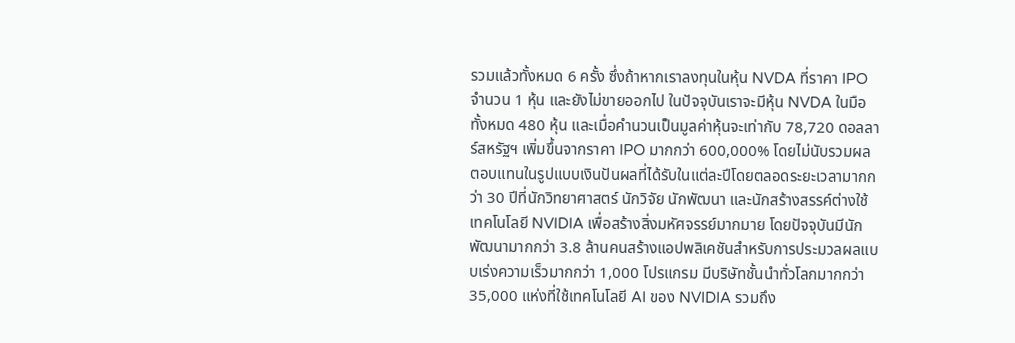รวมแล้วทั้งหมด 6 ครั้ง ซึ่งถ้าหากเราลงทุนในหุ้น NVDA ที่ราคา IPO จำนวน 1 หุ้น และยังไม่ขายออกไป ในปัจจุบันเราจะมีหุ้น NVDA ในมือทั้งหมด 480 หุ้น และเมื่อคำนวนเป็นมูลค่าหุ้นจะเท่ากับ 78,720 ดอลลาร์สหรัฐฯ เพิ่มขึ้นจากราคา IPO มากกว่า 600,000% โดยไม่นับรวมผลตอบแทนในรูปแบบเงินปันผลที่ได้รับในแต่ละปีโดยตลอดระยะเวลามากกว่า 30 ปีที่นักวิทยาศาสตร์ นักวิจัย นักพัฒนา และนักสร้างสรรค์ต่างใช้เทคโนโลยี NVIDIA เพื่อสร้างสิ่งมหัศจรรย์มากมาย โดยปัจจุบันมีนักพัฒนามากกว่า 3.8 ล้านคนสร้างแอปพลิเคชันสำหรับการประมวลผลแบบเร่งความเร็วมากกว่า 1,000 โปรแกรม มีบริษัทชั้นนำทั่วโลกมากกว่า 35,000 แห่งที่ใช้เทคโนโลยี AI ของ NVIDIA รวมถึง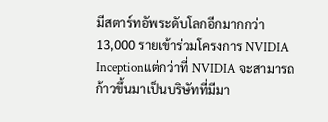มีสตาร์ทอัพระดับโลกอีกมากกว่า 13,000 รายเข้าร่วมโครงการ NVIDIA Inceptionแต่กว่าที่ NVIDIA จะสามารถก้าวขึ้นมาเป็นบริษัทที่มีมา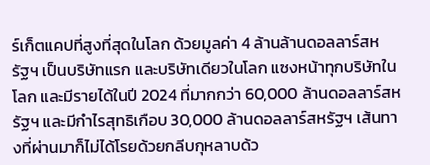ร์เก็ตแคปที่สูงที่สุดในโลก ด้วยมูลค่า 4 ล้านล้านดอลลาร์สหรัฐฯ เป็นบริษัทแรก และบริษัทเดียวในโลก แซงหน้าทุกบริษัทในโลก และมีรายได้ในปี 2024 ที่มากกว่า 60,000 ล้านดอลลาร์สหรัฐฯ และมีกำไรสุทธิเกือบ 30,000 ล้านดอลลาร์สหรัฐฯ เส้นทางที่ผ่านมาก็ไม่ได้โรยด้วยกลีบกุหลาบด้ว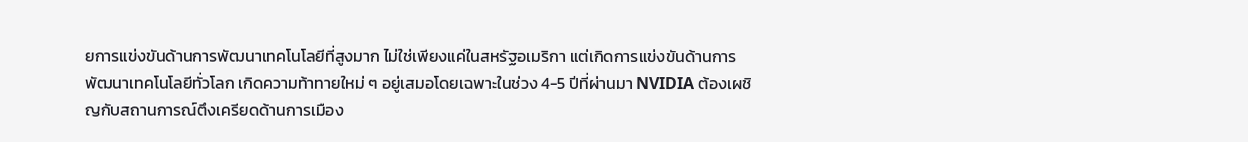ยการแข่งขันด้านการพัฒนาเทคโนโลยีที่สูงมาก ไม่ใช่เพียงแค่ในสหรัฐอเมริกา แต่เกิดการแข่งขันด้านการพัฒนาเทคโนโลยีทั่วโลก เกิดความท้าทายใหม่ ๆ อยู่เสมอโดยเฉพาะในช่วง 4-5 ปีที่ผ่านมา NVIDIA ต้องเผชิญกับสถานการณ์ตึงเครียดด้านการเมือง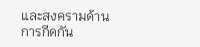และสงครามด้านการกีดกัน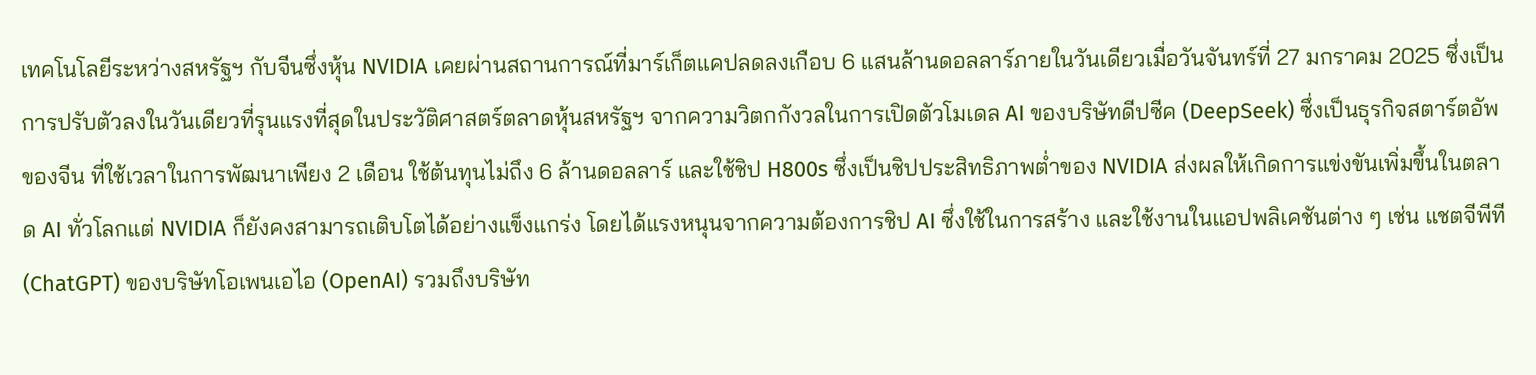เทคโนโลยีระหว่างสหรัฐฯ กับจีนซึ่งหุ้น NVIDIA เคยผ่านสถานการณ์ที่มาร์เก็ตแคปลดลงเกือบ 6 แสนล้านดอลลาร์ภายในวันเดียวเมื่อวันจันทร์ที่ 27 มกราคม 2025 ซึ่งเป็นการปรับตัวลงในวันเดียวที่รุนแรงที่สุดในประวัติศาสตร์ตลาดหุ้นสหรัฐฯ จากความวิตกกังวลในการเปิดตัวโมเดล AI ของบริษัทดีปซีค (DeepSeek) ซึ่งเป็นธุรกิจสตาร์ตอัพของจีน ที่ใช้เวลาในการพัฒนาเพียง 2 เดือน ใช้ต้นทุนไม่ถึง 6 ล้านดอลลาร์ และใช้ชิป H800s ซึ่งเป็นชิปประสิทธิภาพต่ำของ NVIDIA ส่งผลให้เกิดการแข่งขันเพิ่มขึ้นในตลาด AI ทั่วโลกแต่ NVIDIA ก็ยังคงสามารถเติบโตได้อย่างแข็งแกร่ง โดยได้แรงหนุนจากความต้องการชิป AI ซึ่งใช้ในการสร้าง และใช้งานในแอปพลิเคชันต่าง ๆ เช่น แชตจีพีที (ChatGPT) ของบริษัทโอเพนเอไอ (OpenAI) รวมถึงบริษัท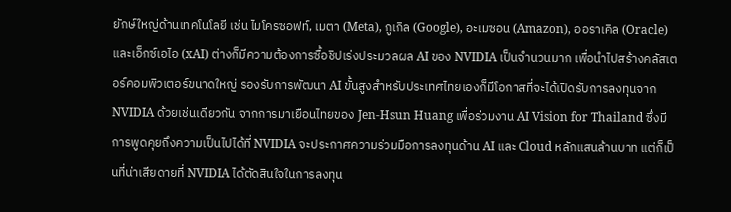ยักษ์ใหญ่ด้านเทคโนโลยี เช่น ไมโครซอฟท์, เมตา (Meta), กูเกิล (Google), อะเมซอน (Amazon), ออราเคิล (Oracle) และเอ็กซ์เอไอ (xAI) ต่างก็มีความต้องการซื้อชิปเร่งประมวลผล AI ของ NVIDIA เป็นจำนวนมาก เพื่อนำไปสร้างคลัสเตอร์คอมพิวเตอร์ขนาดใหญ่ รองรับการพัฒนา AI ขั้นสูงสำหรับประเทศไทยเองก็มีโอกาสที่จะได้เปิดรับการลงทุนจาก NVIDIA ด้วยเช่นเดียวกัน จากการมาเยือนไทยของ Jen-Hsun Huang เพื่อร่วมงาน AI Vision for Thailand ซึ่งมีการพูดคุยถึงความเป็นไปได้ที่ NVIDIA จะประกาศความร่วมมือการลงทุนด้าน AI และ Cloud หลักแสนล้านบาท แต่ก็เป็นที่น่าเสียดายที่ NVIDIA ได้ตัดสินใจในการลงทุน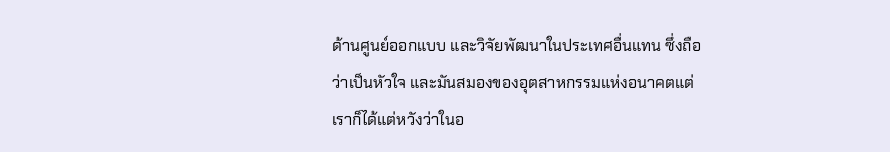ด้านศูนย์ออกแบบ และวิจัยพัฒนาในประเทศอื่นแทน ซึ่งถือว่าเป็นหัวใจ และมันสมองของอุตสาหกรรมแห่งอนาคตแต่เราก็ได้แต่หวังว่าในอ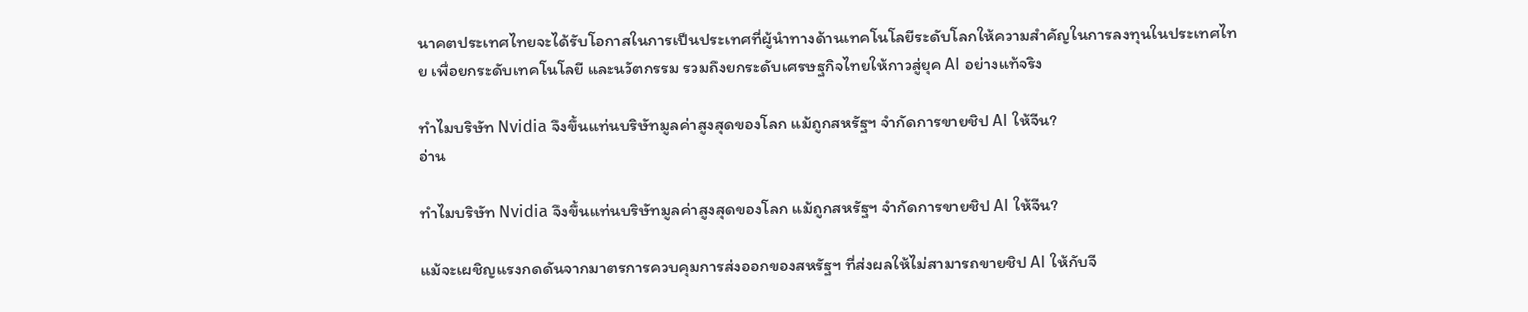นาคตประเทศไทยจะได้รับโอกาสในการเป็นประเทศที่ผู้นำทางด้านเทคโนโลยีระดับโลกให้ความสำคัญในการลงทุนในประเทศไทย เพื่อยกระดับเทคโนโลยี และนวัตกรรม รวมถึงยกระดับเศรษฐกิจไทยให้กาวสู่ยุค AI อย่างแท้จริง

ทำไมบริษัท Nvidia จึงขึ้นแท่นบริษัทมูลค่าสูงสุดของโลก แม้ถูกสหรัฐฯ จำกัดการขายชิป AI ให้จีน?
อ่าน

ทำไมบริษัท Nvidia จึงขึ้นแท่นบริษัทมูลค่าสูงสุดของโลก แม้ถูกสหรัฐฯ จำกัดการขายชิป AI ให้จีน?

แม้จะเผชิญแรงกดดันจากมาตรการควบคุมการส่งออกของสหรัฐฯ ที่ส่งผลให้ไม่สามารถขายชิป AI ให้กับจี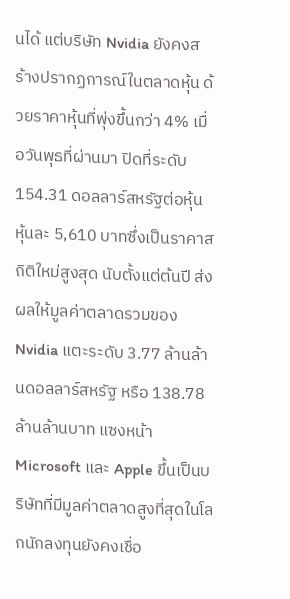นได้ แต่บริษัท Nvidia ยังคงสร้างปรากฏการณ์ในตลาดหุ้น ด้วยราคาหุ้นที่พุ่งขึ้นกว่า 4% เมื่อวันพุธที่ผ่านมา ปิดที่ระดับ 154.31 ดอลลาร์สหรัฐต่อหุ้น หุ้นละ 5,610 บาทซึ่งเป็นราคาสถิติใหม่สูงสุด นับตั้งแต่ต้นปี ส่งผลให้มูลค่าตลาดรวมของ Nvidia แตะระดับ 3.77 ล้านล้านดอลลาร์สหรัฐ หรือ 138.78 ล้านล้านบาท แซงหน้า Microsoft และ Apple ขึ้นเป็นบริษัทที่มีมูลค่าตลาดสูงที่สุดในโลกนักลงทุนยังคงเชื่อ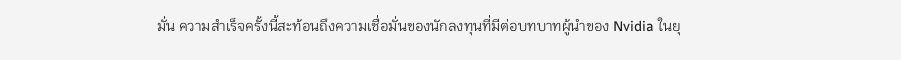มั่น ความสำเร็จครั้งนี้สะท้อนถึงความเชื่อมั่นของนักลงทุนที่มีต่อบทบาทผู้นำของ Nvidia ในยุ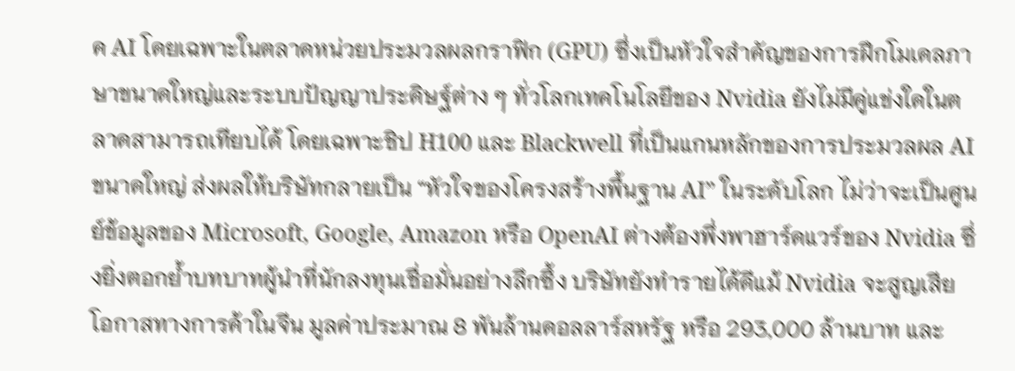ค AI โดยเฉพาะในตลาดหน่วยประมวลผลกราฟิก (GPU) ซึ่งเป็นหัวใจสำคัญของการฝึกโมเดลภาษาขนาดใหญ่และระบบปัญญาประดิษฐ์ต่าง ๆ ทั่วโลกเทคโนโลยีของ Nvidia ยังไม่มีคู่แข่งใดในตลาดสามารถเทียบได้ โดยเฉพาะชิป H100 และ Blackwell ที่เป็นแกนหลักของการประมวลผล AI ขนาดใหญ่ ส่งผลให้บริษัทกลายเป็น “หัวใจของโครงสร้างพื้นฐาน AI” ในระดับโลก ไม่ว่าจะเป็นศูนย์ข้อมูลของ Microsoft, Google, Amazon หรือ OpenAI ต่างต้องพึ่งพาฮาร์ดแวร์ของ Nvidia ซึ่งยิ่งตอกย้ำบทบาทผู้นำที่นักลงทุนเชื่อมั่นอย่างลึกซึ้ง บริษัทยังทำรายได้ดีแม้ Nvidia จะสูญเสียโอกาสทางการค้าในจีน มูลค่าประมาณ 8 พันล้านดอลลาร์สหรัฐ หรือ 293,000 ล้านบาท และ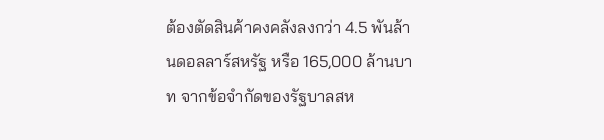ต้องตัดสินค้าคงคลังลงกว่า 4.5 พันล้านดอลลาร์สหรัฐ หรือ 165,000 ล้านบาท จากข้อจำกัดของรัฐบาลสห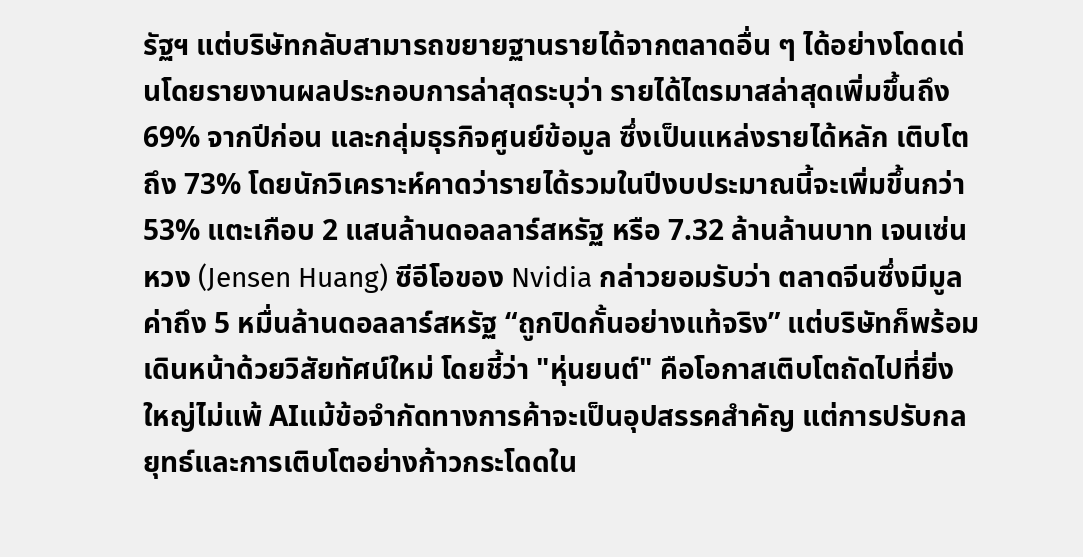รัฐฯ แต่บริษัทกลับสามารถขยายฐานรายได้จากตลาดอื่น ๆ ได้อย่างโดดเด่นโดยรายงานผลประกอบการล่าสุดระบุว่า รายได้ไตรมาสล่าสุดเพิ่มขึ้นถึง 69% จากปีก่อน และกลุ่มธุรกิจศูนย์ข้อมูล ซึ่งเป็นแหล่งรายได้หลัก เติบโตถึง 73% โดยนักวิเคราะห์คาดว่ารายได้รวมในปีงบประมาณนี้จะเพิ่มขึ้นกว่า 53% แตะเกือบ 2 แสนล้านดอลลาร์สหรัฐ หรือ 7.32 ล้านล้านบาท เจนเซ่น หวง (Jensen Huang) ซีอีโอของ Nvidia กล่าวยอมรับว่า ตลาดจีนซึ่งมีมูลค่าถึง 5 หมื่นล้านดอลลาร์สหรัฐ “ถูกปิดกั้นอย่างแท้จริง” แต่บริษัทก็พร้อมเดินหน้าด้วยวิสัยทัศน์ใหม่ โดยชี้ว่า "หุ่นยนต์" คือโอกาสเติบโตถัดไปที่ยิ่งใหญ่ไม่แพ้ AIแม้ข้อจำกัดทางการค้าจะเป็นอุปสรรคสำคัญ แต่การปรับกลยุทธ์และการเติบโตอย่างก้าวกระโดดใน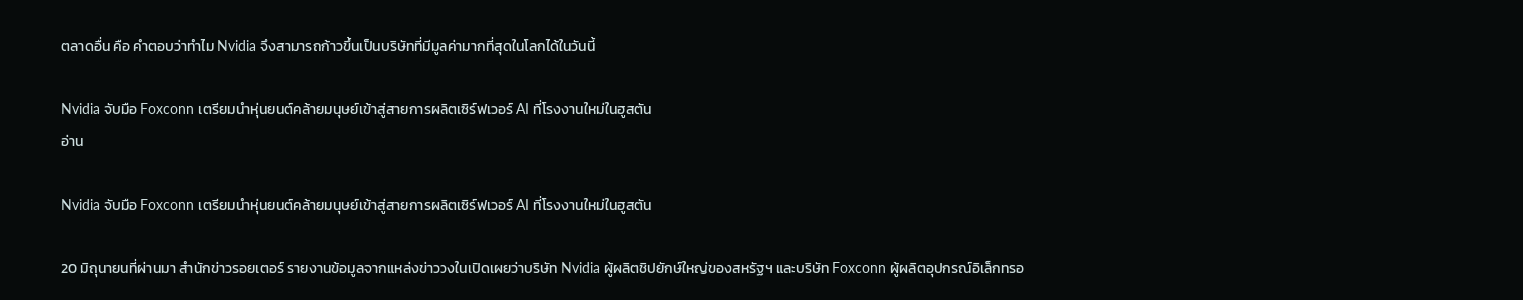ตลาดอื่น คือ คำตอบว่าทำไม Nvidia จึงสามารถก้าวขึ้นเป็นบริษัทที่มีมูลค่ามากที่สุดในโลกได้ในวันนี้

Nvidia จับมือ Foxconn เตรียมนำหุ่นยนต์คล้ายมนุษย์เข้าสู่สายการผลิตเซิร์ฟเวอร์ AI ที่โรงงานใหม่ในฮูสตัน
อ่าน

Nvidia จับมือ Foxconn เตรียมนำหุ่นยนต์คล้ายมนุษย์เข้าสู่สายการผลิตเซิร์ฟเวอร์ AI ที่โรงงานใหม่ในฮูสตัน

20 มิถุนายนที่ผ่านมา สำนักข่าวรอยเตอร์ รายงานข้อมูลจากแหล่งข่าววงในเปิดเผยว่าบริษัท Nvidia ผู้ผลิตชิปยักษ์ใหญ่ของสหรัฐฯ และบริษัท Foxconn ผู้ผลิตอุปกรณ์อิเล็กทรอ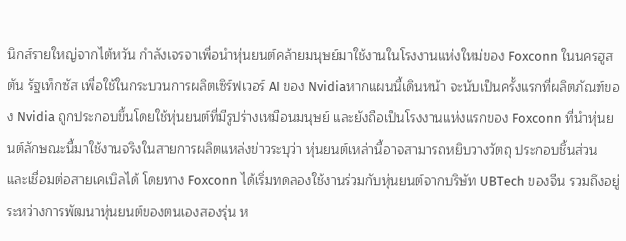นิกส์รายใหญ่จากไต้หวัน กำลังเจรจาเพื่อนำหุ่นยนต์คล้ายมนุษย์มาใช้งานในโรงงานแห่งใหม่ของ Foxconn ในนครฮูสตัน รัฐเท็กซัส เพื่อใช้ในกระบวนการผลิตเซิร์ฟเวอร์ AI ของ Nvidiaหากแผนนี้เดินหน้า จะนับเป็นครั้งแรกที่ผลิตภัณฑ์ของ Nvidia ถูกประกอบขึ้นโดยใช้หุ่นยนต์ที่มีรูปร่างเหมือนมนุษย์ และยังถือเป็นโรงงานแห่งแรกของ Foxconn ที่นำหุ่นยนต์ลักษณะนี้มาใช้งานจริงในสายการผลิตแหล่งข่าวระบุว่า หุ่นยนต์เหล่านี้อาจสามารถหยิบวางวัตถุ ประกอบชิ้นส่วน และเชื่อมต่อสายเคเบิลได้ โดยทาง Foxconn ได้เริ่มทดลองใช้งานร่วมกับหุ่นยนต์จากบริษัท UBTech ของจีน รวมถึงอยู่ระหว่างการพัฒนาหุ่นยนต์ของตนเองสองรุ่น ห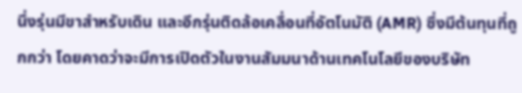นึ่งรุ่นมีขาสำหรับเดิน และอีกรุ่นติดล้อเคลื่อนที่อัตโนมัติ (AMR) ซึ่งมีต้นทุนที่ถูกกว่า โดยคาดว่าจะมีการเปิดตัวในงานสัมมนาด้านเทคโนโลยีของบริษัท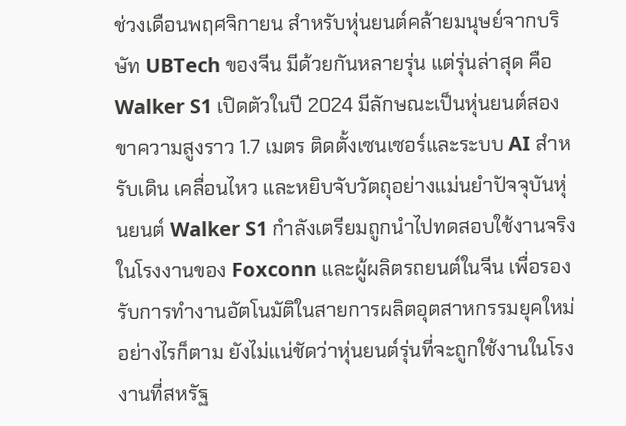ช่วงเดือนพฤศจิกายน สำหรับหุ่นยนต์คล้ายมนุษย์จากบริษัท UBTech ของจีน มีด้วยกันหลายรุ่น แต่รุ่นล่าสุด คือ Walker S1 เปิดตัวในปี 2024 มีลักษณะเป็นหุ่นยนต์สองขาความสูงราว 1.7 เมตร ติดตั้งเซนเซอร์และระบบ AI สำหรับเดิน เคลื่อนไหว และหยิบจับวัตถุอย่างแม่นยำปัจจุบันหุ่นยนต์ Walker S1 กำลังเตรียมถูกนำไปทดสอบใช้งานจริงในโรงงานของ Foxconn และผู้ผลิตรถยนต์ในจีน เพื่อรองรับการทำงานอัตโนมัติในสายการผลิตอุตสาหกรรมยุคใหม่ อย่างไรก็ตาม ยังไม่แน่ชัดว่าหุ่นยนต์รุ่นที่จะถูกใช้งานในโรงงานที่สหรัฐ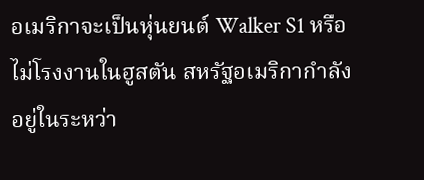อเมริกาจะเป็นหุ่นยนต์ Walker S1 หรือไม่โรงงานในฮูสตัน สหรัฐอเมริกากำลังอยู่ในระหว่า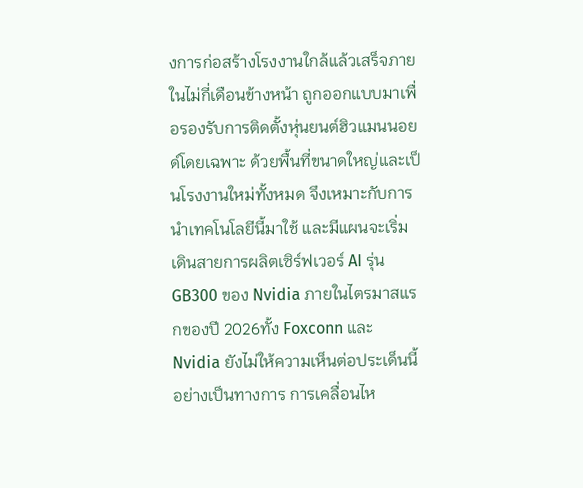งการก่อสร้างโรงงานใกล้แล้วเสร็จภายในไม่กี่เดือนข้างหน้า ถูกออกแบบมาเพื่อรองรับการติดตั้งหุ่นยนต์ฮิวแมนนอยด์โดยเฉพาะ ด้วยพื้นที่ขนาดใหญ่และเป็นโรงงานใหม่ทั้งหมด จึงเหมาะกับการนำเทคโนโลยีนี้มาใช้ และมีแผนจะเริ่มเดินสายการผลิตเซิร์ฟเวอร์ AI รุ่น GB300 ของ Nvidia ภายในไตรมาสแรกของปี 2026ทั้ง Foxconn และ Nvidia ยังไม่ให้ความเห็นต่อประเด็นนี้อย่างเป็นทางการ การเคลื่อนไห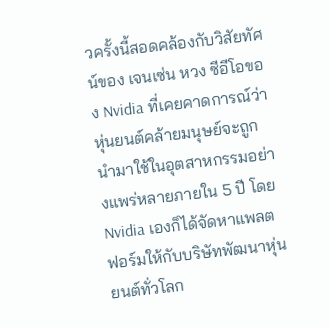วครั้งนี้สอดคล้องกับวิสัยทัศน์ของ เจนเซ่น หวง ซีอีโอของ Nvidia ที่เคยคาดการณ์ว่า หุ่นยนต์คล้ายมนุษย์จะถูกนำมาใช้ในอุตสาหกรรมอย่างแพร่หลายภายใน 5 ปี โดย Nvidia เองก็ได้จัดหาแพลตฟอร์มให้กับบริษัทพัฒนาหุ่นยนต์ทั่วโลก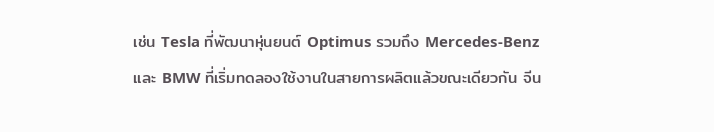เช่น Tesla ที่พัฒนาหุ่นยนต์ Optimus รวมถึง Mercedes-Benz และ BMW ที่เริ่มทดลองใช้งานในสายการผลิตแล้วขณะเดียวกัน จีน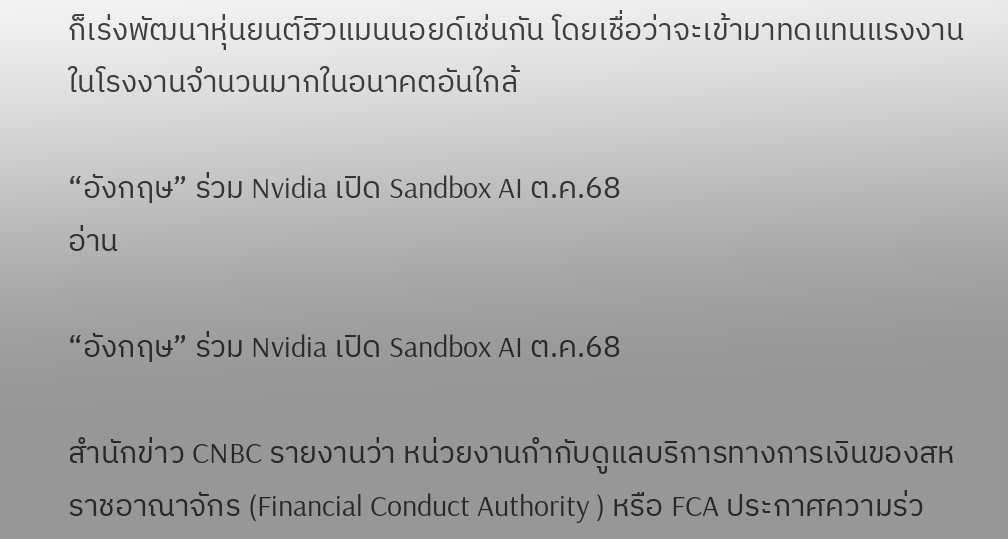ก็เร่งพัฒนาหุ่นยนต์ฮิวแมนนอยด์เช่นกัน โดยเชื่อว่าจะเข้ามาทดแทนแรงงานในโรงงานจำนวนมากในอนาคตอันใกล้

“อังกฤษ” ร่วม Nvidia เปิด Sandbox AI ต.ค.68
อ่าน

“อังกฤษ” ร่วม Nvidia เปิด Sandbox AI ต.ค.68

สำนักข่าว CNBC รายงานว่า หน่วยงานกำกับดูแลบริการทางการเงินของสหราชอาณาจักร (Financial Conduct Authority ) หรือ FCA ประกาศความร่ว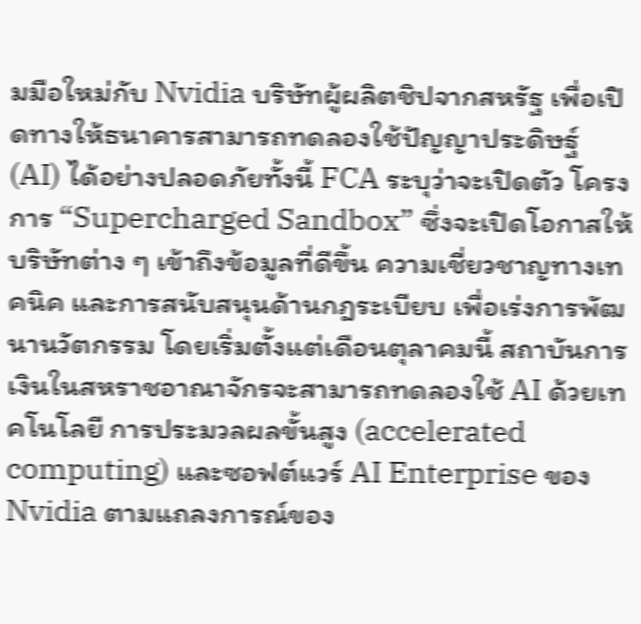มมือใหม่กับ Nvidia บริษัทผู้ผลิตชิปจากสหรัฐ เพื่อเปิดทางให้ธนาคารสามารถทดลองใช้ปัญญาประดิษฐ์ (AI) ได้อย่างปลอดภัยทั้งนี้ FCA ระบุว่าจะเปิดตัว โครงการ “Supercharged Sandbox” ซึ่งจะเปิดโอกาสให้บริษัทต่าง ๆ เข้าถึงข้อมูลที่ดีขึ้น ความเชี่ยวชาญทางเทคนิค และการสนับสนุนด้านกฎระเบียบ เพื่อเร่งการพัฒนานวัตกรรม โดยเริ่มตั้งแต่เดือนตุลาคมนี้ สถาบันการเงินในสหราชอาณาจักรจะสามารถทดลองใช้ AI ด้วยเทคโนโลยี การประมวลผลขั้นสูง (accelerated computing) และซอฟต์แวร์ AI Enterprise ของ Nvidia ตามแถลงการณ์ของ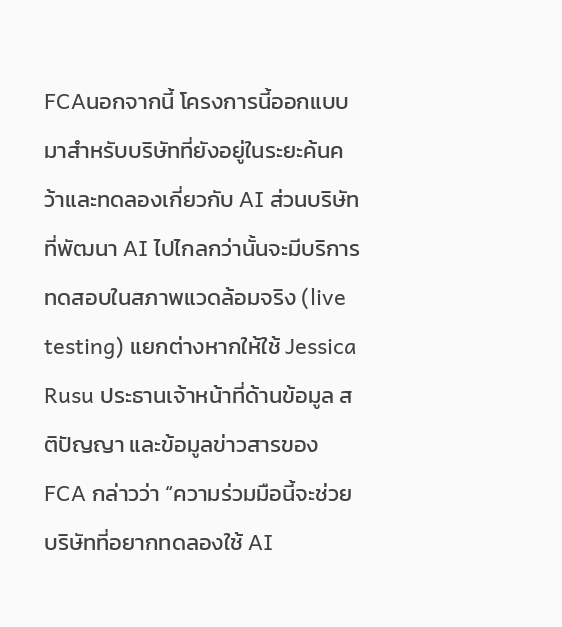FCAนอกจากนี้ โครงการนี้ออกแบบมาสำหรับบริษัทที่ยังอยู่ในระยะค้นคว้าและทดลองเกี่ยวกับ AI ส่วนบริษัทที่พัฒนา AI ไปไกลกว่านั้นจะมีบริการทดสอบในสภาพแวดล้อมจริง (live testing) แยกต่างหากให้ใช้ Jessica Rusu ประธานเจ้าหน้าที่ด้านข้อมูล สติปัญญา และข้อมูลข่าวสารของ FCA กล่าวว่า “ความร่วมมือนี้จะช่วยบริษัทที่อยากทดลองใช้ AI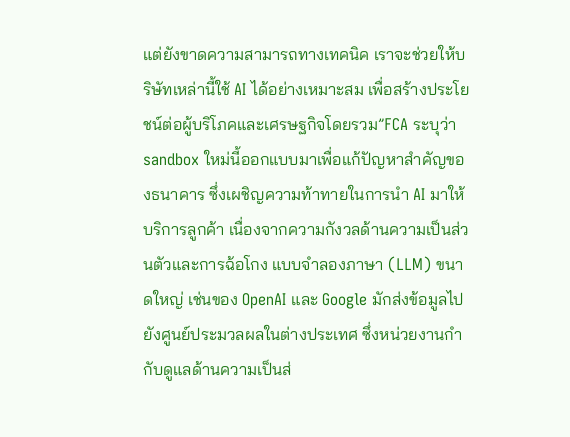แต่ยังขาดความสามารถทางเทคนิค เราจะช่วยให้บริษัทเหล่านี้ใช้ AI ได้อย่างเหมาะสม เพื่อสร้างประโยชน์ต่อผู้บริโภคและเศรษฐกิจโดยรวม”FCA ระบุว่า sandbox ใหม่นี้ออกแบบมาเพื่อแก้ปัญหาสำคัญของธนาคาร ซึ่งเผชิญความท้าทายในการนำ AI มาให้บริการลูกค้า เนื่องจากความกังวลด้านความเป็นส่วนตัวและการฉ้อโกง แบบจำลองภาษา (LLM) ขนาดใหญ่ เช่นของ OpenAI และ Google มักส่งข้อมูลไปยังศูนย์ประมวลผลในต่างประเทศ ซึ่งหน่วยงานกำกับดูแลด้านความเป็นส่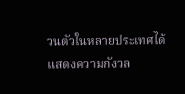วนตัวในหลายประเทศได้แสดงความกังวล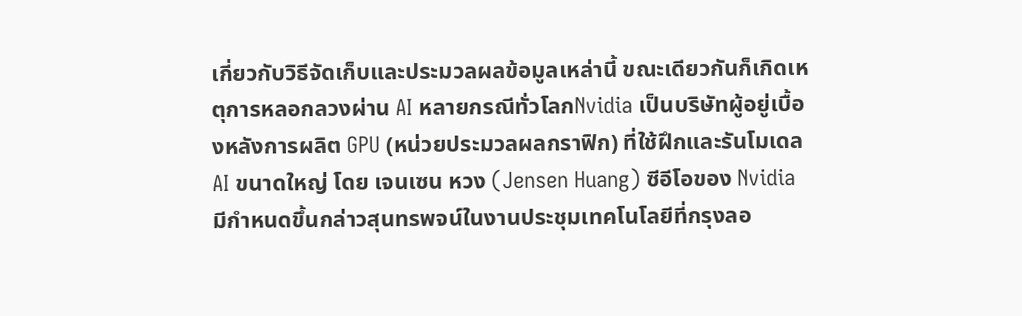เกี่ยวกับวิธีจัดเก็บและประมวลผลข้อมูลเหล่านี้ ขณะเดียวกันก็เกิดเหตุการหลอกลวงผ่าน AI หลายกรณีทั่วโลกNvidia เป็นบริษัทผู้อยู่เบื้องหลังการผลิต GPU (หน่วยประมวลผลกราฟิก) ที่ใช้ฝึกและรันโมเดล AI ขนาดใหญ่ โดย เจนเซน หวง (Jensen Huang) ซีอีโอของ Nvidia มีกำหนดขึ้นกล่าวสุนทรพจน์ในงานประชุมเทคโนโลยีที่กรุงลอ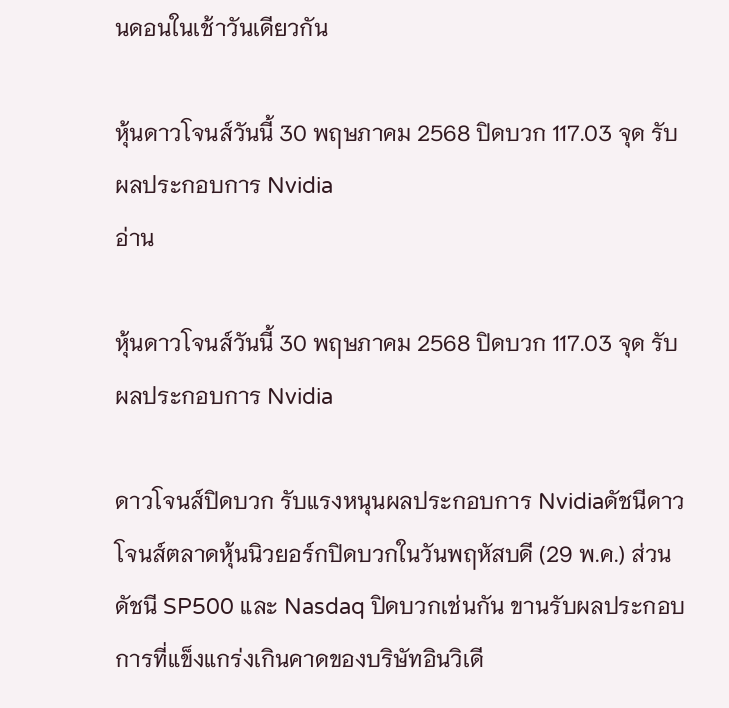นดอนในเช้าวันเดียวกัน

หุ้นดาวโจนส์วันนี้ 30 พฤษภาคม 2568 ปิดบวก 117.03 จุด รับผลประกอบการ Nvidia
อ่าน

หุ้นดาวโจนส์วันนี้ 30 พฤษภาคม 2568 ปิดบวก 117.03 จุด รับผลประกอบการ Nvidia

ดาวโจนส์ปิดบวก รับแรงหนุนผลประกอบการ Nvidiaดัชนีดาวโจนส์ตลาดหุ้นนิวยอร์กปิดบวกในวันพฤหัสบดี (29 พ.ค.) ส่วนดัชนี SP500 และ Nasdaq ปิดบวกเช่นกัน ขานรับผลประกอบการที่แข็งแกร่งเกินคาดของบริษัทอินวิเดี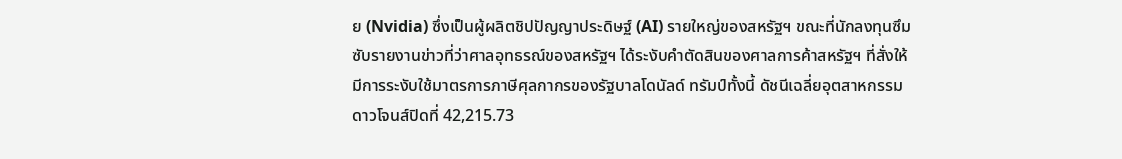ย (Nvidia) ซึ่งเป็นผู้ผลิตชิปปัญญาประดิษฐ์ (AI) รายใหญ่ของสหรัฐฯ ขณะที่นักลงทุนซึมซับรายงานข่าวที่ว่าศาลอุทธรณ์ของสหรัฐฯ ได้ระงับคำตัดสินของศาลการค้าสหรัฐฯ ที่สั่งให้มีการระงับใช้มาตรการภาษีศุลกากรของรัฐบาลโดนัลด์ ทรัมป์ทั้งนี้ ดัชนีเฉลี่ยอุตสาหกรรมดาวโจนส์ปิดที่ 42,215.73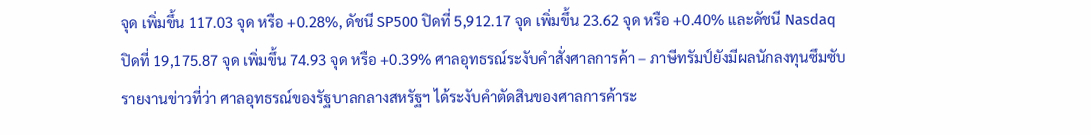จุด เพิ่มขึ้น 117.03 จุด หรือ +0.28%, ดัชนี SP500 ปิดที่ 5,912.17 จุด เพิ่มขึ้น 23.62 จุด หรือ +0.40% และดัชนี Nasdaq ปิดที่ 19,175.87 จุด เพิ่มขึ้น 74.93 จุด หรือ +0.39% ศาลอุทธรณ์ระงับคำสั่งศาลการค้า – ภาษีทรัมป์ยังมีผลนักลงทุนซึมซับรายงานข่าวที่ว่า ศาลอุทธรณ์ของรัฐบาลกลางสหรัฐฯ ได้ระงับคำตัดสินของศาลการค้าระ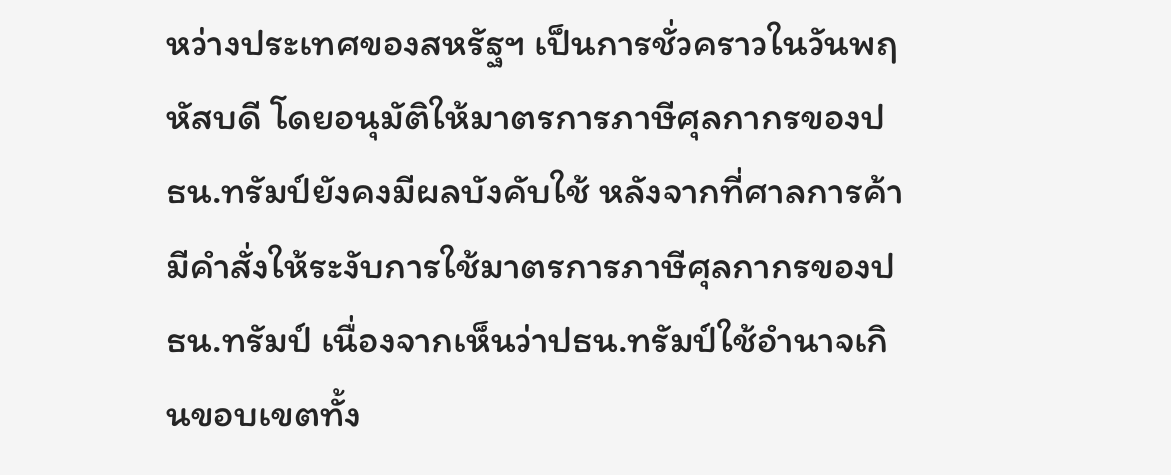หว่างประเทศของสหรัฐฯ เป็นการชั่วคราวในวันพฤหัสบดี โดยอนุมัติให้มาตรการภาษีศุลกากรของปธน.ทรัมป์ยังคงมีผลบังคับใช้ หลังจากที่ศาลการค้ามีคำสั่งให้ระงับการใช้มาตรการภาษีศุลกากรของปธน.ทรัมป์ เนื่องจากเห็นว่าปธน.ทรัมป์ใช้อำนาจเกินขอบเขตทั้ง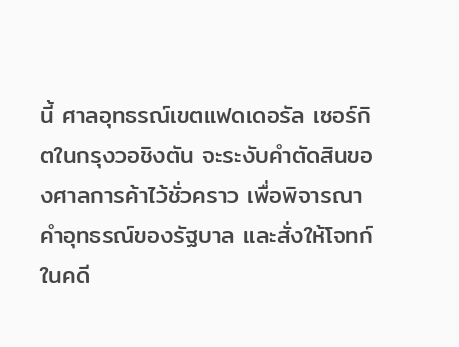นี้ ศาลอุทธรณ์เขตแฟดเดอรัล เซอร์กิตในกรุงวอชิงตัน จะระงับคำตัดสินของศาลการค้าไว้ชั่วคราว เพื่อพิจารณาคำอุทธรณ์ของรัฐบาล และสั่งให้โจทก์ในคดี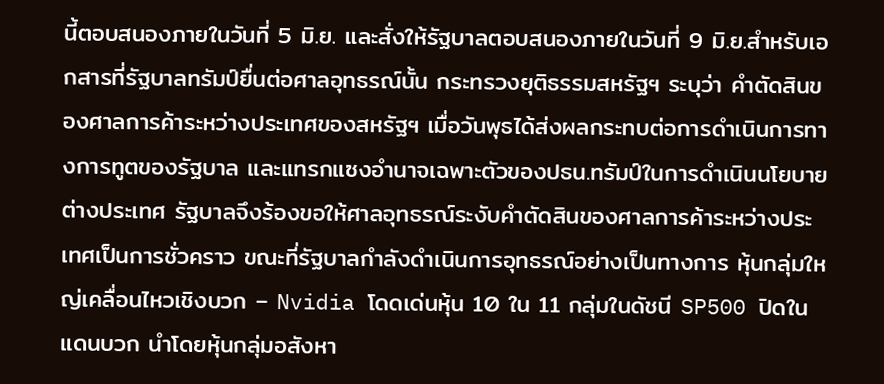นี้ตอบสนองภายในวันที่ 5 มิ.ย. และสั่งให้รัฐบาลตอบสนองภายในวันที่ 9 มิ.ย.สำหรับเอกสารที่รัฐบาลทรัมป์ยื่นต่อศาลอุทธรณ์นั้น กระทรวงยุติธรรมสหรัฐฯ ระบุว่า คำตัดสินของศาลการค้าระหว่างประเทศของสหรัฐฯ เมื่อวันพุธได้ส่งผลกระทบต่อการดำเนินการทางการทูตของรัฐบาล และแทรกแซงอำนาจเฉพาะตัวของปธน.ทรัมป์ในการดำเนินนโยบายต่างประเทศ รัฐบาลจึงร้องขอให้ศาลอุทธรณ์ระงับคำตัดสินของศาลการค้าระหว่างประเทศเป็นการชั่วคราว ขณะที่รัฐบาลกำลังดำเนินการอุทธรณ์อย่างเป็นทางการ หุ้นกลุ่มใหญ่เคลื่อนไหวเชิงบวก – Nvidia โดดเด่นหุ้น 10 ใน 11 กลุ่มในดัชนี SP500 ปิดในแดนบวก นำโดยหุ้นกลุ่มอสังหา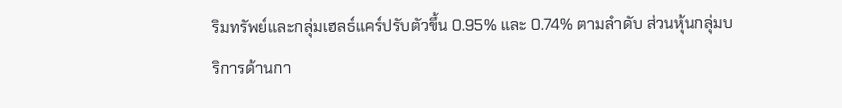ริมทรัพย์และกลุ่มเฮลธ์แคร์ปรับตัวขึ้น 0.95% และ 0.74% ตามลำดับ ส่วนหุ้นกลุ่มบริการด้านกา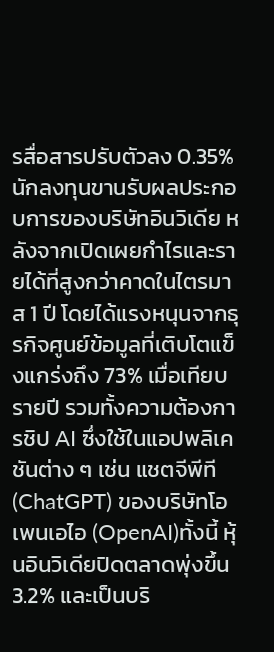รสื่อสารปรับตัวลง 0.35%นักลงทุนขานรับผลประกอบการของบริษัทอินวิเดีย หลังจากเปิดเผยกำไรและรายได้ที่สูงกว่าคาดในไตรมาส 1 ปี โดยได้แรงหนุนจากธุรกิจศูนย์ข้อมูลที่เติบโตแข็งแกร่งถึง 73% เมื่อเทียบรายปี รวมทั้งความต้องการชิป AI ซึ่งใช้ในแอปพลิเคชันต่าง ๆ เช่น แชตจีพีที (ChatGPT) ของบริษัทโอเพนเอไอ (OpenAI)ทั้งนี้ หุ้นอินวิเดียปิดตลาดพุ่งขึ้น 3.2% และเป็นบริ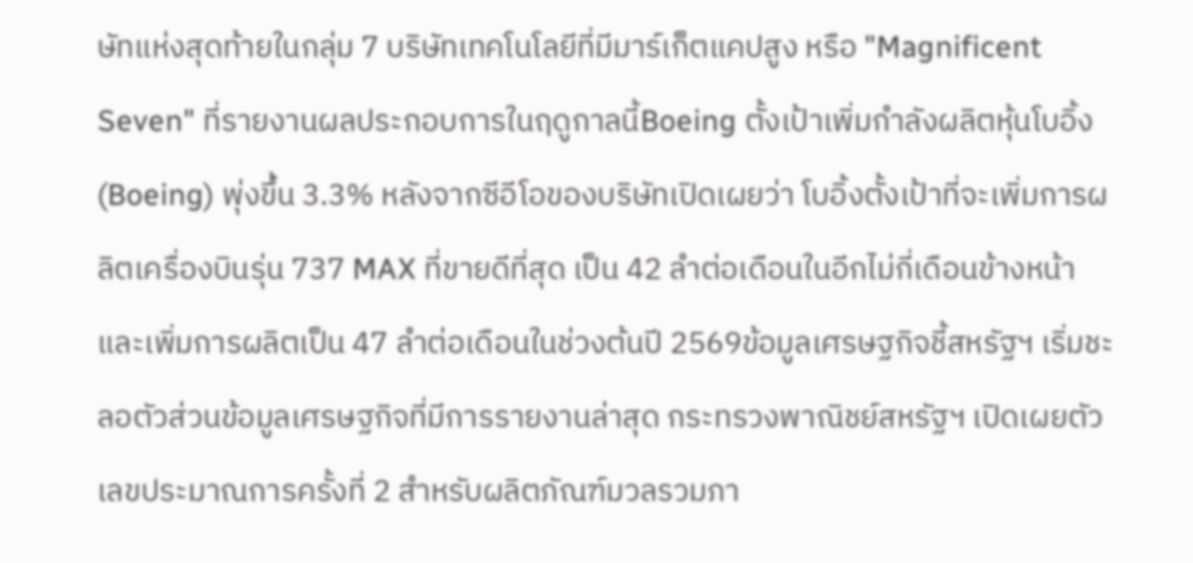ษัทแห่งสุดท้ายในกลุ่ม 7 บริษัทเทคโนโลยีที่มีมาร์เก็ตแคปสูง หรือ "Magnificent Seven" ที่รายงานผลประกอบการในฤดูกาลนี้Boeing ตั้งเป้าเพิ่มกำลังผลิตหุ้นโบอิ้ง (Boeing) พุ่งขึ้น 3.3% หลังจากซีอีโอของบริษัทเปิดเผยว่า โบอิ้งตั้งเป้าที่จะเพิ่มการผลิตเครื่องบินรุ่น 737 MAX ที่ขายดีที่สุด เป็น 42 ลำต่อเดือนในอีกไม่กี่เดือนข้างหน้า และเพิ่มการผลิตเป็น 47 ลำต่อเดือนในช่วงต้นปี 2569ข้อมูลเศรษฐกิจชี้สหรัฐฯ เริ่มชะลอตัวส่วนข้อมูลเศรษฐกิจที่มีการรายงานล่าสุด กระทรวงพาณิชย์สหรัฐฯ เปิดเผยตัวเลขประมาณการครั้งที่ 2 สำหรับผลิตภัณฑ์มวลรวมภา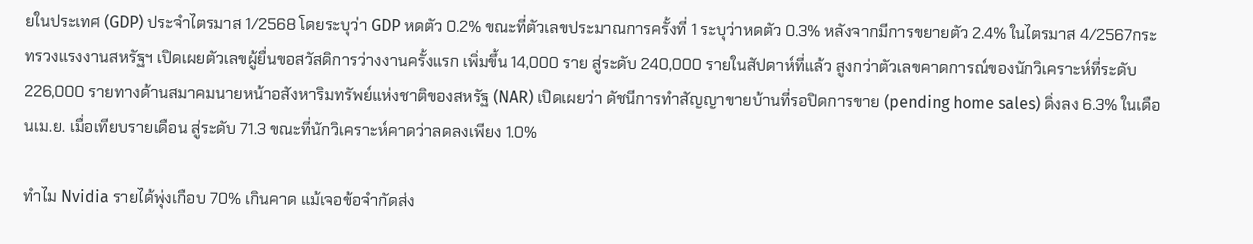ยในประเทศ (GDP) ประจำไตรมาส 1/2568 โดยระบุว่า GDP หดตัว 0.2% ขณะที่ตัวเลขประมาณการครั้งที่ 1 ระบุว่าหดตัว 0.3% หลังจากมีการขยายตัว 2.4% ในไตรมาส 4/2567กระทรวงแรงงานสหรัฐฯ เปิดเผยตัวเลขผู้ยื่นขอสวัสดิการว่างงานครั้งแรก เพิ่มขึ้น 14,000 ราย สู่ระดับ 240,000 รายในสัปดาห์ที่แล้ว สูงกว่าตัวเลขคาดการณ์ของนักวิเคราะห์ที่ระดับ 226,000 รายทางด้านสมาคมนายหน้าอสังหาริมทรัพย์แห่งชาติของสหรัฐ (NAR) เปิดเผยว่า ดัชนีการทำสัญญาขายบ้านที่รอปิดการขาย (pending home sales) ดิ่งลง 6.3% ในเดือนเม.ย. เมื่อเทียบรายเดือน สู่ระดับ 71.3 ขณะที่นักวิเคราะห์คาดว่าลดลงเพียง 1.0%

ทำไม Nvidia รายได้พุ่งเกือบ 70% เกินคาด แม้เจอข้อจำกัดส่ง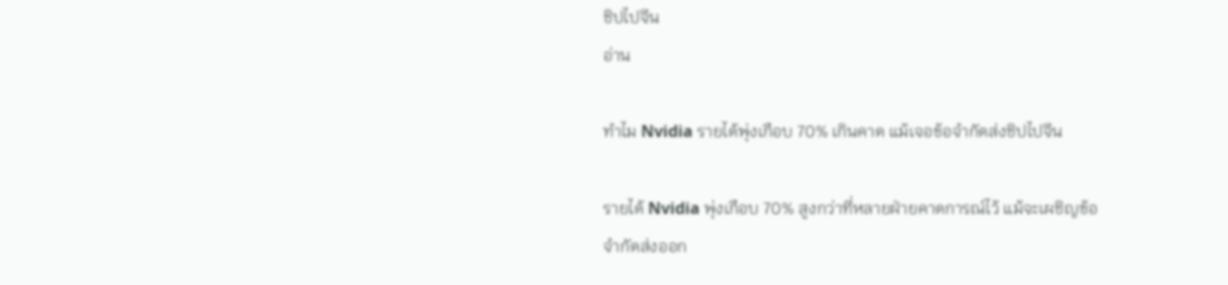ชิปไปจีน
อ่าน

ทำไม Nvidia รายได้พุ่งเกือบ 70% เกินคาด แม้เจอข้อจำกัดส่งชิปไปจีน

รายได้ Nvidia พุ่งเกือบ 70% สูงกว่าที่หลายฝ่ายคาดการณ์ไว้ แม้จะเผชิญข้อจำกัดส่งออก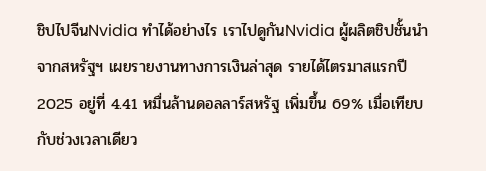ชิปไปจีนNvidia ทำได้อย่างไร เราไปดูกันNvidia ผู้ผลิตชิปชั้นนำจากสหรัฐฯ เผยรายงานทางการเงินล่าสุด รายได้ไตรมาสแรกปี 2025 อยู่ที่ 4.41 หมื่นล้านดอลลาร์สหรัฐ เพิ่มขึ้น 69% เมื่อเทียบกับช่วงเวลาเดียว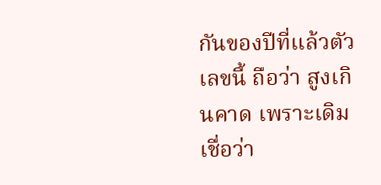กันของปีที่แล้วตัวเลขนี้ ถือว่า สูงเกินคาด เพราะเดิม เชื่อว่า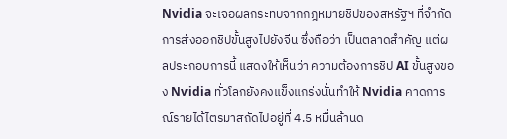Nvidia จะเจอผลกระทบจากกฎหมายชิปของสหรัฐฯ ที่จำกัดการส่งออกชิปขั้นสูงไปยังจีน ซึ่งถือว่า เป็นตลาดสำคัญ แต่ผลประกอบการนี้ แสดงให้เห็นว่า ความต้องการชิป AI ขั้นสูงของ Nvidia ทั่วโลกยังคงแข็งแกร่งนั่นทำให้ Nvidia คาดการณ์รายได้ไตรมาสถัดไปอยู่ที่ 4.5 หมื่นล้านด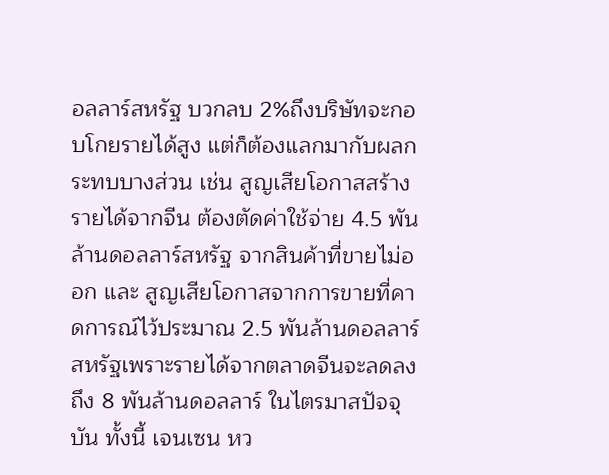อลลาร์สหรัฐ บวกลบ 2%ถึงบริษัทจะกอบโกยรายได้สูง แต่ก็ต้องแลกมากับผลกระทบบางส่วน เช่น สูญเสียโอกาสสร้างรายได้จากจีน ต้องตัดค่าใช้จ่าย 4.5 พันล้านดอลลาร์สหรัฐ จากสินค้าที่ขายไม่ออก และ สูญเสียโอกาสจากการขายที่คาดการณ์ไว้ประมาณ 2.5 พันล้านดอลลาร์สหรัฐเพราะรายได้จากตลาดจีนจะลดลงถึง 8 พันล้านดอลลาร์ ในไตรมาสปัจจุบัน ทั้งนี้ เจนเซน หว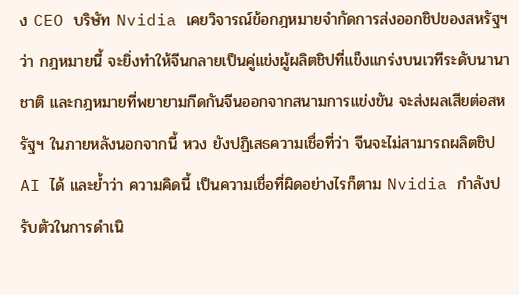ง CEO บริษัท Nvidia เคยวิจารณ์ข้อกฎหมายจำกัดการส่งออกชิปของสหรัฐฯ ว่า กฎหมายนี้ จะยิ่งทำให้จีนกลายเป็นคู่แข่งผู้ผลิตชิปที่แข็งแกร่งบนเวทีระดับนานาชาติ และกฎหมายที่พยายามกีดกันจีนออกจากสนามการแข่งขัน จะส่งผลเสียต่อสหรัฐฯ ในภายหลังนอกจากนี้ หวง ยังปฏิเสธความเชื่อที่ว่า จีนจะไม่สามารถผลิตชิป AI ได้ และย้ำว่า ความคิดนี้ เป็นความเชื่อที่ผิดอย่างไรก็ตาม Nvidia กำลังปรับตัวในการดำเนิ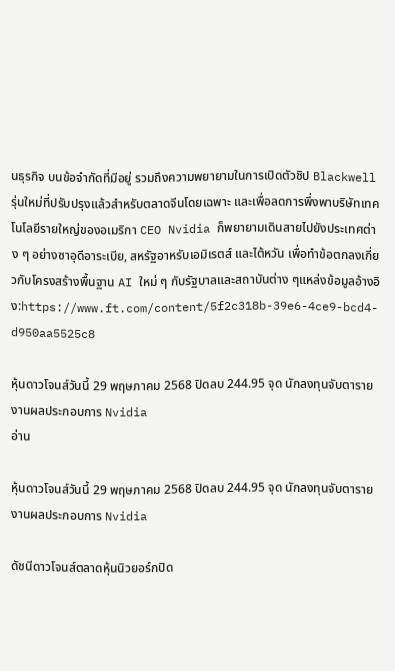นธุรกิจ บนข้อจำกัดที่มีอยู่ รวมถึงความพยายามในการเปิดตัวชิป Blackwell รุ่นใหม่ที่ปรับปรุงแล้วสำหรับตลาดจีนโดยเฉพาะ และเพื่อลดการพึ่งพาบริษัทเทคโนโลยีรายใหญ่ของอเมริกา CEO Nvidia ก็พยายามเดินสายไปยังประเทศต่าง ๆ อย่างซาอุดีอาระเบีย, สหรัฐอาหรับเอมิเรตส์ และไต้หวัน เพื่อทำข้อตกลงเกี่ยวกับโครงสร้างพื้นฐาน AI ใหม่ ๆ กับรัฐบาลและสถาบันต่าง ๆแหล่งข้อมูลอ้างอิง:https://www.ft.com/content/5f2c318b-39e6-4ce9-bcd4-d950aa5525c8

หุ้นดาวโจนส์วันนี้ 29 พฤษภาคม 2568 ปิดลบ 244.95 จุด นักลงทุนจับตารายงานผลประกอบการ Nvidia
อ่าน

หุ้นดาวโจนส์วันนี้ 29 พฤษภาคม 2568 ปิดลบ 244.95 จุด นักลงทุนจับตารายงานผลประกอบการ Nvidia

ดัชนีดาวโจนส์ตลาดหุ้นนิวยอร์กปิด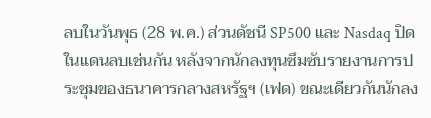ลบในวันพุธ (28 พ.ค.) ส่วนดัชนี SP500 และ Nasdaq ปิดในแดนลบเช่นกัน หลังจากนักลงทุนซึมซับรายงานการประชุมของธนาคารกลางสหรัฐฯ (เฟด) ขณะเดียวกันนักลง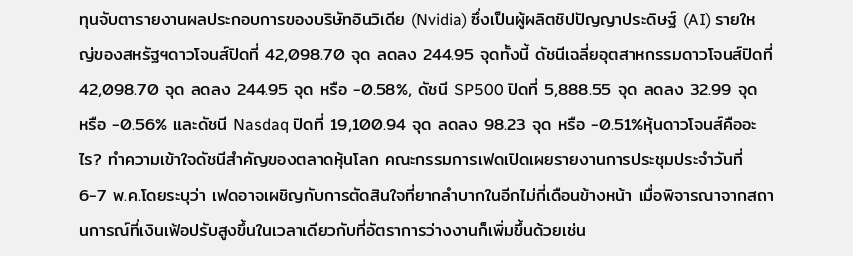ทุนจับตารายงานผลประกอบการของบริษัทอินวิเดีย (Nvidia) ซึ่งเป็นผู้ผลิตชิปปัญญาประดิษฐ์ (AI) รายใหญ่ของสหรัฐฯดาวโจนส์ปิดที่ 42,098.70 จุด ลดลง 244.95 จุดทั้งนี้ ดัชนีเฉลี่ยอุตสาหกรรมดาวโจนส์ปิดที่ 42,098.70 จุด ลดลง 244.95 จุด หรือ -0.58%, ดัชนี SP500 ปิดที่ 5,888.55 จุด ลดลง 32.99 จุด หรือ -0.56% และดัชนี Nasdaq ปิดที่ 19,100.94 จุด ลดลง 98.23 จุด หรือ -0.51%หุ้นดาวโจนส์คืออะไร? ทำความเข้าใจดัชนีสำคัญของตลาดหุ้นโลก คณะกรรมการเฟดเปิดเผยรายงานการประชุมประจำวันที่ 6-7 พ.ค.โดยระบุว่า เฟดอาจเผชิญกับการตัดสินใจที่ยากลำบากในอีกไม่กี่เดือนข้างหน้า เมื่อพิจารณาจากสถานการณ์ที่เงินเฟ้อปรับสูงขึ้นในเวลาเดียวกับที่อัตราการว่างงานก็เพิ่มขึ้นด้วยเช่น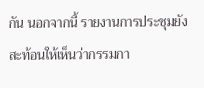กัน นอกจากนี้ รายงานการประชุมยังสะท้อนให้เห็นว่ากรรมกา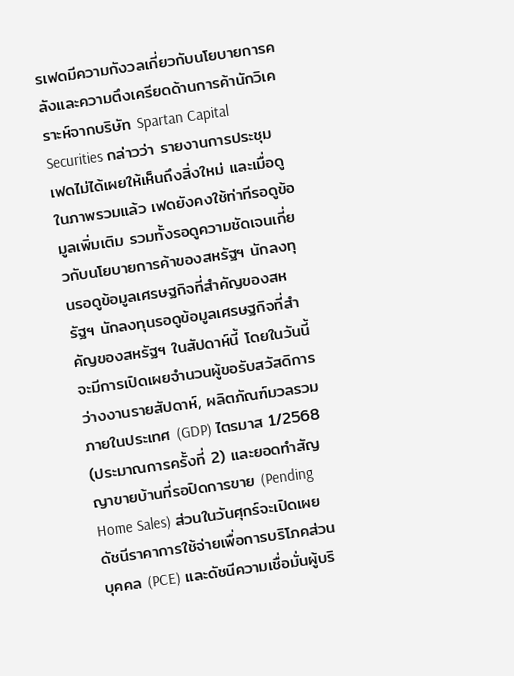รเฟดมีความกังวลเกี่ยวกับนโยบายการคลังและความตึงเครียดด้านการค้านักวิเคราะห์จากบริษัท Spartan Capital Securities กล่าวว่า รายงานการประชุมเฟดไม่ได้เผยให้เห็นถึงสิ่งใหม่ และเมื่อดูในภาพรวมแล้ว เฟดยังคงใช้ท่าทีรอดูข้อมูลเพิ่มเติม รวมทั้งรอดูความชัดเจนเกี่ยวกับนโยบายการค้าของสหรัฐฯ นักลงทุนรอดูข้อมูลเศรษฐกิจที่สำคัญของสหรัฐฯ นักลงทุนรอดูข้อมูลเศรษฐกิจที่สำคัญของสหรัฐฯ ในสัปดาห์นี้ โดยในวันนี้จะมีการเปิดเผยจำนวนผู้ขอรับสวัสดิการว่างงานรายสัปดาห์, ผลิตภัณฑ์มวลรวมภายในประเทศ (GDP) ไตรมาส 1/2568 (ประมาณการครั้งที่ 2) และยอดทำสัญญาขายบ้านที่รอปิดการขาย (Pending Home Sales) ส่วนในวันศุกร์จะเปิดเผยดัชนีราคาการใช้จ่ายเพื่อการบริโภคส่วนบุคคล (PCE) และดัชนีความเชื่อมั่นผู้บริ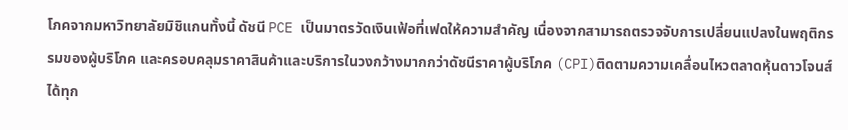โภคจากมหาวิทยาลัยมิชิแกนทั้งนี้ ดัชนี PCE เป็นมาตรวัดเงินเฟ้อที่เฟดให้ความสำคัญ เนื่องจากสามารถตรวจจับการเปลี่ยนแปลงในพฤติกรรมของผู้บริโภค และครอบคลุมราคาสินค้าและบริการในวงกว้างมากกว่าดัชนีราคาผู้บริโภค (CPI)ติดตามความเคลื่อนไหวตลาดหุ้นดาวโจนส์ได้ทุก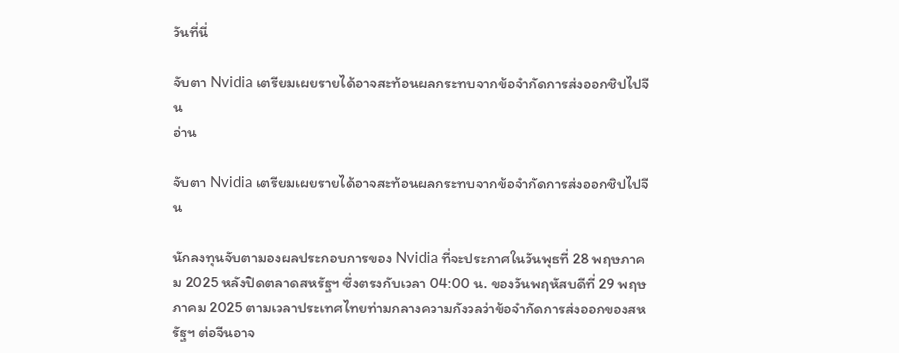วันที่นี่

จับตา Nvidia เตรียมเผยรายได้อาจสะท้อนผลกระทบจากข้อจำกัดการส่งออกชิปไปจีน
อ่าน

จับตา Nvidia เตรียมเผยรายได้อาจสะท้อนผลกระทบจากข้อจำกัดการส่งออกชิปไปจีน

นักลงทุนจับตามองผลประกอบการของ Nvidia ที่จะประกาศในวันพุธที่ 28 พฤษภาคม 2025 หลังปิดตลาดสหรัฐฯ ซึ่งตรงกับเวลา 04:00 น. ของวันพฤหัสบดีที่ 29 พฤษภาคม 2025 ตามเวลาประเทศไทยท่ามกลางความกังวลว่าข้อจำกัดการส่งออกของสหรัฐฯ ต่อจีนอาจ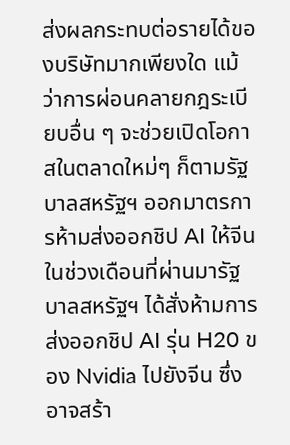ส่งผลกระทบต่อรายได้ของบริษัทมากเพียงใด แม้ว่าการผ่อนคลายกฎระเบียบอื่น ๆ จะช่วยเปิดโอกาสในตลาดใหม่ๆ ก็ตามรัฐบาลสหรัฐฯ ออกมาตรการห้ามส่งออกชิป AI ให้จีนในช่วงเดือนที่ผ่านมารัฐบาลสหรัฐฯ ได้สั่งห้ามการส่งออกชิป AI รุ่น H20 ของ Nvidia ไปยังจีน ซึ่งอาจสร้า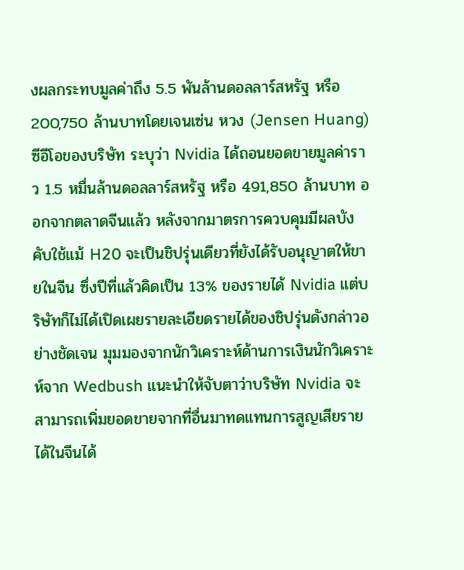งผลกระทบมูลค่าถึง 5.5 พันล้านดอลลาร์สหรัฐ หรือ 200,750 ล้านบาทโดยเจนเซ่น หวง (Jensen Huang) ซีอีโอของบริษัท ระบุว่า Nvidia ได้ถอนยอดขายมูลค่าราว 1.5 หมื่นล้านดอลลาร์สหรัฐ หรือ 491,850 ล้านบาท ออกจากตลาดจีนแล้ว หลังจากมาตรการควบคุมมีผลบังคับใช้แม้ H20 จะเป็นชิปรุ่นเดียวที่ยังได้รับอนุญาตให้ขายในจีน ซึ่งปีที่แล้วคิดเป็น 13% ของรายได้ Nvidia แต่บริษัทก็ไม่ได้เปิดเผยรายละเอียดรายได้ของชิปรุ่นดังกล่าวอย่างชัดเจน มุมมองจากนักวิเคราะห์ด้านการเงินนักวิเคราะห์จาก Wedbush แนะนำให้จับตาว่าบริษัท Nvidia จะสามารถเพิ่มยอดขายจากที่อื่นมาทดแทนการสูญเสียรายได้ในจีนได้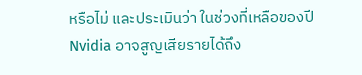หรือไม่ และประเมินว่า ในช่วงที่เหลือของปี Nvidia อาจสูญเสียรายได้ถึง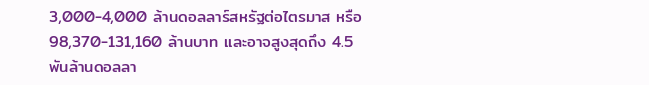3,000-4,000 ล้านดอลลาร์สหรัฐต่อไตรมาส หรือ 98,370-131,160 ล้านบาท และอาจสูงสุดถึง 4.5 พันล้านดอลลา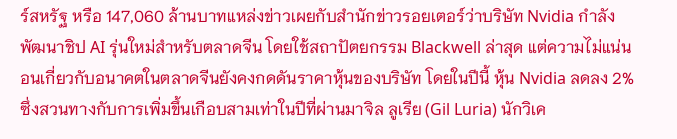ร์สหรัฐ หรือ 147,060 ล้านบาทแหล่งข่าวเผยกับสำนักข่าวรอยเตอร์ว่าบริษัท Nvidia กำลังพัฒนาชิป AI รุ่นใหม่สำหรับตลาดจีน โดยใช้สถาปัตยกรรม Blackwell ล่าสุด แต่ความไม่แน่นอนเกี่ยวกับอนาคตในตลาดจีนยังคงกดดันราคาหุ้นของบริษัท โดยในปีนี้ หุ้น Nvidia ลดลง 2% ซึ่งสวนทางกับการเพิ่มขึ้นเกือบสามเท่าในปีที่ผ่านมาจิล ลูเรีย (Gil Luria) นักวิเค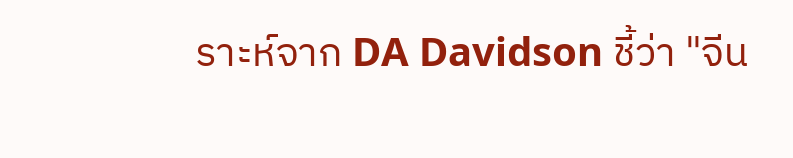ราะห์จาก DA Davidson ชี้ว่า "จีน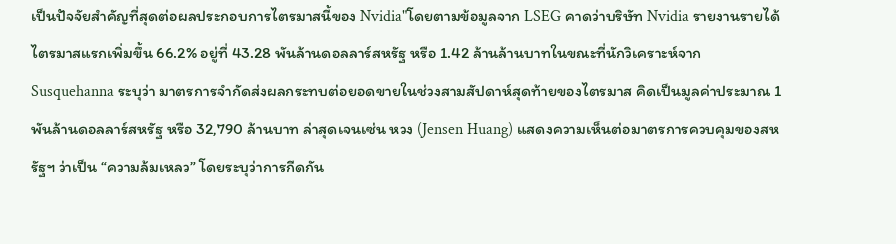เป็นปัจจัยสำคัญที่สุดต่อผลประกอบการไตรมาสนี้ของ Nvidia"โดยตามข้อมูลจาก LSEG คาดว่าบริษัท Nvidia รายงานรายได้ไตรมาสแรกเพิ่มขึ้น 66.2% อยู่ที่ 43.28 พันล้านดอลลาร์สหรัฐ หรือ 1.42 ล้านล้านบาทในขณะที่นักวิเคราะห์จาก Susquehanna ระบุว่า มาตรการจำกัดส่งผลกระทบต่อยอดขายในช่วงสามสัปดาห์สุดท้ายของไตรมาส คิดเป็นมูลค่าประมาณ 1 พันล้านดอลลาร์สหรัฐ หรือ 32,790 ล้านบาท ล่าสุดเจนเซ่น หวง (Jensen Huang) แสดงความเห็นต่อมาตรการควบคุมของสหรัฐฯ ว่าเป็น “ความล้มเหลว” โดยระบุว่าการกีดกัน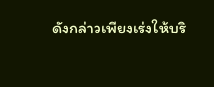ดังกล่าวเพียงเร่งให้บริ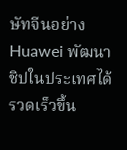ษัทจีนอย่าง Huawei พัฒนาชิปในประเทศได้รวดเร็วขึ้น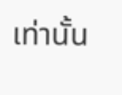เท่านั้น